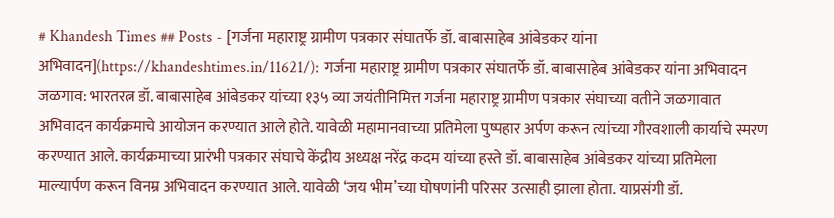# Khandesh Times ## Posts - [गर्जना महाराष्ट्र ग्रामीण पत्रकार संघातर्फे डॉ. बाबासाहेब आंबेडकर यांना अभिवादन](https://khandeshtimes.in/11621/): गर्जना महाराष्ट्र ग्रामीण पत्रकार संघातर्फे डॉ. बाबासाहेब आंबेडकर यांना अभिवादन जळगाव: भारतरत्न डॉ. बाबासाहेब आंबेडकर यांच्या १३५ व्या जयंतीनिमित्त गर्जना महाराष्ट्र ग्रामीण पत्रकार संघाच्या वतीने जळगावात अभिवादन कार्यक्रमाचे आयोजन करण्यात आले होते. यावेळी महामानवाच्या प्रतिमेला पुष्पहार अर्पण करून त्यांच्या गौरवशाली कार्याचे स्मरण करण्यात आले. कार्यक्रमाच्या प्रारंभी पत्रकार संघाचे केंद्रीय अध्यक्ष नरेंद्र कदम यांच्या हस्ते डॉ. बाबासाहेब आंबेडकर यांच्या प्रतिमेला माल्यार्पण करून विनम्र अभिवादन करण्यात आले. यावेळी ‘जय भीम’च्या घोषणांनी परिसर उत्साही झाला होता. याप्रसंगी डॉ.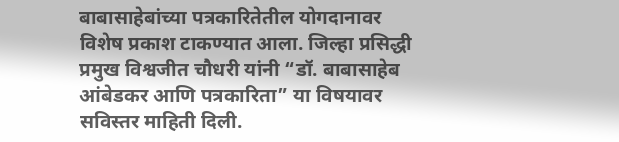बाबासाहेबांच्या पत्रकारितेतील योगदानावर विशेष प्रकाश टाकण्यात आला. जिल्हा प्रसिद्धी प्रमुख विश्वजीत चौधरी यांनी “डॉ. बाबासाहेब आंबेडकर आणि पत्रकारिता” या विषयावर सविस्तर माहिती दिली.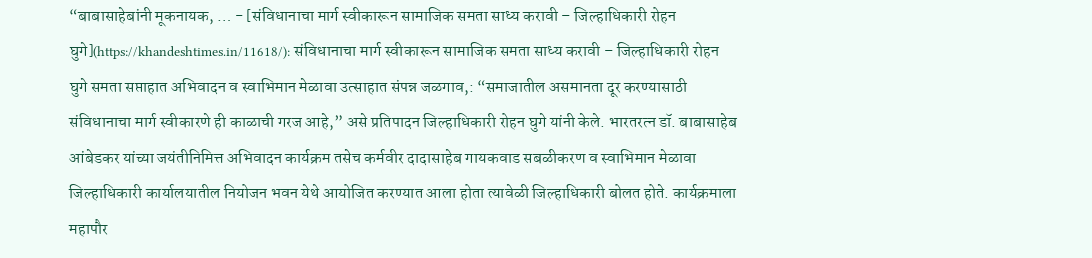“बाबासाहेबांनी मूकनायक, … - [संविधानाचा मार्ग स्वीकारून सामाजिक समता साध्य करावी – जिल्हाधिकारी रोहन घुगे](https://khandeshtimes.in/11618/): संविधानाचा मार्ग स्वीकारून सामाजिक समता साध्य करावी – जिल्हाधिकारी रोहन घुगे समता सप्ताहात अभिवादन व स्वाभिमान मेळावा उत्साहात संपन्न जळगाव,: “समाजातील असमानता दूर करण्यासाठी संविधानाचा मार्ग स्वीकारणे ही काळाची गरज आहे,” असे प्रतिपादन जिल्हाधिकारी रोहन घुगे यांनी केले. भारतरत्न डॉ. बाबासाहेब आंबेडकर यांच्या जयंतीनिमित्त अभिवादन कार्यक्रम तसेच कर्मवीर दादासाहेब गायकवाड सबळीकरण व स्वाभिमान मेळावा जिल्हाधिकारी कार्यालयातील नियोजन भवन येथे आयोजित करण्यात आला होता त्यावेळी जिल्हाधिकारी बोलत होते. कार्यक्रमाला महापौर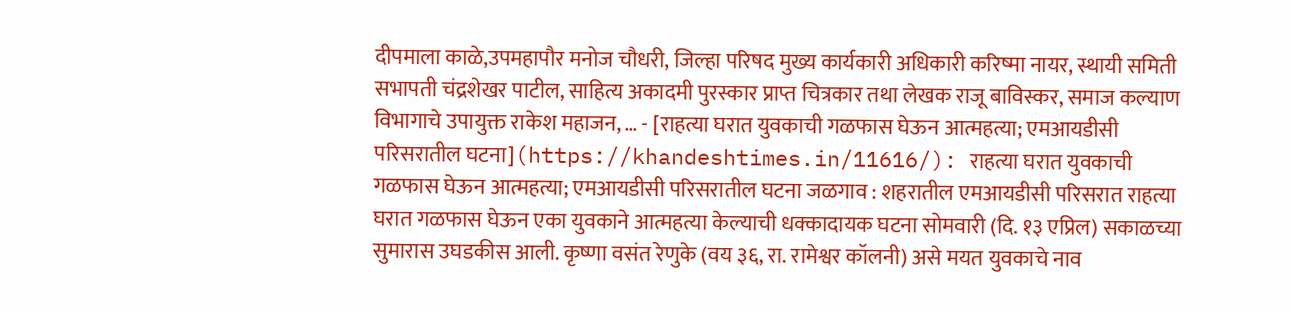दीपमाला काळे,उपमहापौर मनोज चौधरी, जिल्हा परिषद मुख्य कार्यकारी अधिकारी करिष्मा नायर, स्थायी समिती सभापती चंद्रशेखर पाटील, साहित्य अकादमी पुरस्कार प्राप्त चित्रकार तथा लेखक राजू बाविस्कर, समाज कल्याण विभागाचे उपायुक्त राकेश महाजन, … - [राहत्या घरात युवकाची गळफास घेऊन आत्महत्या; एमआयडीसी परिसरातील घटना](https://khandeshtimes.in/11616/): राहत्या घरात युवकाची गळफास घेऊन आत्महत्या; एमआयडीसी परिसरातील घटना जळगाव : शहरातील एमआयडीसी परिसरात राहत्या घरात गळफास घेऊन एका युवकाने आत्महत्या केल्याची धक्कादायक घटना सोमवारी (दि. १३ एप्रिल) सकाळच्या सुमारास उघडकीस आली. कृष्णा वसंत रेणुके (वय ३६, रा. रामेश्वर कॉलनी) असे मयत युवकाचे नाव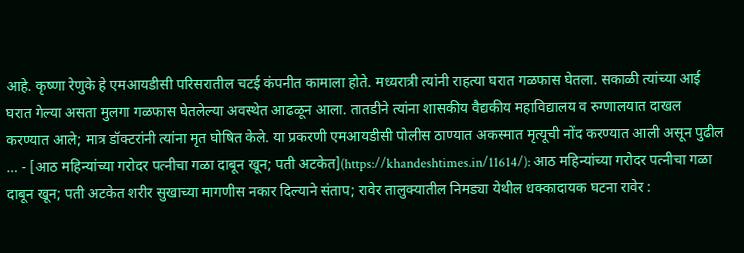आहे. कृष्णा रेणुके हे एमआयडीसी परिसरातील चटई कंपनीत कामाला होते. मध्यरात्री त्यांनी राहत्या घरात गळफास घेतला. सकाळी त्यांच्या आई घरात गेल्या असता मुलगा गळफास घेतलेल्या अवस्थेत आढळून आला. तातडीने त्यांना शासकीय वैद्यकीय महाविद्यालय व रुग्णालयात दाखल करण्यात आले; मात्र डॉक्टरांनी त्यांना मृत घोषित केले. या प्रकरणी एमआयडीसी पोलीस ठाण्यात अकस्मात मृत्यूची नोंद करण्यात आली असून पुढील … - [आठ महिन्यांच्या गरोदर पत्नीचा गळा दाबून खून; पती अटकेत](https://khandeshtimes.in/11614/): आठ महिन्यांच्या गरोदर पत्नीचा गळा दाबून खून; पती अटकेत शरीर सुखाच्या मागणीस नकार दिल्याने संताप; रावेर तालुक्यातील निमड्या येथील धक्कादायक घटना रावेर :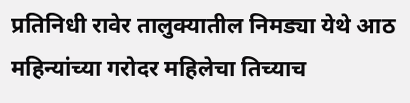प्रतिनिधी रावेर तालुक्यातील निमड्या येथे आठ महिन्यांच्या गरोदर महिलेचा तिच्याच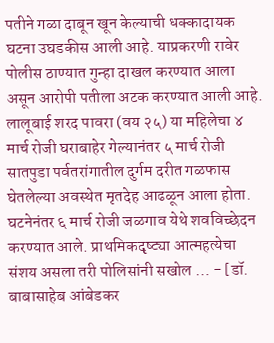पतीने गळा दाबून खून केल्याची धक्कादायक घटना उघडकीस आली आहे. याप्रकरणी रावेर पोलीस ठाण्यात गुन्हा दाखल करण्यात आला असून आरोपी पतीला अटक करण्यात आली आहे. लालूबाई शरद पावरा (वय २५) या महिलेचा ४ मार्च रोजी घराबाहेर गेल्यानंतर ५ मार्च रोजी सातपुडा पर्वतरांगातील दुर्गम दरीत गळफास घेतलेल्या अवस्थेत मृतदेह आढळून आला होता. घटनेनंतर ६ मार्च रोजी जळगाव येथे शवविच्छेदन करण्यात आले. प्राथमिकदृष्ट्या आत्महत्येचा संशय असला तरी पोलिसांनी सखोल … - [डॉ. बाबासाहेब आंबेडकर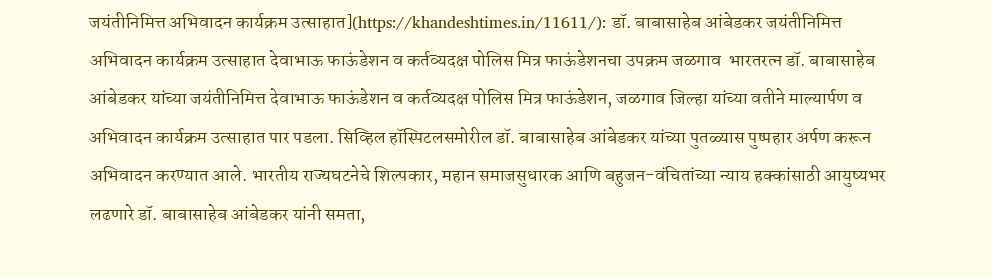जयंतीनिमित्त अभिवादन कार्यक्रम उत्साहात](https://khandeshtimes.in/11611/): डॉ. बाबासाहेब आंबेडकर जयंतीनिमित्त अभिवादन कार्यक्रम उत्साहात देवाभाऊ फाऊंडेशन व कर्तव्यदक्ष पोलिस मित्र फाऊंडेशनचा उपक्रम जळगाव  भारतरत्न डॉ. बाबासाहेब आंबेडकर यांच्या जयंतीनिमित्त देवाभाऊ फाऊंडेशन व कर्तव्यदक्ष पोलिस मित्र फाऊंडेशन, जळगाव जिल्हा यांच्या वतीने माल्यार्पण व अभिवादन कार्यक्रम उत्साहात पार पडला. सिव्हिल हॉस्पिटलसमोरील डॉ. बाबासाहेब आंबेडकर यांच्या पुतळ्यास पुष्पहार अर्पण करून अभिवादन करण्यात आले. भारतीय राज्यघटनेचे शिल्पकार, महान समाजसुधारक आणि बहुजन-वंचितांच्या न्याय हक्कांसाठी आयुष्यभर लढणारे डॉ. बाबासाहेब आंबेडकर यांनी समता,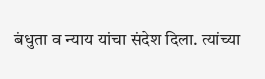बंधुता व न्याय यांचा संदेश दिला. त्यांच्या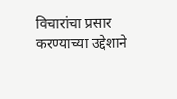विचारांचा प्रसार करण्याच्या उद्देशाने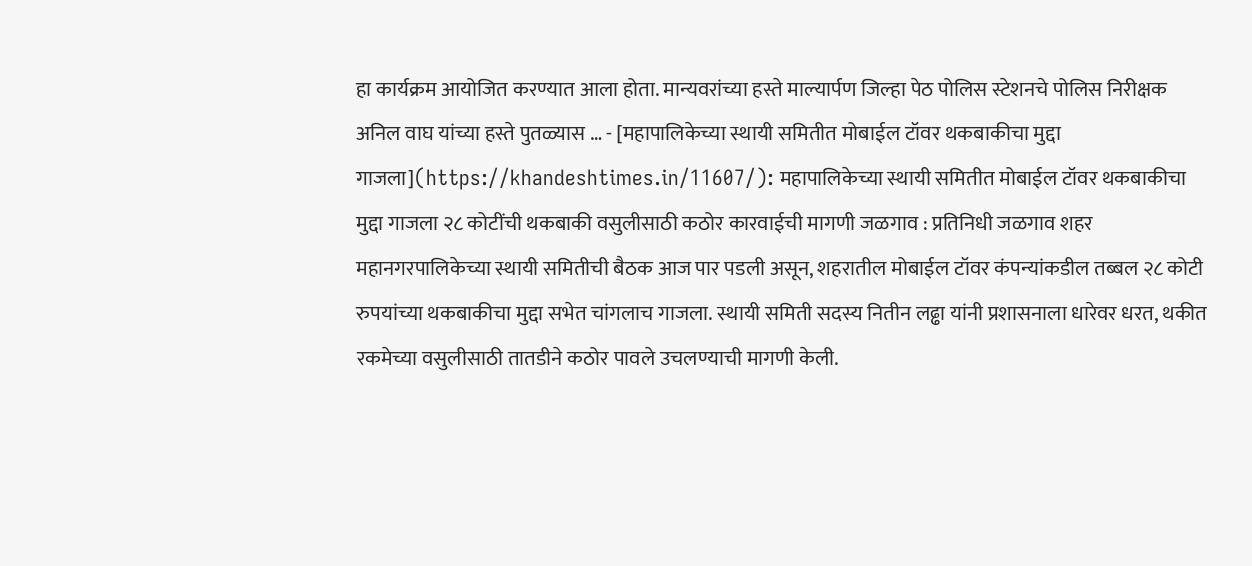हा कार्यक्रम आयोजित करण्यात आला होता. मान्यवरांच्या हस्ते माल्यार्पण जिल्हा पेठ पोलिस स्टेशनचे पोलिस निरीक्षक अनिल वाघ यांच्या हस्ते पुतळ्यास … - [महापालिकेच्या स्थायी समितीत मोबाईल टॉवर थकबाकीचा मुद्दा गाजला](https://khandeshtimes.in/11607/): महापालिकेच्या स्थायी समितीत मोबाईल टॉवर थकबाकीचा मुद्दा गाजला २८ कोटींची थकबाकी वसुलीसाठी कठोर कारवाईची मागणी जळगाव : प्रतिनिधी जळगाव शहर महानगरपालिकेच्या स्थायी समितीची बैठक आज पार पडली असून, शहरातील मोबाईल टॉवर कंपन्यांकडील तब्बल २८ कोटी रुपयांच्या थकबाकीचा मुद्दा सभेत चांगलाच गाजला. स्थायी समिती सदस्य नितीन लढ्ढा यांनी प्रशासनाला धारेवर धरत, थकीत रकमेच्या वसुलीसाठी तातडीने कठोर पावले उचलण्याची मागणी केली.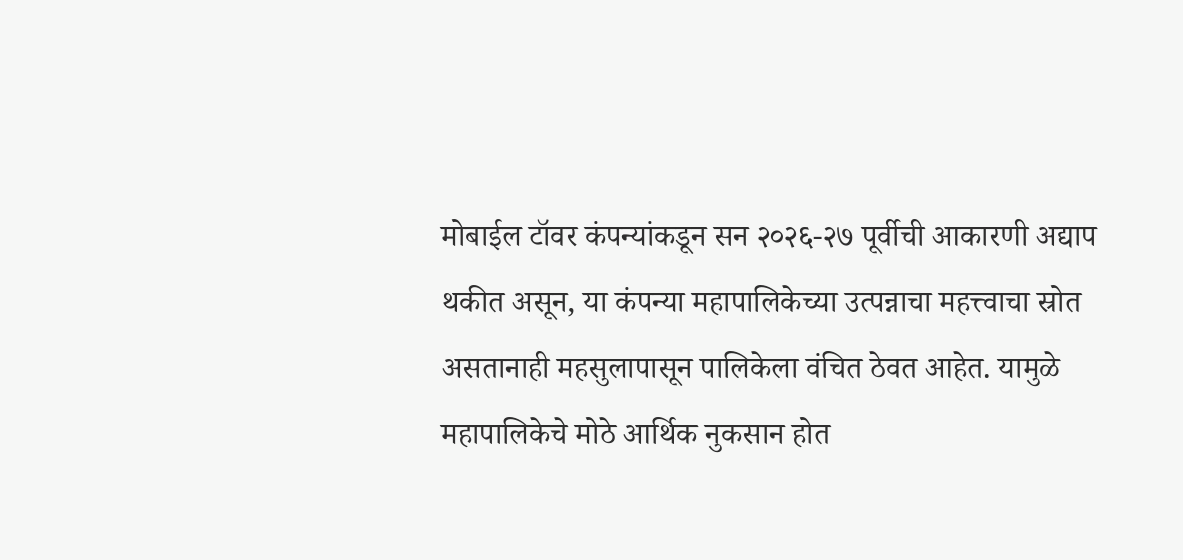मोबाईल टॉवर कंपन्यांकडून सन २०२६-२७ पूर्वीची आकारणी अद्याप थकीत असून, या कंपन्या महापालिकेच्या उत्पन्नाचा महत्त्वाचा स्रोत असतानाही महसुलापासून पालिकेला वंचित ठेवत आहेत. यामुळे महापालिकेचे मोठे आर्थिक नुकसान होत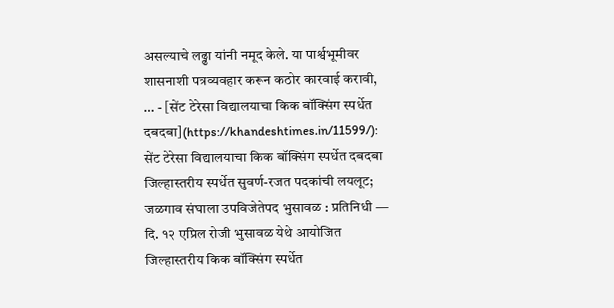असल्याचे लढ्ढा यांनी नमूद केले. या पार्श्वभूमीवर शासनाशी पत्रव्यवहार करून कठोर कारवाई करावी, … - [सेंट टेरेसा विद्यालयाचा किक बॉक्सिंग स्पर्धेत दबदबा](https://khandeshtimes.in/11599/): सेंट टेरेसा विद्यालयाचा किक बॉक्सिंग स्पर्धेत दबदबा जिल्हास्तरीय स्पर्धेत सुवर्ण-रजत पदकांची लयलूट; जळगाव संघाला उपविजेतेपद भुसावळ : प्रतिनिधी — दि. १२ एप्रिल रोजी भुसावळ येथे आयोजित जिल्हास्तरीय किक बॉक्सिंग स्पर्धेत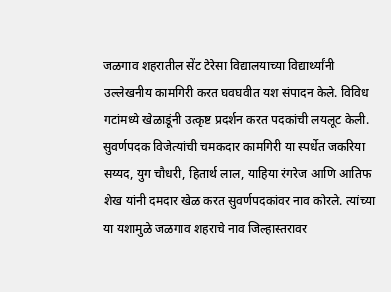जळगाव शहरातील सेंट टेरेसा विद्यालयाच्या विद्यार्थ्यांनी उल्लेखनीय कामगिरी करत घवघवीत यश संपादन केले. विविध गटांमध्ये खेळाडूंनी उत्कृष्ट प्रदर्शन करत पदकांची लयलूट केली. सुवर्णपदक विजेत्यांची चमकदार कामगिरी या स्पर्धेत जकरिया सय्यद, युग चौधरी, हितार्थ लाल, याहिया रंगरेज आणि आतिफ शेख यांनी दमदार खेळ करत सुवर्णपदकांवर नाव कोरले. त्यांच्या या यशामुळे जळगाव शहराचे नाव जिल्हास्तरावर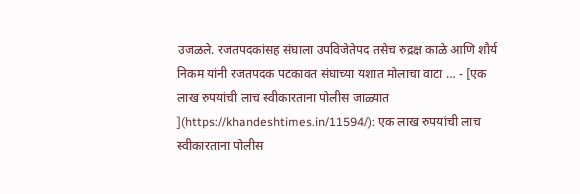उजळले. रजतपदकांसह संघाला उपविजेतेपद तसेच रुद्रक्ष काळे आणि शौर्य निकम यांनी रजतपदक पटकावत संघाच्या यशात मोलाचा वाटा … - [एक लाख रुपयांची लाच स्वीकारताना पोलीस जाळ्यात ](https://khandeshtimes.in/11594/): एक लाख रुपयांची लाच स्वीकारताना पोलीस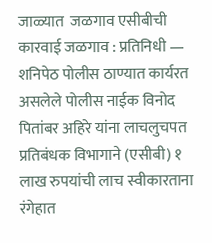जाळ्यात  जळगाव एसीबीची कारवाई जळगाव : प्रतिनिधी — शनिपेठ पोलीस ठाण्यात कार्यरत असलेले पोलीस नाईक विनोद पितांबर अहिरे यांना लाचलुचपत प्रतिबंधक विभागाने (एसीबी) १ लाख रुपयांची लाच स्वीकारताना रंगेहात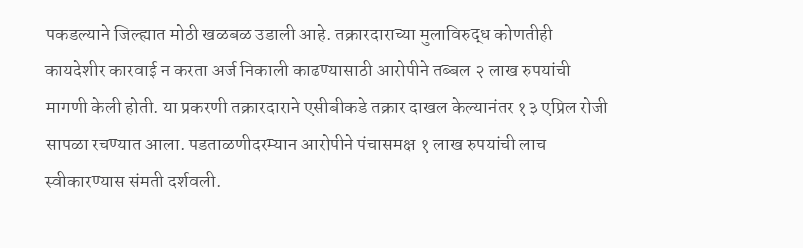पकडल्याने जिल्ह्यात मोठी खळबळ उडाली आहे. तक्रारदाराच्या मुलाविरुद्ध कोणतीही कायदेशीर कारवाई न करता अर्ज निकाली काढण्यासाठी आरोपीने तब्बल २ लाख रुपयांची मागणी केली होती. या प्रकरणी तक्रारदाराने एसीबीकडे तक्रार दाखल केल्यानंतर १३ एप्रिल रोजी सापळा रचण्यात आला. पडताळणीदरम्यान आरोपीने पंचासमक्ष १ लाख रुपयांची लाच स्वीकारण्यास संमती दर्शवली.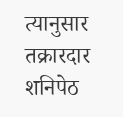त्यानुसार तक्रारदार शनिपेठ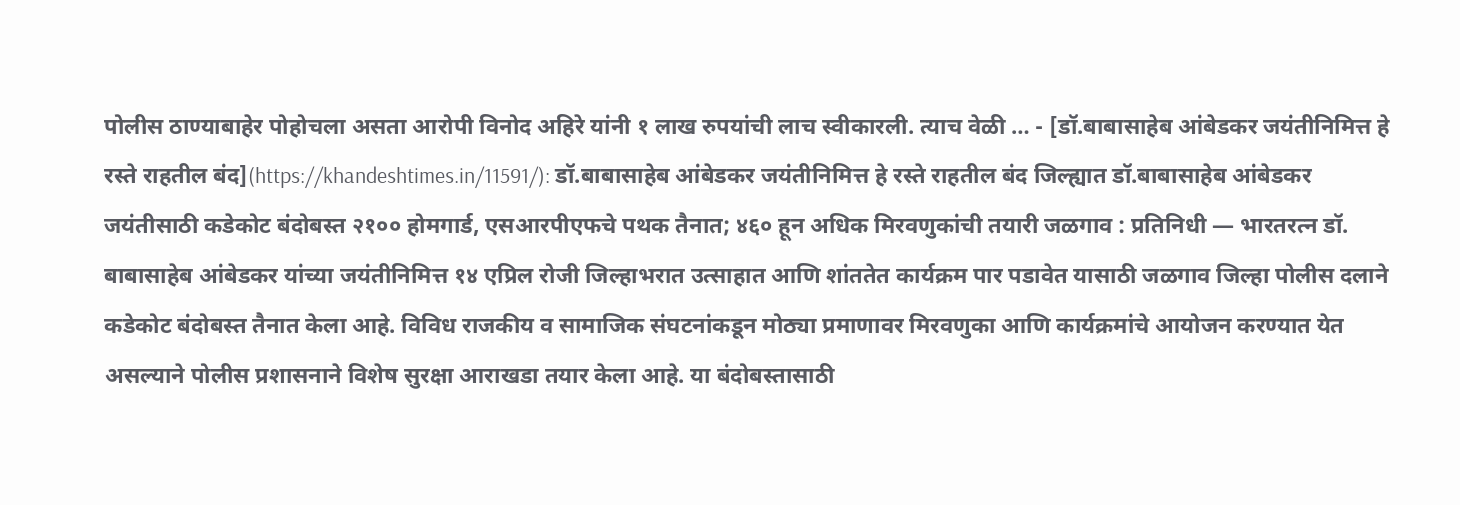पोलीस ठाण्याबाहेर पोहोचला असता आरोपी विनोद अहिरे यांनी १ लाख रुपयांची लाच स्वीकारली. त्याच वेळी … - [डॉ.बाबासाहेब आंबेडकर जयंतीनिमित्त हे रस्ते राहतील बंद](https://khandeshtimes.in/11591/): डॉ.बाबासाहेब आंबेडकर जयंतीनिमित्त हे रस्ते राहतील बंद जिल्ह्यात डॉ.बाबासाहेब आंबेडकर जयंतीसाठी कडेकोट बंदोबस्त २१०० होमगार्ड, एसआरपीएफचे पथक तैनात; ४६० हून अधिक मिरवणुकांची तयारी जळगाव : प्रतिनिधी — भारतरत्न डॉ. बाबासाहेब आंबेडकर यांच्या जयंतीनिमित्त १४ एप्रिल रोजी जिल्हाभरात उत्साहात आणि शांततेत कार्यक्रम पार पडावेत यासाठी जळगाव जिल्हा पोलीस दलाने कडेकोट बंदोबस्त तैनात केला आहे. विविध राजकीय व सामाजिक संघटनांकडून मोठ्या प्रमाणावर मिरवणुका आणि कार्यक्रमांचे आयोजन करण्यात येत असल्याने पोलीस प्रशासनाने विशेष सुरक्षा आराखडा तयार केला आहे. या बंदोबस्तासाठी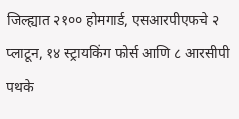जिल्ह्यात २१०० होमगार्ड, एसआरपीएफचे २ प्लाटून, १४ स्ट्रायकिंग फोर्स आणि ८ आरसीपी पथके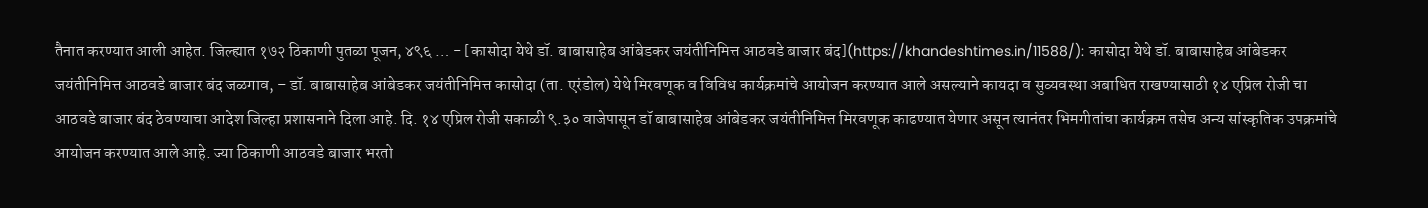तैनात करण्यात आली आहेत. जिल्ह्यात १७२ ठिकाणी पुतळा पूजन, ४९६ … - [कासोदा येथे डॉ. बाबासाहेब आंबेडकर जयंतीनिमित्त आठवडे बाजार बंद](https://khandeshtimes.in/11588/): कासोदा येथे डॉ. बाबासाहेब आंबेडकर जयंतीनिमित्त आठवडे बाजार बंद जळगाव, – डॉ. बाबासाहेब आंबेडकर जयंतीनिमित्त कासोदा (ता. एरंडोल) येथे मिरवणूक व विविध कार्यक्रमांचे आयोजन करण्यात आले असल्याने कायदा व सुव्यवस्था अबाधित राखण्यासाठी १४ एप्रिल रोजी चा आठवडे बाजार बंद ठेवण्याचा आदेश जिल्हा प्रशासनाने दिला आहे. दि. १४ एप्रिल रोजी सकाळी ९.३० वाजेपासून डॉ बाबासाहेब आंबेडकर जयंतीनिमित्त मिरवणूक काढण्यात येणार असून त्यानंतर भिमगीतांचा कार्यक्रम तसेच अन्य सांस्कृतिक उपक्रमांचे आयोजन करण्यात आले आहे. ज्या ठिकाणी आठवडे बाजार भरतो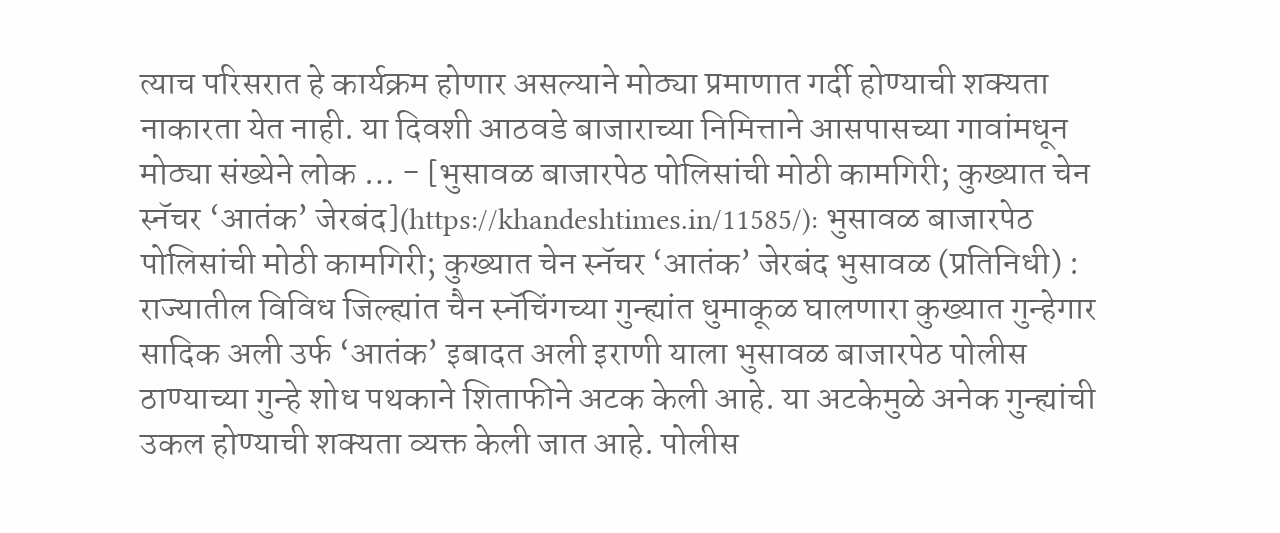त्याच परिसरात हे कार्यक्रम होणार असल्याने मोठ्या प्रमाणात गर्दी होण्याची शक्यता नाकारता येत नाही. या दिवशी आठवडे बाजाराच्या निमित्ताने आसपासच्या गावांमधून मोठ्या संख्येने लोक … - [भुसावळ बाजारपेठ पोलिसांची मोठी कामगिरी; कुख्यात चेन स्नॅचर ‘आतंक’ जेरबंद](https://khandeshtimes.in/11585/): भुसावळ बाजारपेठ पोलिसांची मोठी कामगिरी; कुख्यात चेन स्नॅचर ‘आतंक’ जेरबंद भुसावळ (प्रतिनिधी) : राज्यातील विविध जिल्ह्यांत चैन स्नॅचिंगच्या गुन्ह्यांत धुमाकूळ घालणारा कुख्यात गुन्हेगार सादिक अली उर्फ ‘आतंक’ इबादत अली इराणी याला भुसावळ बाजारपेठ पोलीस ठाण्याच्या गुन्हे शोध पथकाने शिताफीने अटक केली आहे. या अटकेमुळे अनेक गुन्ह्यांची उकल होण्याची शक्यता व्यक्त केली जात आहे. पोलीस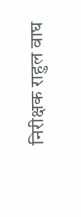निरीक्षक राहुल वाघ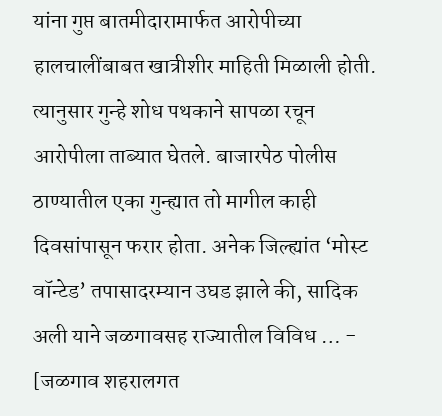यांना गुप्त बातमीदारामार्फत आरोपीच्या हालचालींबाबत खात्रीशीर माहिती मिळाली होती. त्यानुसार गुन्हे शोध पथकाने सापळा रचून आरोपीला ताब्यात घेतले. बाजारपेठ पोलीस ठाण्यातील एका गुन्ह्यात तो मागील काही दिवसांपासून फरार होता. अनेक जिल्ह्यांत ‘मोस्ट वॉन्टेड’ तपासादरम्यान उघड झाले की, सादिक अली याने जळगावसह राज्यातील विविध … - [जळगाव शहरालगत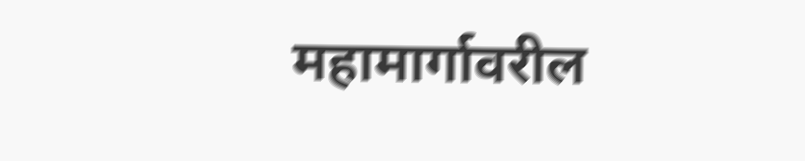महामार्गावरील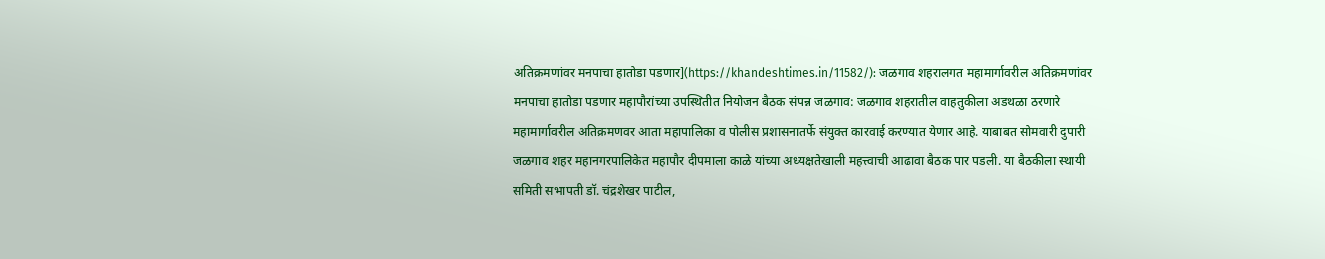अतिक्रमणांवर मनपाचा हातोडा पडणार](https://khandeshtimes.in/11582/): जळगाव शहरालगत महामार्गावरील अतिक्रमणांवर मनपाचा हातोडा पडणार महापौरांच्या उपस्थितीत नियोजन बैठक संपन्न जळगाव: जळगाव शहरातील वाहतुकीला अडथळा ठरणारे महामार्गावरील अतिक्रमणवर आता महापालिका व पोलीस प्रशासनातर्फे संयुक्त कारवाई करण्यात येणार आहे. याबाबत सोमवारी दुपारी जळगाव शहर महानगरपालिकेत महापौर दीपमाला काळे यांच्या अध्यक्षतेखाली महत्त्वाची आढावा बैठक पार पडली. या बैठकीला स्थायी समिती सभापती डॉ. चंद्रशेखर पाटील,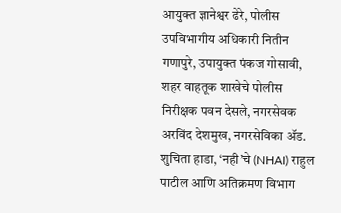आयुक्त ज्ञानेश्वर ढेरे, पोलीस उपविभागीय अधिकारी नितीन गणापुरे, उपायुक्त पंकज गोसावी, शहर वाहतूक शाखेचे पोलीस निरीक्षक पवन देसले, नगरसेवक अरविंद देशमुख, नगरसेविका ॲड. शुचिता हाडा, ‘नही’चे (NHAI) राहुल पाटील आणि अतिक्रमण विभाग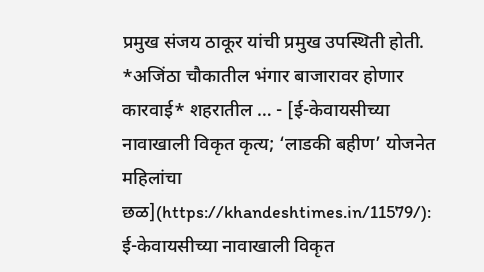प्रमुख संजय ठाकूर यांची प्रमुख उपस्थिती होती. *अजिंठा चौकातील भंगार बाजारावर होणार कारवाई* शहरातील … - [ई-केवायसीच्या नावाखाली विकृत कृत्य; ‘लाडकी बहीण’ योजनेत महिलांचा छळ](https://khandeshtimes.in/11579/): ई-केवायसीच्या नावाखाली विकृत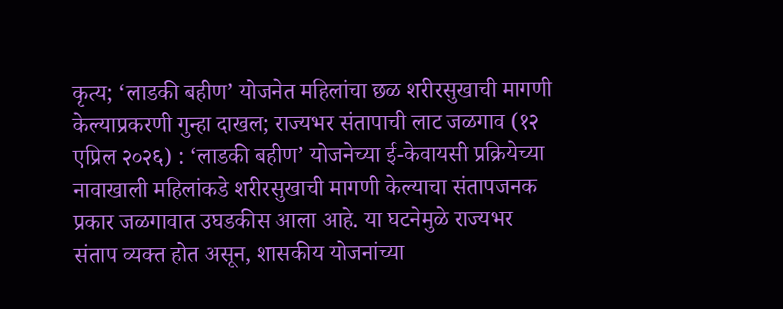कृत्य; ‘लाडकी बहीण’ योजनेत महिलांचा छळ शरीरसुखाची मागणी केल्याप्रकरणी गुन्हा दाखल; राज्यभर संतापाची लाट जळगाव (१२ एप्रिल २०२६) : ‘लाडकी बहीण’ योजनेच्या ई-केवायसी प्रक्रियेच्या नावाखाली महिलांकडे शरीरसुखाची मागणी केल्याचा संतापजनक प्रकार जळगावात उघडकीस आला आहे. या घटनेमुळे राज्यभर संताप व्यक्त होत असून, शासकीय योजनांच्या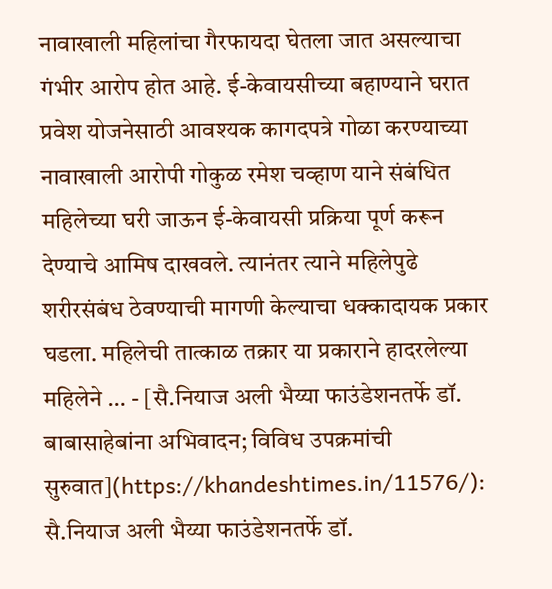नावाखाली महिलांचा गैरफायदा घेतला जात असल्याचा गंभीर आरोप होत आहे. ई-केवायसीच्या बहाण्याने घरात प्रवेश योजनेसाठी आवश्यक कागदपत्रे गोळा करण्याच्या नावाखाली आरोपी गोकुळ रमेश चव्हाण याने संबंधित महिलेच्या घरी जाऊन ई-केवायसी प्रक्रिया पूर्ण करून देण्याचे आमिष दाखवले. त्यानंतर त्याने महिलेपुढे शरीरसंबंध ठेवण्याची मागणी केल्याचा धक्कादायक प्रकार घडला. महिलेची तात्काळ तक्रार या प्रकाराने हादरलेल्या महिलेने … - [सै.नियाज अली भैय्या फाउंडेशनतर्फे डॉ. बाबासाहेबांना अभिवादन; विविध उपक्रमांची सुरुवात](https://khandeshtimes.in/11576/): सै.नियाज अली भैय्या फाउंडेशनतर्फे डॉ.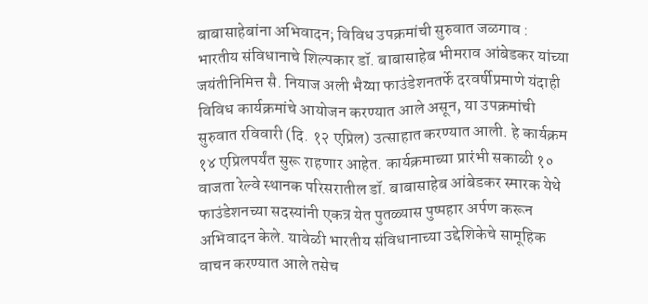बाबासाहेबांना अभिवादन; विविध उपक्रमांची सुरुवात जळगाव : भारतीय संविधानाचे शिल्पकार डॉ. बाबासाहेब भीमराव आंबेडकर यांच्या जयंतीनिमित्त सै. नियाज अली भैय्या फाउंडेशनतर्फे दरवर्षीप्रमाणे यंदाही विविध कार्यक्रमांचे आयोजन करण्यात आले असून, या उपक्रमांची सुरुवात रविवारी (दि. १२ एप्रिल) उत्साहात करण्यात आली. हे कार्यक्रम १४ एप्रिलपर्यंत सुरू राहणार आहेत. कार्यक्रमाच्या प्रारंभी सकाळी १० वाजता रेल्वे स्थानक परिसरातील डॉ. बाबासाहेब आंबेडकर स्मारक येथे फाउंडेशनच्या सदस्यांनी एकत्र येत पुतळ्यास पुष्पहार अर्पण करून अभिवादन केले. यावेळी भारतीय संविधानाच्या उद्देशिकेचे सामूहिक वाचन करण्यात आले तसेच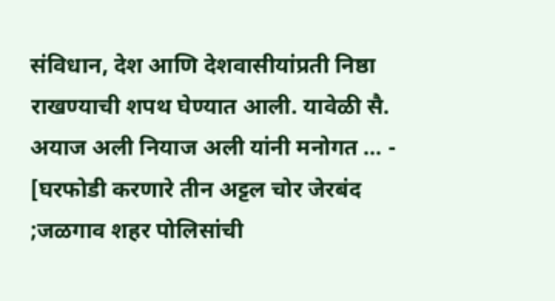संविधान, देश आणि देशवासीयांप्रती निष्ठा राखण्याची शपथ घेण्यात आली. यावेळी सै. अयाज अली नियाज अली यांनी मनोगत … - [घरफोडी करणारे तीन अट्टल चोर जेरबंद ;जळगाव शहर पोलिसांची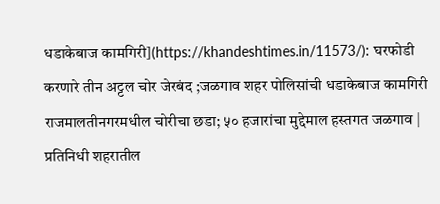धडाकेबाज कामगिरी](https://khandeshtimes.in/11573/): घरफोडी करणारे तीन अट्टल चोर जेरबंद ;जळगाव शहर पोलिसांची धडाकेबाज कामगिरी राजमालतीनगरमधील चोरीचा छडा; ५० हजारांचा मुद्देमाल हस्तगत जळगाव | प्रतिनिधी शहरातील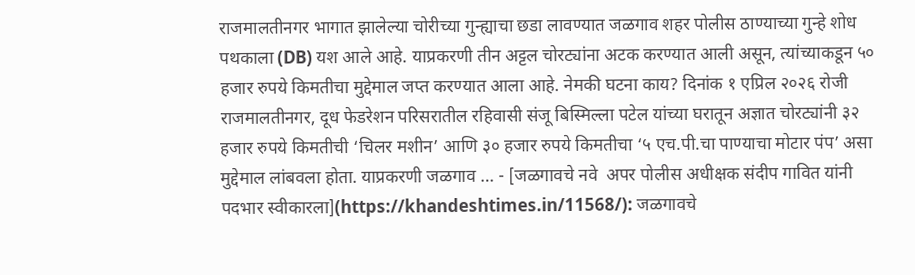राजमालतीनगर भागात झालेल्या चोरीच्या गुन्ह्याचा छडा लावण्यात जळगाव शहर पोलीस ठाण्याच्या गुन्हे शोध पथकाला (DB) यश आले आहे. याप्रकरणी तीन अट्टल चोरट्यांना अटक करण्यात आली असून, त्यांच्याकडून ५० हजार रुपये किमतीचा मुद्देमाल जप्त करण्यात आला आहे. नेमकी घटना काय? दिनांक १ एप्रिल २०२६ रोजी राजमालतीनगर, दूध फेडरेशन परिसरातील रहिवासी संजू बिस्मिल्ला पटेल यांच्या घरातून अज्ञात चोरट्यांनी ३२ हजार रुपये किमतीची ‘चिलर मशीन’ आणि ३० हजार रुपये किमतीचा ‘५ एच.पी.चा पाण्याचा मोटार पंप’ असा मुद्देमाल लांबवला होता. याप्रकरणी जळगाव … - [जळगावचे नवे  अपर पोलीस अधीक्षक संदीप गावित यांनी पदभार स्वीकारला](https://khandeshtimes.in/11568/): जळगावचे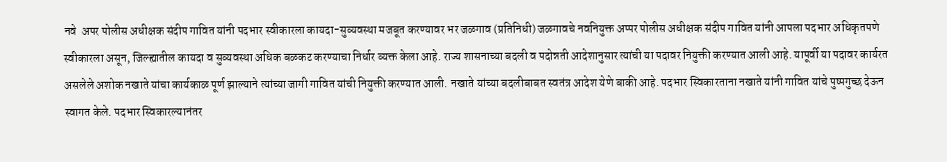नवे  अपर पोलीस अधीक्षक संदीप गावित यांनी पदभार स्वीकारला कायदा-सुव्यवस्था मजबूत करण्यावर भर जळगाव (प्रतिनिधी) जळगावचे नवनियुक्त अप्पर पोलीस अधीक्षक संदीप गावित यांनी आपला पदभार अधिकृतपणे स्वीकारला असून, जिल्ह्यातील कायदा व सुव्यवस्था अधिक बळकट करण्याचा निर्धार व्यक्त केला आहे. राज्य शासनाच्या बदली व पदोन्नती आदेशानुसार त्यांची या पदावर नियुक्ती करण्यात आली आहे. यापूर्वी या पदावर कार्यरत असलेले अशोक नखाते यांचा कार्यकाळ पूर्ण झाल्याने त्यांच्या जागी गावित यांची नियुक्ती करण्यात आली. नखाते यांच्या बदलीबाबत स्वतंत्र आदेश येणे बाकी आहे. पदभार स्विकारताना नखाते यांनी गावित यांचे पुष्पगुच्छ देऊन स्वागत केले. पदभार स्विकारल्यानंतर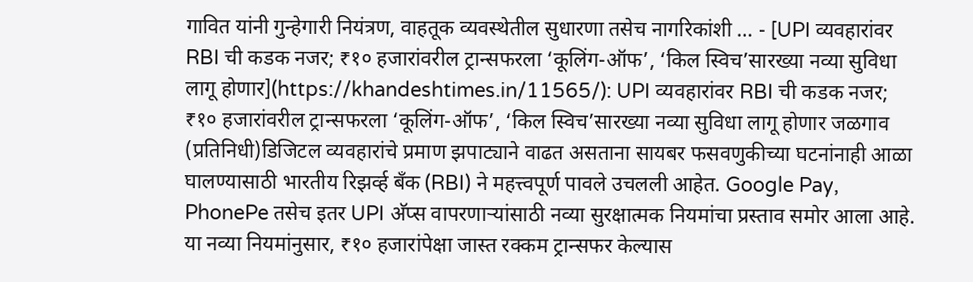गावित यांनी गुन्हेगारी नियंत्रण, वाहतूक व्यवस्थेतील सुधारणा तसेच नागरिकांशी … - [UPI व्यवहारांवर RBI ची कडक नजर; ₹१० हजारांवरील ट्रान्सफरला ‘कूलिंग-ऑफ’, ‘किल स्विच’सारख्या नव्या सुविधा लागू होणार](https://khandeshtimes.in/11565/): UPI व्यवहारांवर RBI ची कडक नजर; ₹१० हजारांवरील ट्रान्सफरला ‘कूलिंग-ऑफ’, ‘किल स्विच’सारख्या नव्या सुविधा लागू होणार जळगाव (प्रतिनिधी)डिजिटल व्यवहारांचे प्रमाण झपाट्याने वाढत असताना सायबर फसवणुकीच्या घटनांनाही आळा घालण्यासाठी भारतीय रिझर्व्ह बँक (RBI) ने महत्त्वपूर्ण पावले उचलली आहेत. Google Pay, PhonePe तसेच इतर UPI अ‍ॅप्स वापरणाऱ्यांसाठी नव्या सुरक्षात्मक नियमांचा प्रस्ताव समोर आला आहे. या नव्या नियमांनुसार, ₹१० हजारांपेक्षा जास्त रक्कम ट्रान्सफर केल्यास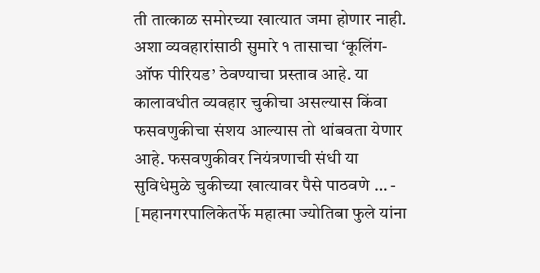ती तात्काळ समोरच्या खात्यात जमा होणार नाही. अशा व्यवहारांसाठी सुमारे १ तासाचा ‘कूलिंग-ऑफ पीरियड’ ठेवण्याचा प्रस्ताव आहे. या कालावधीत व्यवहार चुकीचा असल्यास किंवा फसवणुकीचा संशय आल्यास तो थांबवता येणार आहे. फसवणुकीवर नियंत्रणाची संधी या सुविधेमुळे चुकीच्या खात्यावर पैसे पाठवणे … - [महानगरपालिकेतर्फे महात्मा ज्योतिबा फुले यांना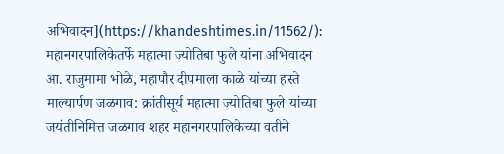अभिवादन](https://khandeshtimes.in/11562/): महानगरपालिकेतर्फे महात्मा ज्योतिबा फुले यांना अभिवादन आ. राजुमामा भोळे, महापौर दीपमाला काळे यांच्या हस्ते माल्यार्पण जळगाव: क्रांतीसूर्य महात्मा ज्योतिबा फुले यांच्या जयंतीनिमित्त जळगाव शहर महानगरपालिकेच्या वतीने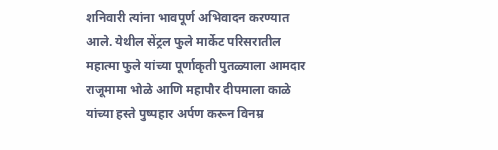शनिवारी त्यांना भावपूर्ण अभिवादन करण्यात आले. येथील सेंट्रल फुले मार्केट परिसरातील महात्मा फुले यांच्या पूर्णाकृती पुतळ्याला आमदार राजूमामा भोळे आणि महापौर दीपमाला काळे यांच्या हस्ते पुष्पहार अर्पण करून विनम्र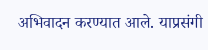अभिवादन करण्यात आले. याप्रसंगी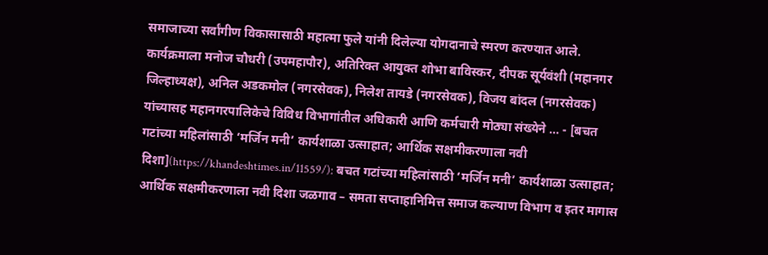समाजाच्या सर्वांगीण विकासासाठी महात्मा फुले यांनी दिलेल्या योगदानाचे स्मरण करण्यात आले. कार्यक्रमाला मनोज चौधरी (उपमहापौर), अतिरिक्त आयुक्त शोभा बाविस्कर, दीपक सूर्यवंशी (महानगर जिल्हाध्यक्ष), अनिल अडकमोल (नगरसेवक), निलेश तायडे (नगरसेवक), विजय बांदल (नगरसेवक) यांच्यासह महानगरपालिकेचे विविध विभागांतील अधिकारी आणि कर्मचारी मोठ्या संख्येने … - [बचत गटांच्या महिलांसाठी ‘मर्जिन मनी’ कार्यशाळा उत्साहात; आर्थिक सक्षमीकरणाला नवी दिशा](https://khandeshtimes.in/11559/): बचत गटांच्या महिलांसाठी ‘मर्जिन मनी’ कार्यशाळा उत्साहात; आर्थिक सक्षमीकरणाला नवी दिशा जळगाव – समता सप्ताहानिमित्त समाज कल्याण विभाग व इतर मागास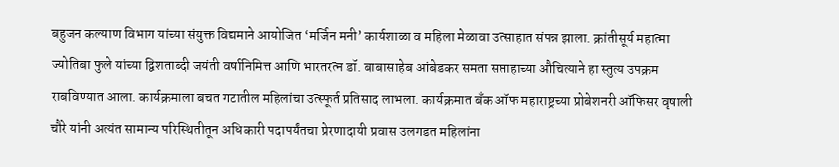बहुजन कल्याण विभाग यांच्या संयुक्त विद्यमाने आयोजित ‘मर्जिन मनी’ कार्यशाळा व महिला मेळावा उत्साहात संपन्न झाला. क्रांतीसूर्य महात्मा ज्योतिबा फुले यांच्या द्विशताब्दी जयंती वर्षानिमित्त आणि भारतरत्न डॉ. बाबासाहेब आंबेडकर समता सप्ताहाच्या औचित्याने हा स्तुत्य उपक्रम राबविण्यात आला. कार्यक्रमाला बचत गटातील महिलांचा उत्स्फूर्त प्रतिसाद लाभला. कार्यक्रमात बँक ऑफ महाराष्ट्रच्या प्रोबेशनरी ऑफिसर वृषाली चौरे यांनी अत्यंत सामान्य परिस्थितीतून अधिकारी पदापर्यंतचा प्रेरणादायी प्रवास उलगडत महिलांना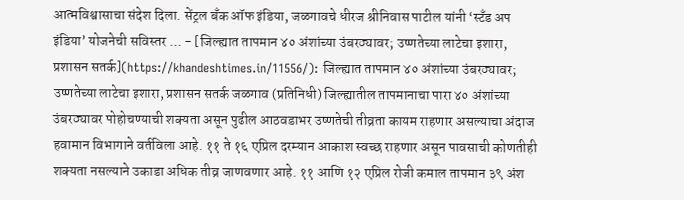आत्मविश्वासाचा संदेश दिला. सेंट्रल बँक ऑफ इंडिया, जळगावचे धीरज श्रीनिवास पाटील यांनी ‘स्टँड अप इंडिया’ योजनेची सविस्तर … - [जिल्ह्यात तापमान ४० अंशांच्या उंबरठ्यावर; उष्णतेच्या लाटेचा इशारा, प्रशासन सतर्क](https://khandeshtimes.in/11556/): जिल्ह्यात तापमान ४० अंशांच्या उंबरठ्यावर; उष्णतेच्या लाटेचा इशारा, प्रशासन सतर्क जळगाव (प्रतिनिधी) जिल्ह्यातील तापमानाचा पारा ४० अंशांच्या उंबरठ्यावर पोहोचण्याची शक्यता असून पुढील आठवडाभर उष्णतेची तीव्रता कायम राहणार असल्याचा अंदाज हवामान विभागाने वर्तविला आहे. ११ ते १६ एप्रिल दरम्यान आकाश स्वच्छ राहणार असून पावसाची कोणतीही शक्यता नसल्याने उकाडा अधिक तीव्र जाणवणार आहे. ११ आणि १२ एप्रिल रोजी कमाल तापमान ३९ अंश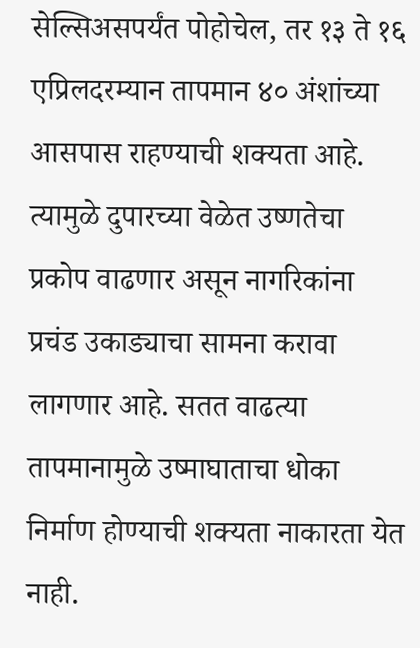सेल्सिअसपर्यंत पोहोचेल, तर १३ ते १६ एप्रिलदरम्यान तापमान ४० अंशांच्या आसपास राहण्याची शक्यता आहे. त्यामुळे दुपारच्या वेळेत उष्णतेचा प्रकोप वाढणार असून नागरिकांना प्रचंड उकाड्याचा सामना करावा लागणार आहे. सतत वाढत्या तापमानामुळे उष्माघाताचा धोका निर्माण होण्याची शक्यता नाकारता येत नाही.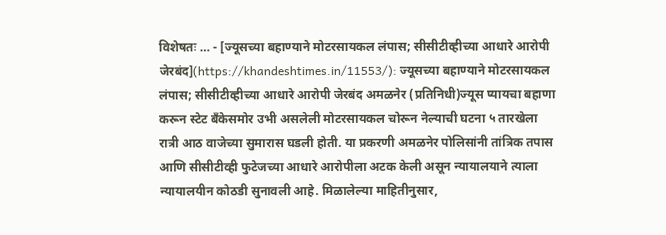विशेषतः … - [ज्यूसच्या बहाण्याने मोटरसायकल लंपास; सीसीटीव्हीच्या आधारे आरोपी जेरबंद](https://khandeshtimes.in/11553/): ज्यूसच्या बहाण्याने मोटरसायकल लंपास; सीसीटीव्हीच्या आधारे आरोपी जेरबंद अमळनेर (प्रतिनिधी)ज्यूस प्यायचा बहाणा करून स्टेट बँकेसमोर उभी असलेली मोटरसायकल चोरून नेल्याची घटना ५ तारखेला रात्री आठ वाजेच्या सुमारास घडली होती. या प्रकरणी अमळनेर पोलिसांनी तांत्रिक तपास आणि सीसीटीव्ही फुटेजच्या आधारे आरोपीला अटक केली असून न्यायालयाने त्याला न्यायालयीन कोठडी सुनावली आहे. मिळालेल्या माहितीनुसार,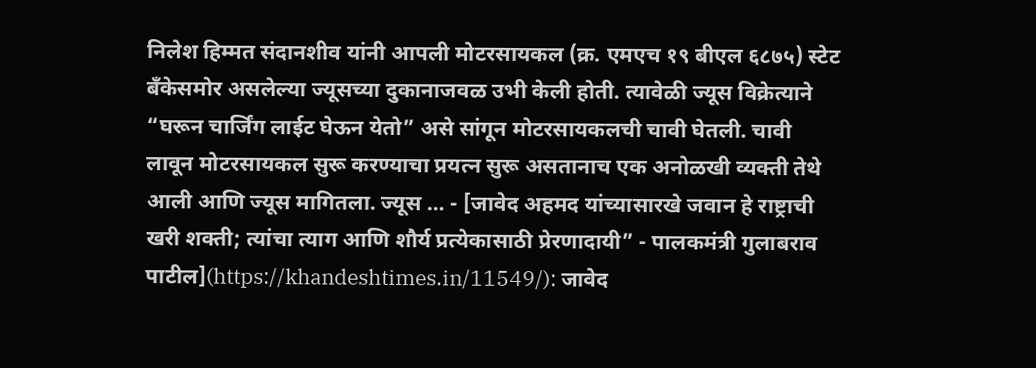निलेश हिम्मत संदानशीव यांनी आपली मोटरसायकल (क्र. एमएच १९ बीएल ६८७५) स्टेट बँकेसमोर असलेल्या ज्यूसच्या दुकानाजवळ उभी केली होती. त्यावेळी ज्यूस विक्रेत्याने “घरून चार्जिंग लाईट घेऊन येतो” असे सांगून मोटरसायकलची चावी घेतली. चावी लावून मोटरसायकल सुरू करण्याचा प्रयत्न सुरू असतानाच एक अनोळखी व्यक्ती तेथे आली आणि ज्यूस मागितला. ज्यूस … - [जावेद अहमद यांच्यासारखे जवान हे राष्ट्राची खरी शक्ती; त्यांचा त्याग आणि शौर्य प्रत्येकासाठी प्रेरणादायी” - पालकमंत्री गुलाबराव पाटील](https://khandeshtimes.in/11549/): जावेद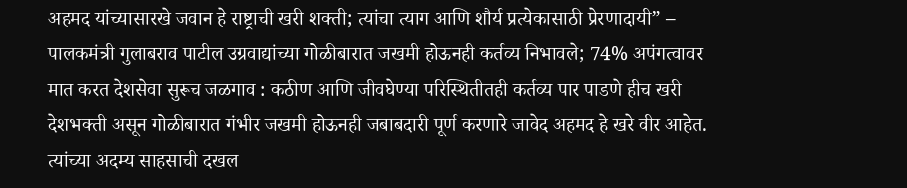अहमद यांच्यासारखे जवान हे राष्ट्राची खरी शक्ती; त्यांचा त्याग आणि शौर्य प्रत्येकासाठी प्रेरणादायी” – पालकमंत्री गुलाबराव पाटील उग्रवाद्यांच्या गोळीबारात जखमी होऊनही कर्तव्य निभावले; 74% अपंगत्वावर मात करत देशसेवा सुरूच जळगाव : कठीण आणि जीवघेण्या परिस्थितीतही कर्तव्य पार पाडणे हीच खरी देशभक्ती असून गोळीबारात गंभीर जखमी होऊनही जबाबदारी पूर्ण करणारे जावेद अहमद हे खरे वीर आहेत. त्यांच्या अदम्य साहसाची दखल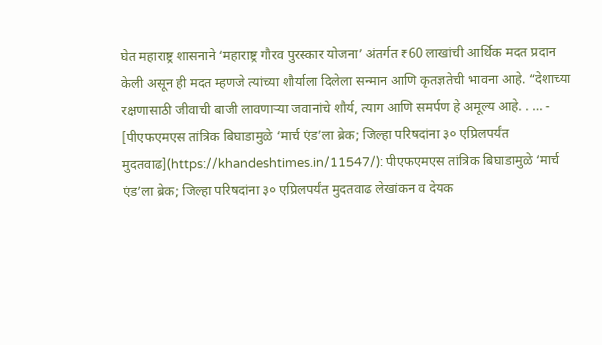घेत महाराष्ट्र शासनाने ‘महाराष्ट्र गौरव पुरस्कार योजना’ अंतर्गत ₹60 लाखांची आर्थिक मदत प्रदान केली असून ही मदत म्हणजे त्यांच्या शौर्याला दिलेला सन्मान आणि कृतज्ञतेची भावना आहे. “देशाच्या रक्षणासाठी जीवाची बाजी लावणाऱ्या जवानांचे शौर्य, त्याग आणि समर्पण हे अमूल्य आहे. . … - [पीएफएमएस तांत्रिक बिघाडामुळे ‘मार्च एंड’ला ब्रेक; जिल्हा परिषदांना ३० एप्रिलपर्यंत मुदतवाढ](https://khandeshtimes.in/11547/): पीएफएमएस तांत्रिक बिघाडामुळे ‘मार्च एंड’ला ब्रेक; जिल्हा परिषदांना ३० एप्रिलपर्यंत मुदतवाढ लेखांकन व देयक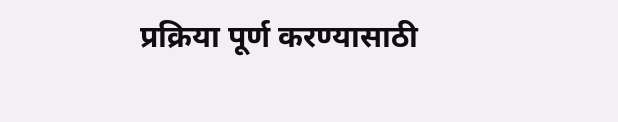प्रक्रिया पूर्ण करण्यासाठी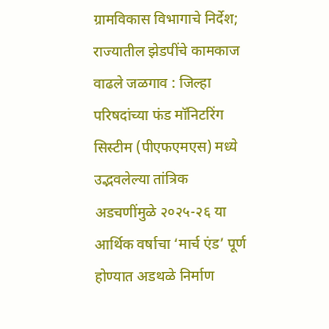ग्रामविकास विभागाचे निर्देश; राज्यातील झेडपींचे कामकाज वाढले जळगाव : जिल्हा परिषदांच्या फंड मॉनिटरिंग सिस्टीम (पीएफएमएस) मध्ये उद्भवलेल्या तांत्रिक अडचणींमुळे २०२५-२६ या आर्थिक वर्षाचा ‘मार्च एंड’ पूर्ण होण्यात अडथळे निर्माण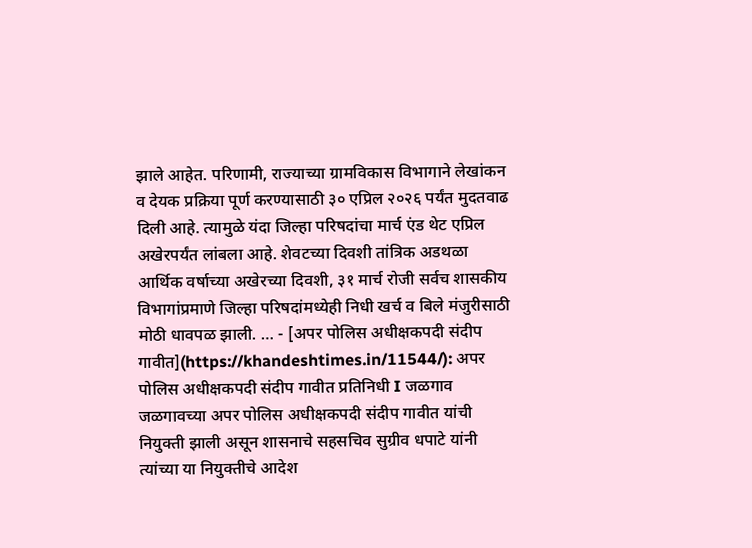झाले आहेत. परिणामी, राज्याच्या ग्रामविकास विभागाने लेखांकन व देयक प्रक्रिया पूर्ण करण्यासाठी ३० एप्रिल २०२६ पर्यंत मुदतवाढ दिली आहे. त्यामुळे यंदा जिल्हा परिषदांचा मार्च एंड थेट एप्रिल अखेरपर्यंत लांबला आहे. शेवटच्या दिवशी तांत्रिक अडथळा आर्थिक वर्षाच्या अखेरच्या दिवशी, ३१ मार्च रोजी सर्वच शासकीय विभागांप्रमाणे जिल्हा परिषदांमध्येही निधी खर्च व बिले मंजुरीसाठी मोठी धावपळ झाली. … - [अपर पोलिस अधीक्षकपदी संदीप गावीत](https://khandeshtimes.in/11544/): अपर पोलिस अधीक्षकपदी संदीप गावीत प्रतिनिधी I जळगाव जळगावच्या अपर पोलिस अधीक्षकपदी संदीप गावीत यांची नियुक्ती झाली असून शासनाचे सहसचिव सुग्रीव धपाटे यांनी त्यांच्या या नियुक्तीचे आदेश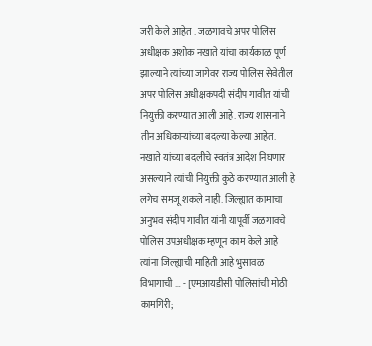जरी केले आहेत . जळगावचे अपर पोलिस अधीक्षक अशोक नखाते यांचा कार्यकाळ पूर्ण झाल्याने त्यांच्या जागेवर राज्य पोलिस सेवेतील अपर पोलिस अधीक्षकपदी संदीप गावीत यांची नियुक्ती करण्यात आली आहे. राज्य शासनाने तीन अधिकार्‍यांच्या बदल्या केल्या आहेत. नखाते यांच्या बदलीचे स्वतंत्र आदेश निघणार असल्याने त्यांची नियुक्ती कुठे करण्यात आली हे लगेच समजू शकले नाही. जिल्ह्यात कामाचा अनुभव संदीप गावीत यांनी यापूर्वी जळगावचे पोलिस उपअधीक्षक म्हणून काम केले आहे त्यांना जिल्ह्याची माहिती आहे भुसावळ विभागाची … - [एमआयडीसी पोलिसांची मोठी कामगिरी;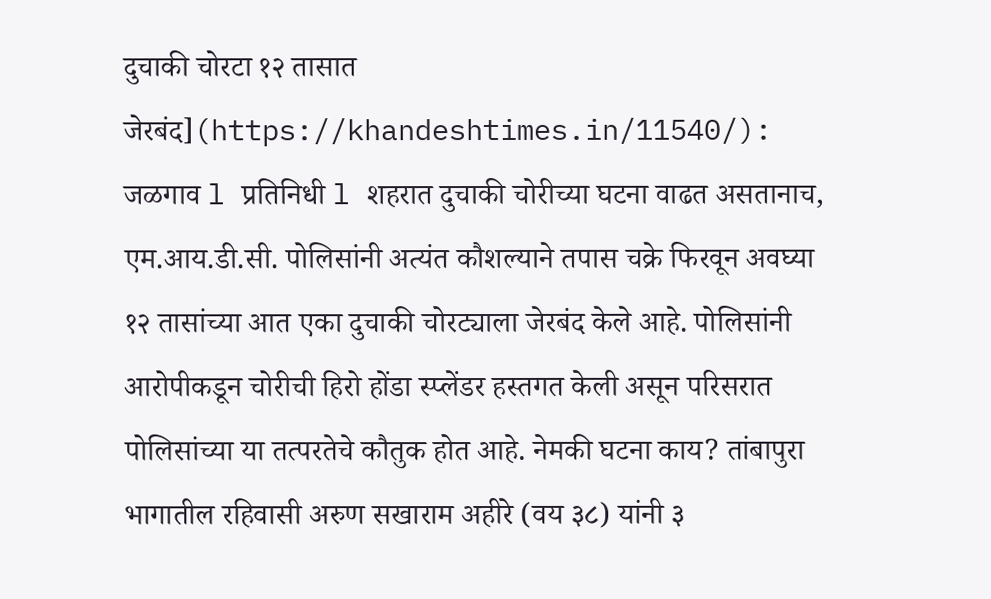दुचाकी चोरटा १२ तासात जेरबंद](https://khandeshtimes.in/11540/): जळगाव l प्रतिनिधी l शहरात दुचाकी चोरीच्या घटना वाढत असतानाच, एम.आय.डी.सी. पोलिसांनी अत्यंत कौशल्याने तपास चक्रे फिरवून अवघ्या १२ तासांच्या आत एका दुचाकी चोरट्याला जेरबंद केले आहे. पोलिसांनी आरोपीकडून चोरीची हिरो होंडा स्प्लेंडर हस्तगत केली असून परिसरात पोलिसांच्या या तत्परतेचे कौतुक होत आहे. नेमकी घटना काय? तांबापुरा भागातील रहिवासी अरुण सखाराम अहीरे (वय ३८) यांनी ३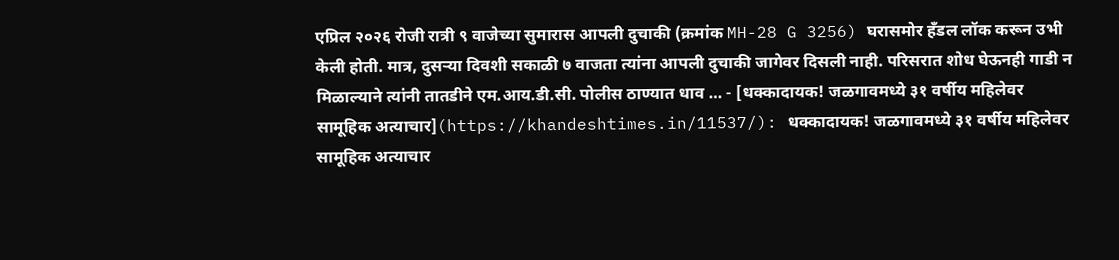एप्रिल २०२६ रोजी रात्री ९ वाजेच्या सुमारास आपली दुचाकी (क्रमांक MH-28 G 3256) घरासमोर हँडल लॉक करून उभी केली होती. मात्र, दुसऱ्या दिवशी सकाळी ७ वाजता त्यांना आपली दुचाकी जागेवर दिसली नाही. परिसरात शोध घेऊनही गाडी न मिळाल्याने त्यांनी तातडीने एम.आय.डी.सी. पोलीस ठाण्यात धाव … - [धक्कादायक! जळगावमध्ये ३१ वर्षीय महिलेवर सामूहिक अत्याचार](https://khandeshtimes.in/11537/): धक्कादायक! जळगावमध्ये ३१ वर्षीय महिलेवर सामूहिक अत्याचार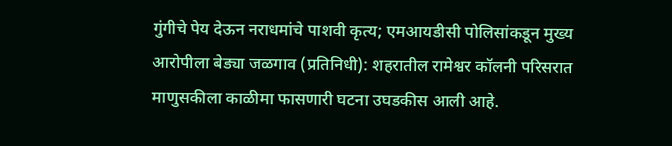गुंगीचे पेय देऊन नराधमांचे पाशवी कृत्य; एमआयडीसी पोलिसांकडून मुख्य आरोपीला बेड्या जळगाव (प्रतिनिधी): शहरातील रामेश्वर कॉलनी परिसरात माणुसकीला काळीमा फासणारी घटना उघडकीस आली आहे.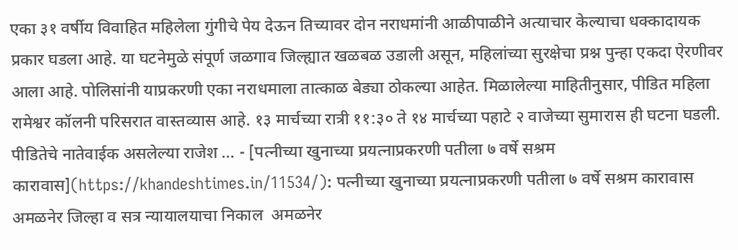एका ३१ वर्षीय विवाहित महिलेला गुंगीचे पेय देऊन तिच्यावर दोन नराधमांनी आळीपाळीने अत्याचार केल्याचा धक्कादायक प्रकार घडला आहे. या घटनेमुळे संपूर्ण जळगाव जिल्ह्यात खळबळ उडाली असून, महिलांच्या सुरक्षेचा प्रश्न पुन्हा एकदा ऐरणीवर आला आहे. पोलिसांनी याप्रकरणी एका नराधमाला तात्काळ बेड्या ठोकल्या आहेत. मिळालेल्या माहितीनुसार, पीडित महिला रामेश्वर कॉलनी परिसरात वास्तव्यास आहे. १३ मार्चच्या रात्री ११:३० ते १४ मार्चच्या पहाटे २ वाजेच्या सुमारास ही घटना घडली. पीडितेचे नातेवाईक असलेल्या राजेश … - [पत्नीच्या खुनाच्या प्रयत्नाप्रकरणी पतीला ७ वर्षे सश्रम कारावास](https://khandeshtimes.in/11534/): पत्नीच्या खुनाच्या प्रयत्नाप्रकरणी पतीला ७ वर्षे सश्रम कारावास अमळनेर जिल्हा व सत्र न्यायालयाचा निकाल  अमळनेर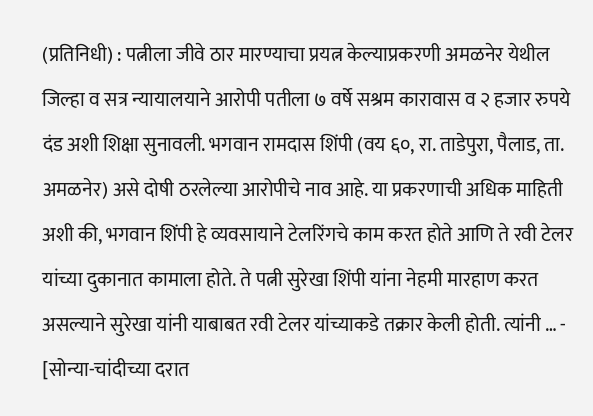(प्रतिनिधी) : पत्नीला जीवे ठार मारण्याचा प्रयत्न केल्याप्रकरणी अमळनेर येथील जिल्हा व सत्र न्यायालयाने आरोपी पतीला ७ वर्षे सश्रम कारावास व २ हजार रुपये दंड अशी शिक्षा सुनावली. भगवान रामदास शिंपी (वय ६०, रा. ताडेपुरा, पैलाड, ता. अमळनेर) असे दोषी ठरलेल्या आरोपीचे नाव आहे. या प्रकरणाची अधिक माहिती अशी की, भगवान शिंपी हे व्यवसायाने टेलरिंगचे काम करत होते आणि ते रवी टेलर यांच्या दुकानात कामाला होते. ते पत्नी सुरेखा शिंपी यांना नेहमी मारहाण करत असल्याने सुरेखा यांनी याबाबत रवी टेलर यांच्याकडे तक्रार केली होती. त्यांनी … - [सोन्या-चांदीच्या दरात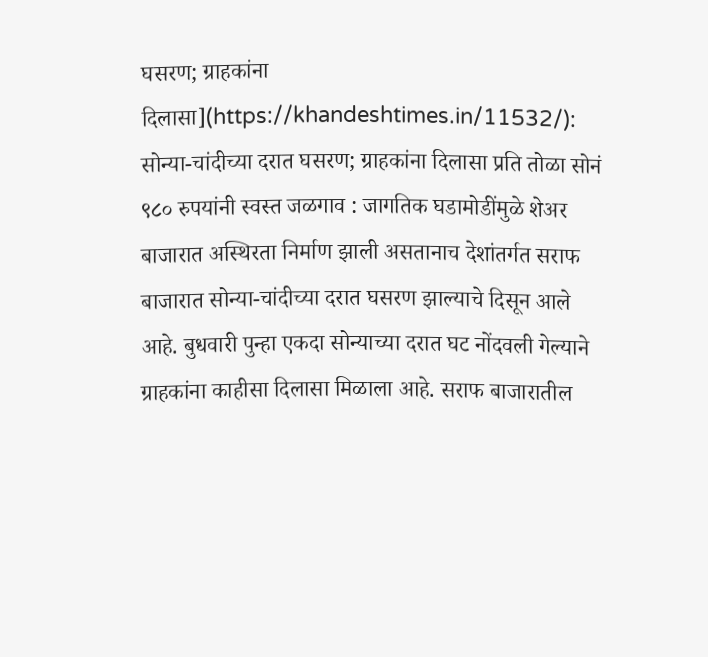घसरण; ग्राहकांना दिलासा](https://khandeshtimes.in/11532/): सोन्या-चांदीच्या दरात घसरण; ग्राहकांना दिलासा प्रति तोळा सोनं ९८० रुपयांनी स्वस्त जळगाव : जागतिक घडामोडींमुळे शेअर बाजारात अस्थिरता निर्माण झाली असतानाच देशांतर्गत सराफ बाजारात सोन्या-चांदीच्या दरात घसरण झाल्याचे दिसून आले आहे. बुधवारी पुन्हा एकदा सोन्याच्या दरात घट नोंदवली गेल्याने ग्राहकांना काहीसा दिलासा मिळाला आहे. सराफ बाजारातील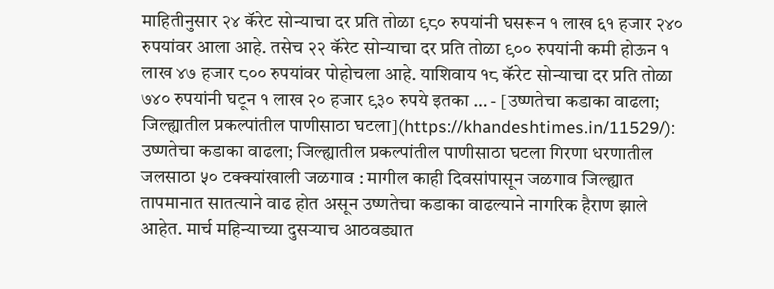माहितीनुसार २४ कॅरेट सोन्याचा दर प्रति तोळा ९८० रुपयांनी घसरून १ लाख ६१ हजार २४० रुपयांवर आला आहे. तसेच २२ कॅरेट सोन्याचा दर प्रति तोळा ९०० रुपयांनी कमी होऊन १ लाख ४७ हजार ८०० रुपयांवर पोहोचला आहे. याशिवाय १८ कॅरेट सोन्याचा दर प्रति तोळा ७४० रुपयांनी घटून १ लाख २० हजार ९३० रुपये इतका … - [उष्णतेचा कडाका वाढला; जिल्ह्यातील प्रकल्पांतील पाणीसाठा घटला](https://khandeshtimes.in/11529/): उष्णतेचा कडाका वाढला; जिल्ह्यातील प्रकल्पांतील पाणीसाठा घटला गिरणा धरणातील जलसाठा ५० टक्क्यांखाली जळगाव : मागील काही दिवसांपासून जळगाव जिल्ह्यात तापमानात सातत्याने वाढ होत असून उष्णतेचा कडाका वाढल्याने नागरिक हैराण झाले आहेत. मार्च महिन्याच्या दुसऱ्याच आठवड्यात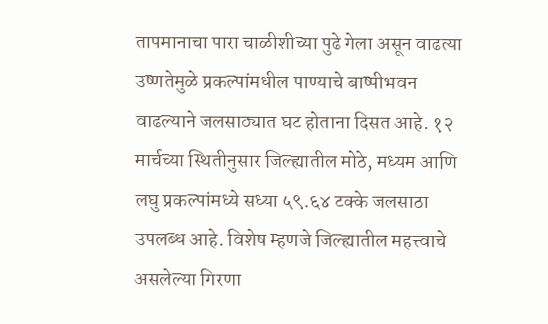तापमानाचा पारा चाळीशीच्या पुढे गेला असून वाढत्या उष्णतेमुळे प्रकल्पांमधील पाण्याचे बाष्पीभवन वाढल्याने जलसाठ्यात घट होताना दिसत आहे. १२ मार्चच्या स्थितीनुसार जिल्ह्यातील मोठे, मध्यम आणि लघु प्रकल्पांमध्ये सध्या ५९.६४ टक्के जलसाठा उपलब्ध आहे. विशेष म्हणजे जिल्ह्यातील महत्त्वाचे असलेल्या गिरणा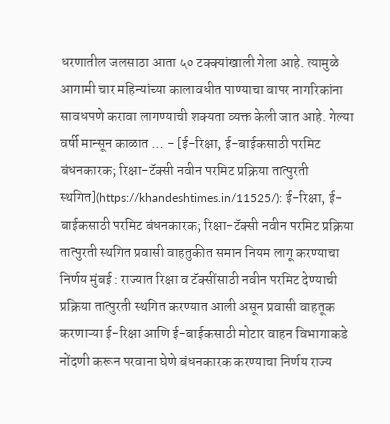धरणातील जलसाठा आता ५० टक्क्यांखाली गेला आहे. त्यामुळे आगामी चार महिन्यांच्या कालावधीत पाण्याचा वापर नागरिकांना सावधपणे करावा लागण्याची शक्यता व्यक्त केली जात आहे. गेल्या वर्षी मान्सून काळात … - [ई-रिक्षा, ई-बाईकसाठी परमिट बंधनकारक; रिक्षा-टॅक्सी नवीन परमिट प्रक्रिया तात्पुरती स्थगित](https://khandeshtimes.in/11525/): ई-रिक्षा, ई-बाईकसाठी परमिट बंधनकारक; रिक्षा-टॅक्सी नवीन परमिट प्रक्रिया तात्पुरती स्थगित प्रवासी वाहतुकीत समान नियम लागू करण्याचा निर्णय मुंबई : राज्यात रिक्षा व टॅक्सींसाठी नवीन परमिट देण्याची प्रक्रिया तात्पुरती स्थगित करण्यात आली असून प्रवासी वाहतूक करणाऱ्या ई-रिक्षा आणि ई-बाईकसाठी मोटार वाहन विभागाकडे नोंदणी करून परवाना घेणे बंधनकारक करण्याचा निर्णय राज्य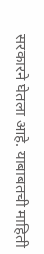सरकारने घेतला आहे. याबाबतची माहिती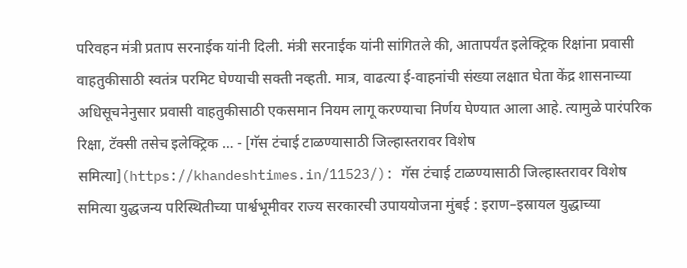परिवहन मंत्री प्रताप सरनाईक यांनी दिली. मंत्री सरनाईक यांनी सांगितले की, आतापर्यंत इलेक्ट्रिक रिक्षांना प्रवासी वाहतुकीसाठी स्वतंत्र परमिट घेण्याची सक्ती नव्हती. मात्र, वाढत्या ई-वाहनांची संख्या लक्षात घेता केंद्र शासनाच्या अधिसूचनेनुसार प्रवासी वाहतुकीसाठी एकसमान नियम लागू करण्याचा निर्णय घेण्यात आला आहे. त्यामुळे पारंपरिक रिक्षा, टॅक्सी तसेच इलेक्ट्रिक … - [गॅस टंचाई टाळण्यासाठी जिल्हास्तरावर विशेष समित्या](https://khandeshtimes.in/11523/): गॅस टंचाई टाळण्यासाठी जिल्हास्तरावर विशेष समित्या युद्धजन्य परिस्थितीच्या पार्श्वभूमीवर राज्य सरकारची उपाययोजना मुंबई : इराण–इस्रायल युद्धाच्या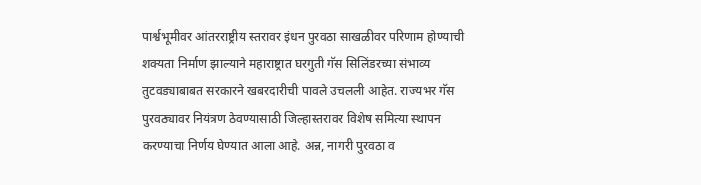पार्श्वभूमीवर आंतरराष्ट्रीय स्तरावर इंधन पुरवठा साखळीवर परिणाम होण्याची शक्यता निर्माण झाल्याने महाराष्ट्रात घरगुती गॅस सिलिंडरच्या संभाव्य तुटवड्याबाबत सरकारने खबरदारीची पावले उचलली आहेत. राज्यभर गॅस पुरवठ्यावर नियंत्रण ठेवण्यासाठी जिल्हास्तरावर विशेष समित्या स्थापन करण्याचा निर्णय घेण्यात आला आहे. अन्न, नागरी पुरवठा व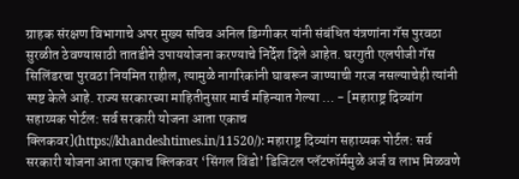ग्राहक संरक्षण विभागाचे अपर मुख्य सचिव अनिल डिग्गीकर यांनी संबंधित यंत्रणांना गॅस पुरवठा सुरळीत ठेवण्यासाठी तातडीने उपाययोजना करण्याचे निर्देश दिले आहेत. घरगुती एलपीजी गॅस सिलिंडरचा पुरवठा नियमित राहील, त्यामुळे नागरिकांनी घाबरून जाण्याची गरज नसल्याचेही त्यांनी स्पष्ट केले आहे. राज्य सरकारच्या माहितीनुसार मार्च महिन्यात गेल्या … - [महाराष्ट्र दिव्यांग सहाय्यक पोर्टल: सर्व सरकारी योजना आता एकाच क्लिकवर](https://khandeshtimes.in/11520/): महाराष्ट्र दिव्यांग सहाय्यक पोर्टल: सर्व सरकारी योजना आता एकाच क्लिकवर ‘सिंगल विंडो’ डिजिटल प्लॅटफॉर्ममुळे अर्ज व लाभ मिळवणे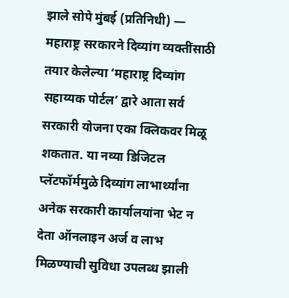झाले सोपे मुंबई (प्रतिनिधी) — महाराष्ट्र सरकारने दिव्यांग व्यक्तींसाठी तयार केलेल्या ‘महाराष्ट्र दिव्यांग सहाय्यक पोर्टल’ द्वारे आता सर्व सरकारी योजना एका क्लिकवर मिळू शकतात. या नव्या डिजिटल प्लॅटफॉर्ममुळे दिव्यांग लाभार्थ्यांना अनेक सरकारी कार्यालयांना भेट न देता ऑनलाइन अर्ज व लाभ मिळण्याची सुविधा उपलब्ध झाली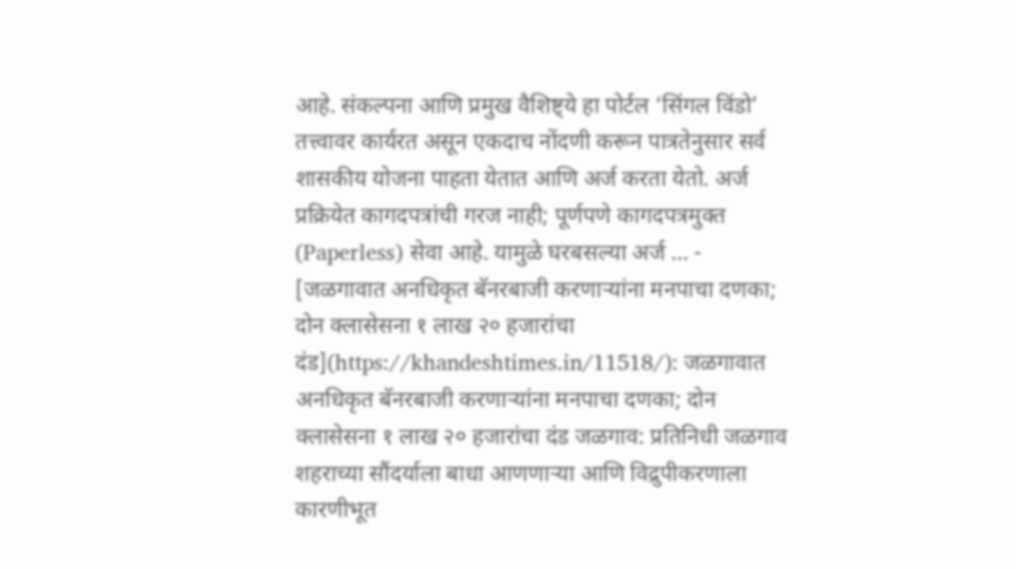आहे. संकल्पना आणि प्रमुख वैशिष्ट्ये हा पोर्टल ‘सिंगल विंडो’ तत्त्वावर कार्यरत असून एकदाच नोंदणी करून पात्रतेनुसार सर्व शासकीय योजना पाहता येतात आणि अर्ज करता येतो. अर्ज प्रक्रियेत कागदपत्रांची गरज नाही; पूर्णपणे कागदपत्रमुक्त (Paperless) सेवा आहे. यामुळे घरबसल्या अर्ज … - [जळगावात अनधिकृत बॅनरबाजी करणाऱ्यांना मनपाचा दणका; दोन क्लासेसना १ लाख २० हजारांचा दंड](https://khandeshtimes.in/11518/): जळगावात अनधिकृत बॅनरबाजी करणाऱ्यांना मनपाचा दणका; दोन क्लासेसना १ लाख २० हजारांचा दंड जळगाव: प्रतिनिधी जळगाव शहराच्या सौंदर्याला बाधा आणणाऱ्या आणि विद्रुपीकरणाला कारणीभूत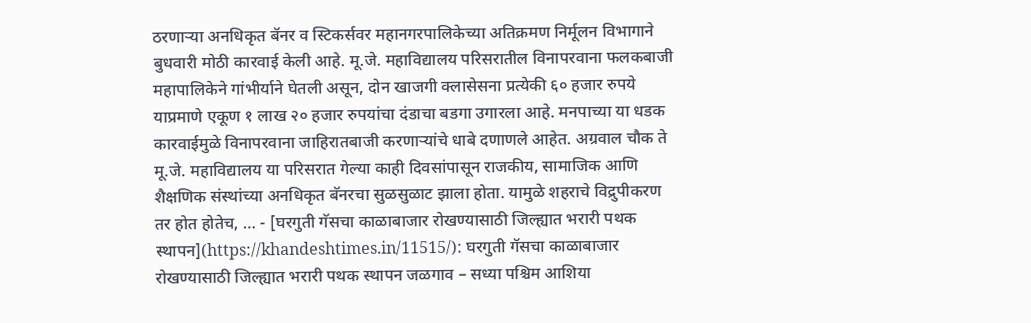ठरणाऱ्या अनधिकृत बॅनर व स्टिकर्सवर महानगरपालिकेच्या अतिक्रमण निर्मूलन विभागाने बुधवारी मोठी कारवाई केली आहे. मू.जे. महाविद्यालय परिसरातील विनापरवाना फलकबाजी महापालिकेने गांभीर्याने घेतली असून, दोन खाजगी क्लासेसना प्रत्येकी ६० हजार रुपये याप्रमाणे एकूण १ लाख २० हजार रुपयांचा दंडाचा बडगा उगारला आहे. मनपाच्या या धडक कारवाईमुळे विनापरवाना जाहिरातबाजी करणाऱ्यांचे धाबे दणाणले आहेत. अग्रवाल चौक ते मू.जे. महाविद्यालय या परिसरात गेल्या काही दिवसांपासून राजकीय, सामाजिक आणि शैक्षणिक संस्थांच्या अनधिकृत बॅनरचा सुळसुळाट झाला होता. यामुळे शहराचे विद्रुपीकरण तर होत होतेच, … - [घरगुती गॅसचा काळाबाजार रोखण्यासाठी जिल्ह्यात भरारी पथक स्थापन](https://khandeshtimes.in/11515/): घरगुती गॅसचा काळाबाजार रोखण्यासाठी जिल्ह्यात भरारी पथक स्थापन जळगाव – सध्या पश्चिम आशिया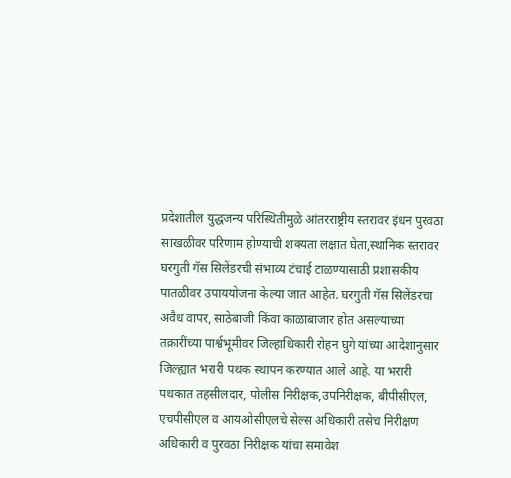प्रदेशातील युद्धजन्य परिस्थितीमुळे आंतरराष्ट्रीय स्तरावर इंधन पुरवठा साखळीवर परिणाम होण्याची शक्यता लक्षात घेता,स्थानिक स्तरावर घरगुती गॅस सिलेंडरची संभाव्य टंचाई टाळण्यासाठी प्रशासकीय पातळीवर उपाययोजना केल्या जात आहेत. घरगुती गॅस सिलेंडरचा अवैध वापर, साठेबाजी किंवा काळाबाजार होत असल्याच्या तक्रारींच्या पार्श्वभूमीवर जिल्हाधिकारी रोहन घुगे यांच्या आदेशानुसार जिल्ह्यात भरारी पथक स्थापन करण्यात आले आहे. या भरारी पथकात तहसीलदार, पोलीस निरीक्षक,उपनिरीक्षक, बीपीसीएल, एचपीसीएल व आयओसीएलचे सेल्स अधिकारी तसेच निरीक्षण अधिकारी व पुरवठा निरीक्षक यांचा समावेश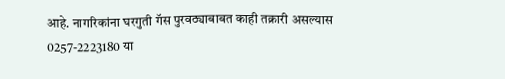आहे. नागरिकांना घरगुती गॅस पुरवठ्याबाबत काही तक्रारी असल्यास 0257-2223180 या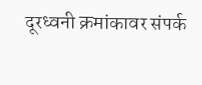दूरध्वनी क्रमांकावर संपर्क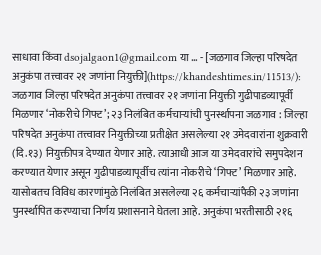साधावा किंवा dsojalgaon1@gmail.com या … - [जळगाव जिल्हा परिषदेत अनुकंपा तत्त्वावर २१ जणांना नियुक्ती](https://khandeshtimes.in/11513/): जळगाव जिल्हा परिषदेत अनुकंपा तत्त्वावर २१ जणांना नियुक्ती गुढीपाडव्यापूर्वी मिळणार ‘नोकरीचे गिफ्ट’; २३ निलंबित कर्मचाऱ्यांची पुनर्स्थापना जळगाव : जिल्हा परिषदेत अनुकंपा तत्त्वावर नियुक्तीच्या प्रतीक्षेत असलेल्या २१ उमेदवारांना शुक्रवारी (दि.१३) नियुक्तीपत्र देण्यात येणार आहे. त्याआधी आज या उमेदवारांचे समुपदेशन करण्यात येणार असून गुढीपाडव्यापूर्वीच त्यांना नोकरीचे ‘गिफ्ट’ मिळणार आहे. यासोबतच विविध कारणांमुळे निलंबित असलेल्या २६ कर्मचाऱ्यांपैकी २३ जणांना पुनर्स्थापित करण्याचा निर्णय प्रशासनाने घेतला आहे. अनुकंपा भरतीसाठी २१६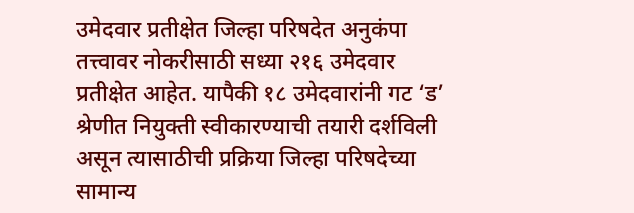उमेदवार प्रतीक्षेत जिल्हा परिषदेत अनुकंपा तत्त्वावर नोकरीसाठी सध्या २१६ उमेदवार प्रतीक्षेत आहेत. यापैकी १८ उमेदवारांनी गट ‘ड’ श्रेणीत नियुक्ती स्वीकारण्याची तयारी दर्शविली असून त्यासाठीची प्रक्रिया जिल्हा परिषदेच्या सामान्य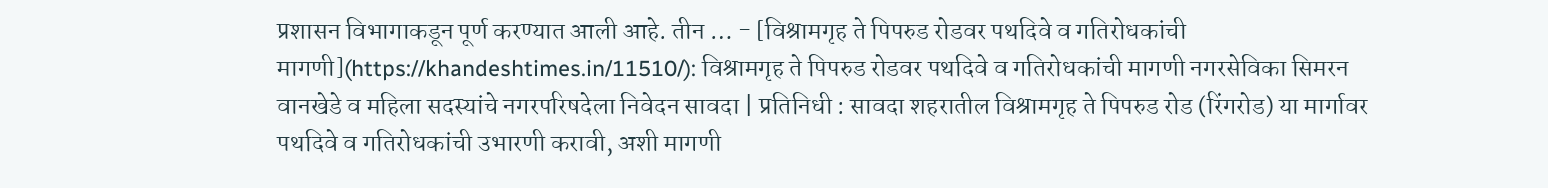प्रशासन विभागाकडून पूर्ण करण्यात आली आहे. तीन … - [विश्रामगृह ते पिपरुड रोडवर पथदिवे व गतिरोधकांची मागणी](https://khandeshtimes.in/11510/): विश्रामगृह ते पिपरुड रोडवर पथदिवे व गतिरोधकांची मागणी नगरसेविका सिमरन वानखेडे व महिला सदस्यांचे नगरपरिषदेला निवेदन सावदा | प्रतिनिधी : सावदा शहरातील विश्रामगृह ते पिपरुड रोड (रिंगरोड) या मार्गावर पथदिवे व गतिरोधकांची उभारणी करावी, अशी मागणी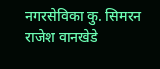नगरसेविका कु. सिमरन राजेश वानखेडे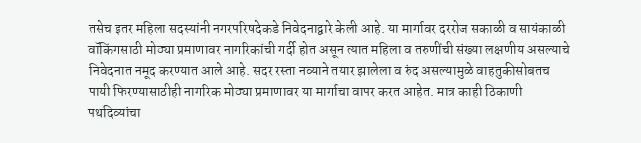तसेच इतर महिला सदस्यांनी नगरपरिषदेकडे निवेदनाद्वारे केली आहे. या मार्गावर दररोज सकाळी व सायंकाळी वॉकिंगसाठी मोठ्या प्रमाणावर नागरिकांची गर्दी होत असून त्यात महिला व तरुणींची संख्या लक्षणीय असल्याचे निवेदनात नमूद करण्यात आले आहे. सदर रस्ता नव्याने तयार झालेला व रुंद असल्यामुळे वाहतुकीसोबतच पायी फिरण्यासाठीही नागरिक मोठ्या प्रमाणावर या मार्गाचा वापर करत आहेत. मात्र काही ठिकाणी पथदिव्यांचा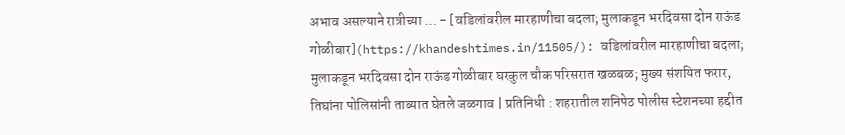अभाव असल्याने रात्रीच्या … - [वडिलांवरील मारहाणीचा बदला; मुलाकडून भरदिवसा दोन राऊंड गोळीबार](https://khandeshtimes.in/11505/): वडिलांवरील मारहाणीचा बदला; मुलाकडून भरदिवसा दोन राऊंड गोळीबार घरकुल चौक परिसरात खळबळ; मुख्य संशयित फरार, तिघांना पोलिसांनी ताब्यात घेतले जळगाव | प्रतिनिधी : शहरातील शनिपेठ पोलीस स्टेशनच्या हद्दीत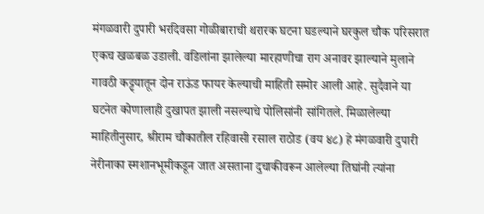मंगळवारी दुपारी भरदिवसा गोळीबाराची थरारक घटना घडल्याने घरकुल चौक परिसरात एकच खळबळ उडाली. वडिलांना झालेल्या मारहाणीचा राग अनावर झाल्याने मुलाने गावठी कट्ट्यातून दोन राऊंड फायर केल्याची माहिती समोर आली आहे. सुदैवाने या घटनेत कोणालाही दुखापत झाली नसल्याचे पोलिसांनी सांगितले. मिळालेल्या माहितीनुसार, श्रीराम चौकातील रहिवासी रसाल राठोड (वय ४८) हे मंगळवारी दुपारी नेरीनाका स्मशानभूमीकडून जात असताना दुचाकीवरून आलेल्या तिघांनी त्यांना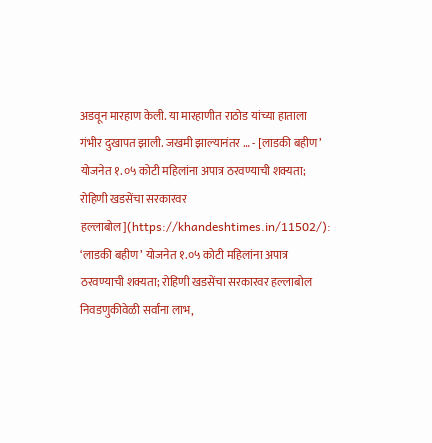अडवून मारहाण केली. या मारहाणीत राठोड यांच्या हाताला गंभीर दुखापत झाली. जखमी झाल्यानंतर … - [लाडकी बहीण’ योजनेत १.०५ कोटी महिलांना अपात्र ठरवण्याची शक्यता; रोहिणी खडसेंचा सरकारवर हल्लाबोल](https://khandeshtimes.in/11502/): ‘लाडकी बहीण’ योजनेत १.०५ कोटी महिलांना अपात्र ठरवण्याची शक्यता; रोहिणी खडसेंचा सरकारवर हल्लाबोल निवडणुकीवेळी सर्वांना लाभ,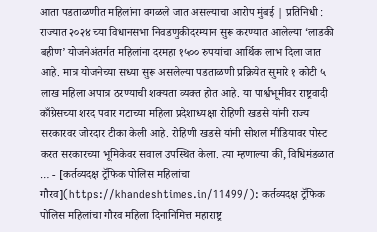आता पडताळणीत महिलांना वगळले जात असल्याचा आरोप मुंबई | प्रतिनिधी : राज्यात २०२४ च्या विधानसभा निवडणुकीदरम्यान सुरू करण्यात आलेल्या ‘लाडकी बहीण’ योजनेअंतर्गत महिलांना दरमहा १५०० रुपयांचा आर्थिक लाभ दिला जात आहे. मात्र योजनेच्या सध्या सुरू असलेल्या पडताळणी प्रक्रियेत सुमारे १ कोटी ५ लाख महिला अपात्र ठरण्याची शक्यता व्यक्त होत आहे. या पार्श्वभूमीवर राष्ट्रवादी काँग्रेसच्या शरद पवार गटाच्या महिला प्रदेशाध्यक्षा रोहिणी खडसे यांनी राज्य सरकारवर जोरदार टीका केली आहे. रोहिणी खडसे यांनी सोशल मीडियावर पोस्ट करत सरकारच्या भूमिकेवर सवाल उपस्थित केला. त्या म्हणाल्या की, विधिमंडळात … - [कर्तव्यदक्ष ट्रॅफिक पोलिस महिलांचा गौरव](https://khandeshtimes.in/11499/): कर्तव्यदक्ष ट्रॅफिक पोलिस महिलांचा गौरव महिला दिनानिमित्त महाराष्ट्र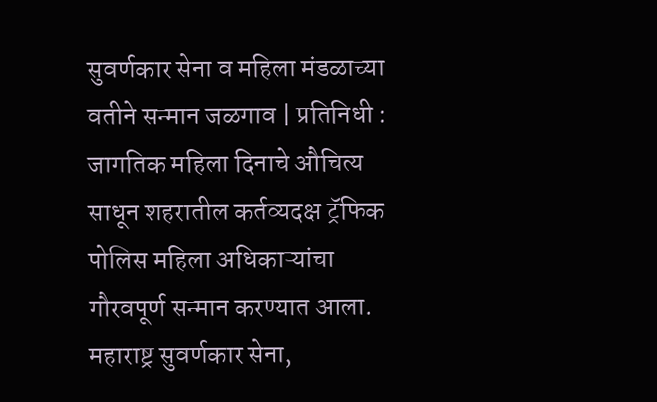सुवर्णकार सेना व महिला मंडळाच्या वतीने सन्मान जळगाव | प्रतिनिधी : जागतिक महिला दिनाचे औचित्य साधून शहरातील कर्तव्यदक्ष ट्रॅफिक पोलिस महिला अधिकाऱ्यांचा गौरवपूर्ण सन्मान करण्यात आला. महाराष्ट्र सुवर्णकार सेना,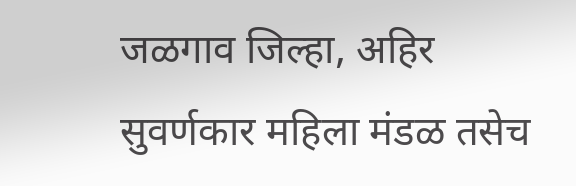जळगाव जिल्हा, अहिर सुवर्णकार महिला मंडळ तसेच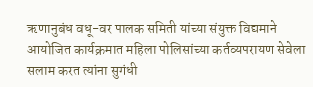ऋणानुबंध वधू-वर पालक समिती यांच्या संयुक्त विद्यमाने आयोजित कार्यक्रमात महिला पोलिसांच्या कर्तव्यपरायण सेवेला सलाम करत त्यांना सुगंधी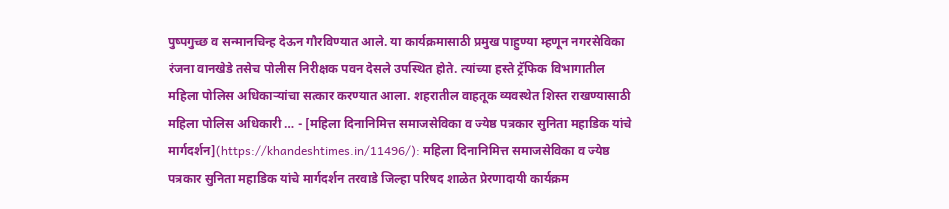पुष्पगुच्छ व सन्मानचिन्ह देऊन गौरविण्यात आले. या कार्यक्रमासाठी प्रमुख पाहुण्या म्हणून नगरसेविका रंजना वानखेडे तसेच पोलीस निरीक्षक पवन देसले उपस्थित होते. त्यांच्या हस्ते ट्रॅफिक विभागातील महिला पोलिस अधिकाऱ्यांचा सत्कार करण्यात आला. शहरातील वाहतूक व्यवस्थेत शिस्त राखण्यासाठी महिला पोलिस अधिकारी … - [महिला दिनानिमित्त समाजसेविका व ज्येष्ठ पत्रकार सुनिता महाडिक यांचे मार्गदर्शन](https://khandeshtimes.in/11496/): महिला दिनानिमित्त समाजसेविका व ज्येष्ठ पत्रकार सुनिता महाडिक यांचे मार्गदर्शन तरवाडे जिल्हा परिषद शाळेत प्रेरणादायी कार्यक्रम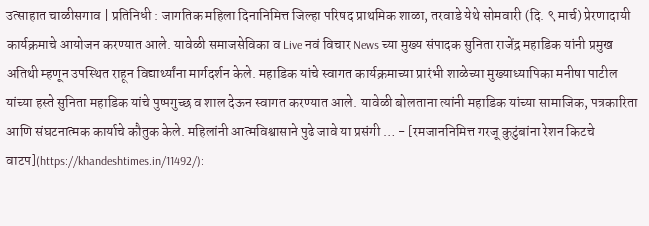उत्साहात चाळीसगाव | प्रतिनिधी : जागतिक महिला दिनानिमित्त जिल्हा परिषद प्राथमिक शाळा, तरवाडे येथे सोमवारी (दि. ९ मार्च) प्रेरणादायी कार्यक्रमाचे आयोजन करण्यात आले. यावेळी समाजसेविका व Live नवं विचार News च्या मुख्य संपादक सुनिता राजेंद्र महाडिक यांनी प्रमुख अतिथी म्हणून उपस्थित राहून विद्यार्थ्यांना मार्गदर्शन केले. महाडिक यांचे स्वागत कार्यक्रमाच्या प्रारंभी शाळेच्या मुख्याध्यापिका मनीषा पाटील यांच्या हस्ते सुनिता महाडिक यांचे पुष्पगुच्छ व शाल देऊन स्वागत करण्यात आले. यावेळी बोलताना त्यांनी महाडिक यांच्या सामाजिक, पत्रकारिता आणि संघटनात्मक कार्याचे कौतुक केले. महिलांनी आत्मविश्वासाने पुढे जावे या प्रसंगी … - [रमजाननिमित्त गरजू कुटुंबांना रेशन किटचे वाटप](https://khandeshtimes.in/11492/):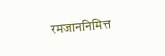रमजाननिमित्त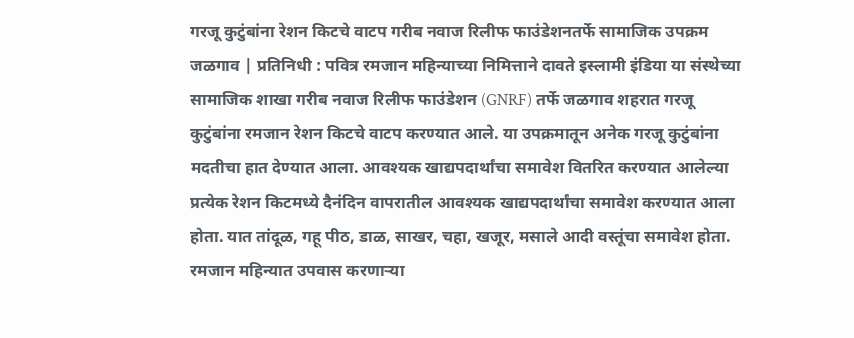गरजू कुटुंबांना रेशन किटचे वाटप गरीब नवाज रिलीफ फाउंडेशनतर्फे सामाजिक उपक्रम जळगाव | प्रतिनिधी : पवित्र रमजान महिन्याच्या निमित्ताने दावते इस्लामी इंडिया या संस्थेच्या सामाजिक शाखा गरीब नवाज रिलीफ फाउंडेशन (GNRF) तर्फे जळगाव शहरात गरजू कुटुंबांना रमजान रेशन किटचे वाटप करण्यात आले. या उपक्रमातून अनेक गरजू कुटुंबांना मदतीचा हात देण्यात आला. आवश्यक खाद्यपदार्थांचा समावेश वितरित करण्यात आलेल्या प्रत्येक रेशन किटमध्ये दैनंदिन वापरातील आवश्यक खाद्यपदार्थांचा समावेश करण्यात आला होता. यात तांदूळ, गहू पीठ, डाळ, साखर, चहा, खजूर, मसाले आदी वस्तूंचा समावेश होता. रमजान महिन्यात उपवास करणाऱ्या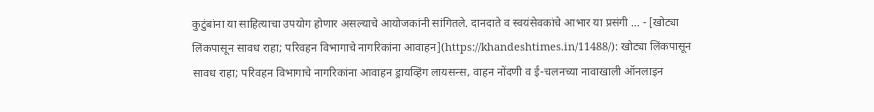कुटुंबांना या साहित्याचा उपयोग होणार असल्याचे आयोजकांनी सांगितले. दानदाते व स्वयंसेवकांचे आभार या प्रसंगी … - [खोट्या लिंकपासून सावध राहा; परिवहन विभागाचे नागरिकांना आवाहन](https://khandeshtimes.in/11488/): खोट्या लिंकपासून सावध राहा; परिवहन विभागाचे नागरिकांना आवाहन ड्रायव्हिंग लायसन्स, वाहन नोंदणी व ई-चलनच्या नावाखाली ऑनलाइन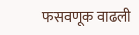फसवणूक वाढली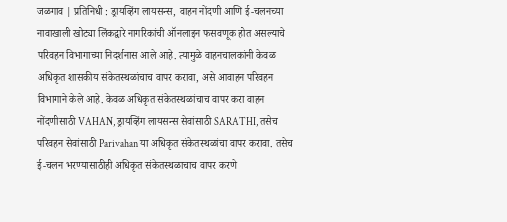जळगाव | प्रतिनिधी : ड्रायव्हिंग लायसन्स, वाहन नोंदणी आणि ई-चलनच्या नावाखाली खोट्या लिंकद्वारे नागरिकांची ऑनलाइन फसवणूक होत असल्याचे परिवहन विभागाच्या निदर्शनास आले आहे. त्यामुळे वाहनचालकांनी केवळ अधिकृत शासकीय संकेतस्थळांचाच वापर करावा, असे आवाहन परिवहन विभागाने केले आहे. केवळ अधिकृत संकेतस्थळांचाच वापर करा वाहन नोंदणीसाठी VAHAN, ड्रायव्हिंग लायसन्स सेवांसाठी SARATHI, तसेच परिवहन सेवांसाठी Parivahan या अधिकृत संकेतस्थळांचा वापर करावा. तसेच ई-चलन भरण्यासाठीही अधिकृत संकेतस्थळाचाच वापर करणे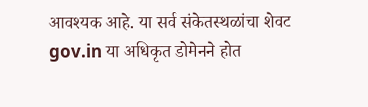आवश्यक आहे. या सर्व संकेतस्थळांचा शेवट gov.in या अधिकृत डोमेनने होत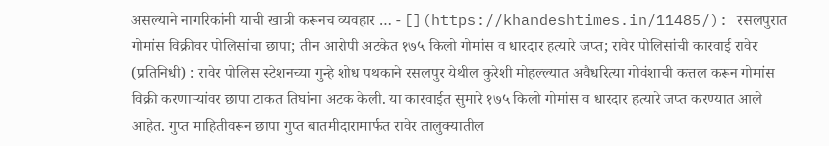असल्याने नागरिकांनी याची खात्री करूनच व्यवहार … - [](https://khandeshtimes.in/11485/): रसलपुरात गोमांस विक्रीवर पोलिसांचा छापा; तीन आरोपी अटकेत १७५ किलो गोमांस व धारदार हत्यारे जप्त; रावेर पोलिसांची कारवाई रावेर (प्रतिनिधी) : रावेर पोलिस स्टेशनच्या गुन्हे शोध पथकाने रसलपुर येथील कुरेशी मोहल्ल्यात अवैधरित्या गोवंशाची कत्तल करून गोमांस विक्री करणाऱ्यांवर छापा टाकत तिघांना अटक केली. या कारवाईत सुमारे १७५ किलो गोमांस व धारदार हत्यारे जप्त करण्यात आले आहेत. गुप्त माहितीवरून छापा गुप्त बातमीदारामार्फत रावेर तालुक्यातील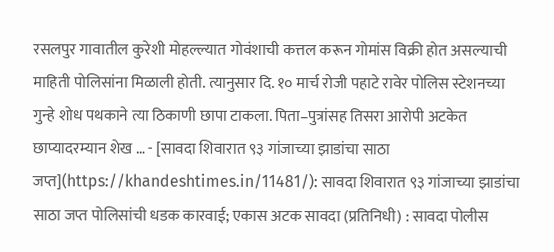रसलपुर गावातील कुरेशी मोहल्ल्यात गोवंशाची कत्तल करून गोमांस विक्री होत असल्याची माहिती पोलिसांना मिळाली होती. त्यानुसार दि. १० मार्च रोजी पहाटे रावेर पोलिस स्टेशनच्या गुन्हे शोध पथकाने त्या ठिकाणी छापा टाकला. पिता–पुत्रांसह तिसरा आरोपी अटकेत छाप्यादरम्यान शेख … - [सावदा शिवारात ९३ गांजाच्या झाडांचा साठा जप्त](https://khandeshtimes.in/11481/): सावदा शिवारात ९३ गांजाच्या झाडांचा साठा जप्त पोलिसांची धडक कारवाई; एकास अटक सावदा (प्रतिनिधी) : सावदा पोलीस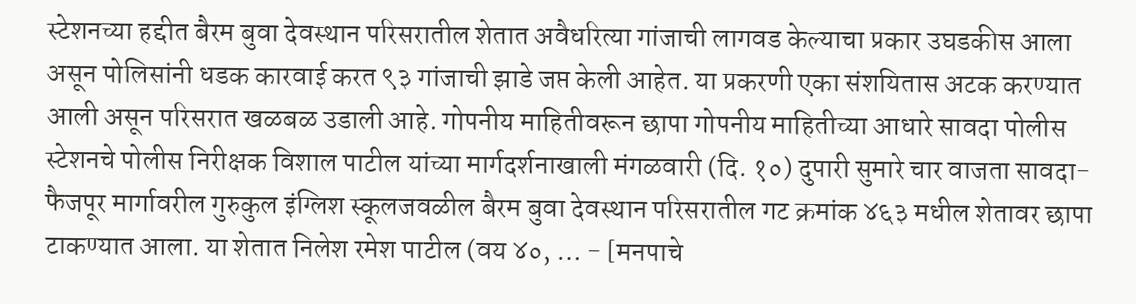स्टेशनच्या हद्दीत बैरम बुवा देवस्थान परिसरातील शेतात अवैधरित्या गांजाची लागवड केल्याचा प्रकार उघडकीस आला असून पोलिसांनी धडक कारवाई करत ९३ गांजाची झाडे जप्त केली आहेत. या प्रकरणी एका संशयितास अटक करण्यात आली असून परिसरात खळबळ उडाली आहे. गोपनीय माहितीवरून छापा गोपनीय माहितीच्या आधारे सावदा पोलीस स्टेशनचे पोलीस निरीक्षक विशाल पाटील यांच्या मार्गदर्शनाखाली मंगळवारी (दि. १०) दुपारी सुमारे चार वाजता सावदा-फैजपूर मार्गावरील गुरुकुल इंग्लिश स्कूलजवळील बैरम बुवा देवस्थान परिसरातील गट क्रमांक ४६३ मधील शेतावर छापा टाकण्यात आला. या शेतात निलेश रमेश पाटील (वय ४०, … - [मनपाचे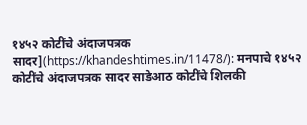१४५२ कोटींचे अंदाजपत्रक सादर](https://khandeshtimes.in/11478/): मनपाचे १४५२ कोटींचे अंदाजपत्रक सादर साडेआठ कोटींचे शिलकी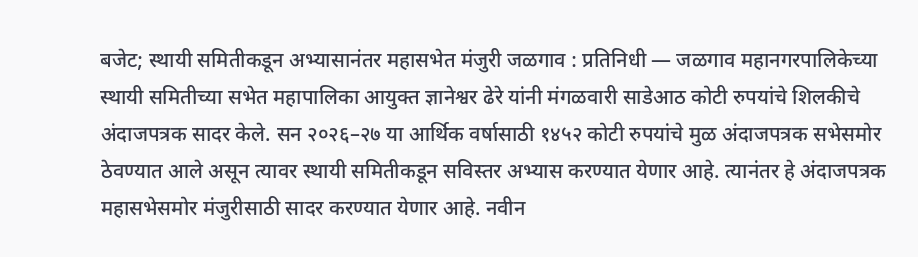बजेट; स्थायी समितीकडून अभ्यासानंतर महासभेत मंजुरी जळगाव : प्रतिनिधी — जळगाव महानगरपालिकेच्या स्थायी समितीच्या सभेत महापालिका आयुक्त ज्ञानेश्वर ढेरे यांनी मंगळवारी साडेआठ कोटी रुपयांचे शिलकीचे अंदाजपत्रक सादर केले. सन २०२६–२७ या आर्थिक वर्षासाठी १४५२ कोटी रुपयांचे मुळ अंदाजपत्रक सभेसमोर ठेवण्यात आले असून त्यावर स्थायी समितीकडून सविस्तर अभ्यास करण्यात येणार आहे. त्यानंतर हे अंदाजपत्रक महासभेसमोर मंजुरीसाठी सादर करण्यात येणार आहे. नवीन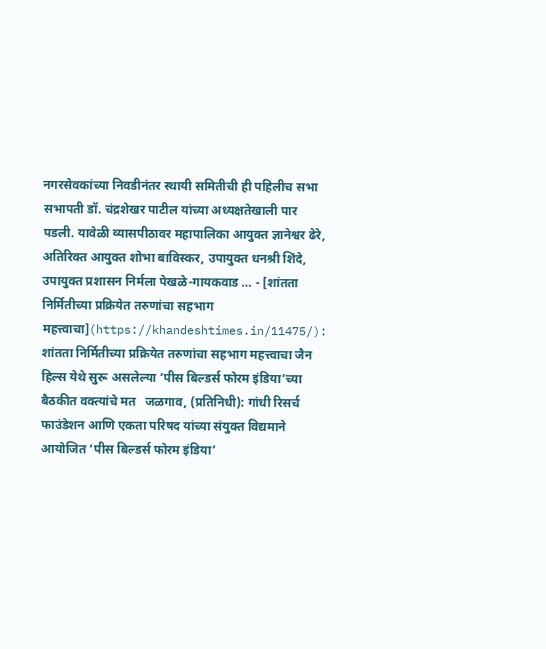नगरसेवकांच्या निवडीनंतर स्थायी समितीची ही पहिलीच सभा सभापती डॉ. चंद्रशेखर पाटील यांच्या अध्यक्षतेखाली पार पडली. यावेळी व्यासपीठावर महापालिका आयुक्त ज्ञानेश्वर ढेरे, अतिरिक्त आयुक्त शोभा बाविस्कर, उपायुक्त धनश्री शिंदे, उपायुक्त प्रशासन निर्मला पेखळे-गायकवाड … - [शांतता निर्मितीच्या प्रक्रियेत तरुणांचा सहभाग महत्त्वाचा](https://khandeshtimes.in/11475/): शांतता निर्मितीच्या प्रक्रियेत तरुणांचा सहभाग महत्त्वाचा जैन हिल्स येथे सुरू असलेल्या ‘पीस बिल्डर्स फोरम इंडिया’च्या बैठकीत वक्त्यांचे मत   जळगाव, (प्रतिनिधी): गांधी रिसर्च फाउंडेशन आणि एकता परिषद यांच्या संयुक्त विद्यमाने आयोजित ‘पीस बिल्डर्स फोरम इंडिया’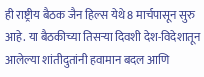ही राष्ट्रीय बैठक जैन हिल्स येथे 8 मार्चपासून सुरु आहे. या बैठकीच्या तिसऱ्या दिवशी देश-विदेशातून आलेल्या शांतीदुतांनी हवामान बदल आणि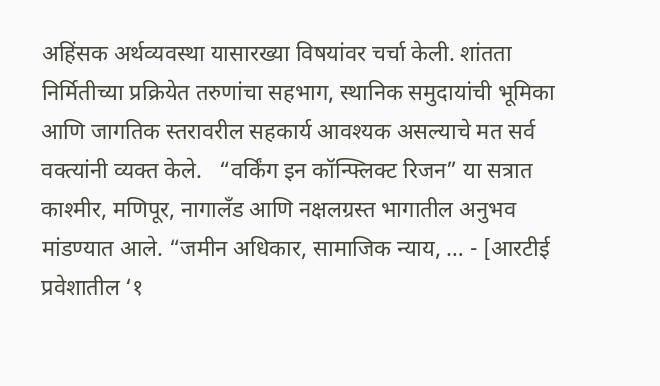अहिंसक अर्थव्यवस्था यासारख्या विषयांवर चर्चा केली. शांतता निर्मितीच्या प्रक्रियेत तरुणांचा सहभाग, स्थानिक समुदायांची भूमिका आणि जागतिक स्तरावरील सहकार्य आवश्यक असल्याचे मत सर्व वक्त्यांनी व्यक्त केले.   “वर्किंग इन कॉन्फ्लिक्ट रिजन” या सत्रात काश्मीर, मणिपूर, नागालँड आणि नक्षलग्रस्त भागातील अनुभव मांडण्यात आले. “जमीन अधिकार, सामाजिक न्याय, … - [आरटीई प्रवेशातील ‘१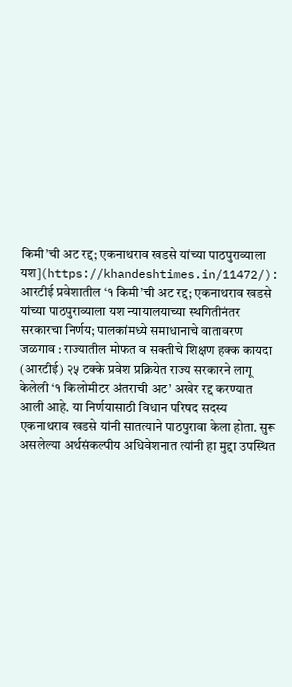किमी’ची अट रद्द; एकनाथराव खडसे यांच्या पाठपुराव्याला यश](https://khandeshtimes.in/11472/): आरटीई प्रवेशातील ‘१ किमी’ची अट रद्द; एकनाथराव खडसे यांच्या पाठपुराव्याला यश न्यायालयाच्या स्थगितीनंतर सरकारचा निर्णय; पालकांमध्ये समाधानाचे वातावरण जळगाव : राज्यातील मोफत व सक्तीचे शिक्षण हक्क कायदा (आरटीई) २५ टक्के प्रवेश प्रक्रियेत राज्य सरकारने लागू केलेली ‘१ किलोमीटर अंतराची अट’ अखेर रद्द करण्यात आली आहे. या निर्णयासाठी विधान परिषद सदस्य एकनाथराव खडसे यांनी सातत्याने पाठपुरावा केला होता. सुरू असलेल्या अर्थसंकल्पीय अधिवेशनात त्यांनी हा मुद्दा उपस्थित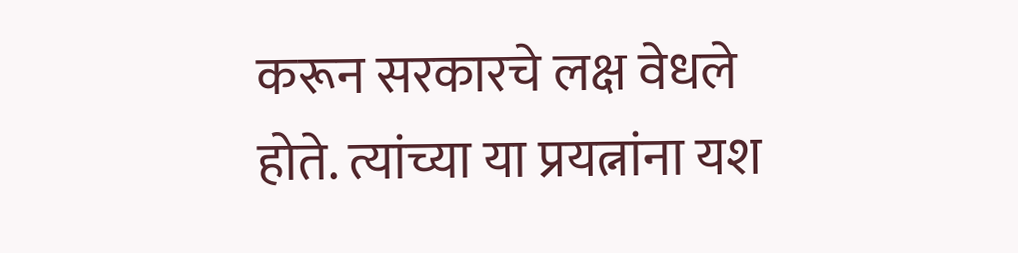करून सरकारचे लक्ष वेधले होते. त्यांच्या या प्रयत्नांना यश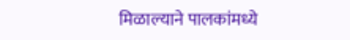मिळाल्याने पालकांमध्ये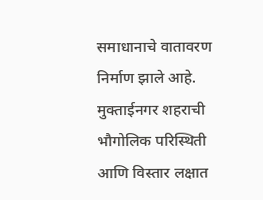समाधानाचे वातावरण निर्माण झाले आहे. मुक्ताईनगर शहराची भौगोलिक परिस्थिती आणि विस्तार लक्षात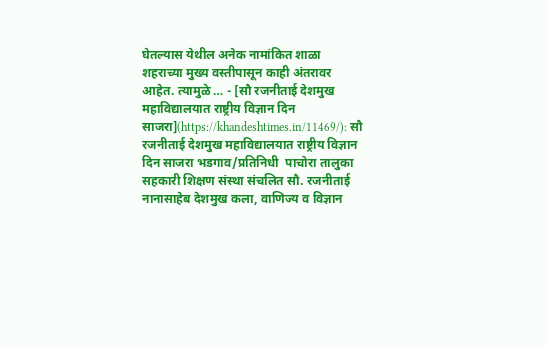घेतल्यास येथील अनेक नामांकित शाळा शहराच्या मुख्य वस्तीपासून काही अंतरावर आहेत. त्यामुळे … - [सौ रजनीताई देशमुख महाविद्यालयात राष्ट्रीय विज्ञान दिन साजरा](https://khandeshtimes.in/11469/): सौ रजनीताई देशमुख महाविद्यालयात राष्ट्रीय विज्ञान दिन साजरा भडगाव/प्रतिनिधी  पाचोरा तालुका सहकारी शिक्षण संस्था संचलित सौ. रजनीताई नानासाहेब देशमुख कला, वाणिज्य व विज्ञान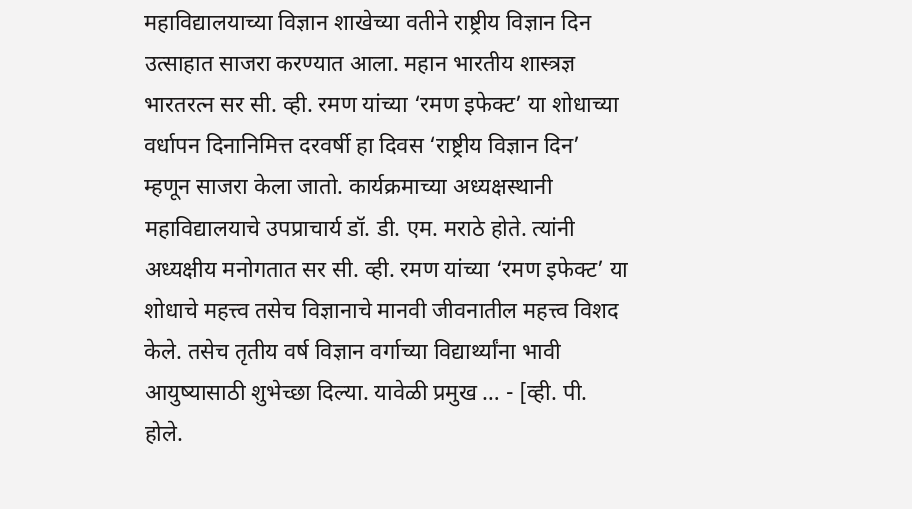महाविद्यालयाच्या विज्ञान शाखेच्या वतीने राष्ट्रीय विज्ञान दिन उत्साहात साजरा करण्यात आला. महान भारतीय शास्त्रज्ञ भारतरत्न सर सी. व्ही. रमण यांच्या ‘रमण इफेक्ट’ या शोधाच्या वर्धापन दिनानिमित्त दरवर्षी हा दिवस ‘राष्ट्रीय विज्ञान दिन’ म्हणून साजरा केला जातो. कार्यक्रमाच्या अध्यक्षस्थानी महाविद्यालयाचे उपप्राचार्य डॉ. डी. एम. मराठे होते. त्यांनी अध्यक्षीय मनोगतात सर सी. व्ही. रमण यांच्या ‘रमण इफेक्ट’ या शोधाचे महत्त्व तसेच विज्ञानाचे मानवी जीवनातील महत्त्व विशद केले. तसेच तृतीय वर्ष विज्ञान वर्गाच्या विद्यार्थ्यांना भावी आयुष्यासाठी शुभेच्छा दिल्या. यावेळी प्रमुख … - [व्ही. पी. होले.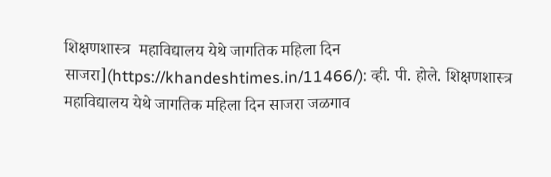शिक्षणशास्त्र  महाविद्यालय येथे जागतिक महिला दिन साजरा](https://khandeshtimes.in/11466/): व्ही. पी. होले. शिक्षणशास्त्र  महाविद्यालय येथे जागतिक महिला दिन साजरा जळगाव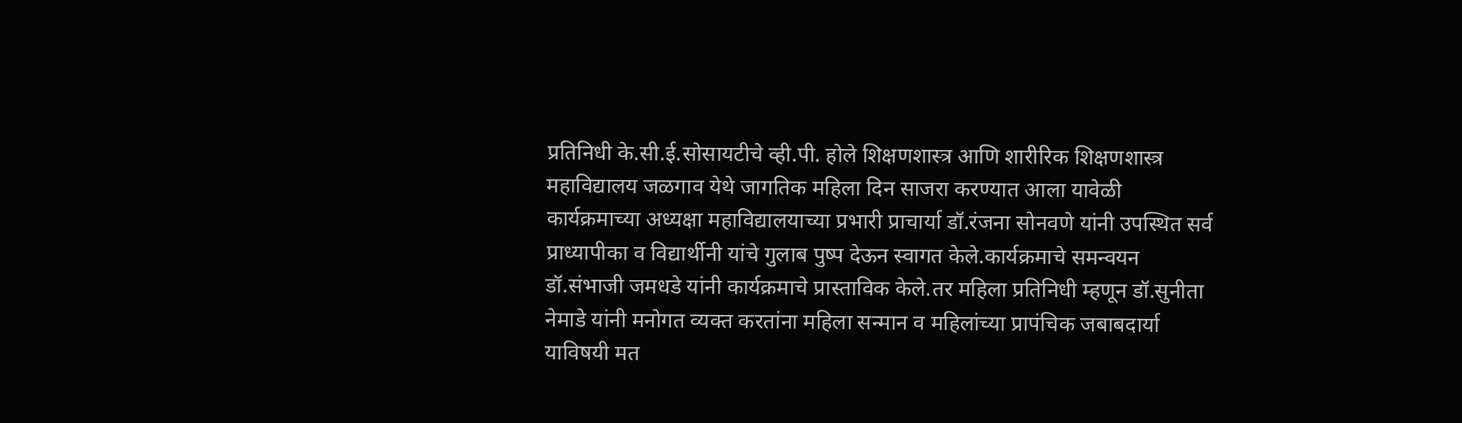प्रतिनिधी के.सी.ई.सोसायटीचे व्ही.पी. होले शिक्षणशास्त्र आणि शारीरिक शिक्षणशास्त्र महाविद्यालय जळगाव येथे जागतिक महिला दिन साजरा करण्यात आला यावेळी कार्यक्रमाच्या अध्यक्षा महाविद्यालयाच्या प्रभारी प्राचार्या डॉ.रंजना सोनवणे यांनी उपस्थित सर्व प्राध्यापीका व विद्यार्थीनी यांचे गुलाब पुष्प देऊन स्वागत केले.कार्यक्रमाचे समन्वयन डॉ.संभाजी जमधडे यांनी कार्यक्रमाचे प्रास्ताविक केले.तर महिला प्रतिनिधी म्हणून डॉ.सुनीता नेमाडे यांनी मनोगत व्यक्त करतांना महिला सन्मान व महिलांच्या प्रापंचिक जबाबदार्या याविषयी मत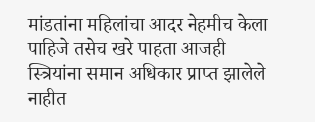मांडतांना महिलांचा आदर नेहमीच केला पाहिजे तसेच खरे पाहता आजही स्त्रियांना समान अधिकार प्राप्त झालेले नाहीत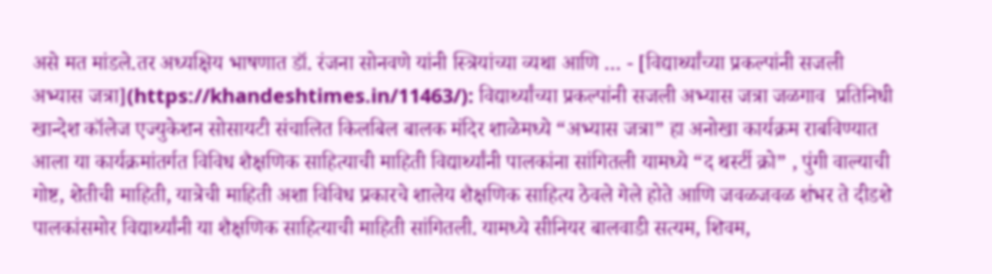असे मत मांडले.तर अध्यक्षिय भाषणात डॉ. रंजना सोनवणे यांनी स्त्रियांच्या व्यथा आणि … - [विद्यार्थ्यांच्या प्रकल्पांनी सजली अभ्यास जत्रा](https://khandeshtimes.in/11463/): विद्यार्थ्यांच्या प्रकल्पांनी सजली अभ्यास जत्रा जळगाव  प्रतिनिधी खान्देश कॉलेज एज्युकेशन सोसायटी संचालित किलबिल बालक मंदिर शाळेमध्ये “अभ्यास जत्रा” हा अनोखा कार्यक्रम राबविण्यात आला या कार्यक्रमांतर्गत विविध शैक्षणिक साहित्याची माहिती विद्यार्थ्यांनी पालकांना सांगितली यामध्ये “द थर्स्टी क्रो” , पुंगी वाल्याची गोष्ट, शेतीची माहिती, यात्रेची माहिती अशा विविध प्रकारचे शालेय शैक्षणिक साहित्य ठेवले गेले होते आणि जवळजवळ शंभर ते दीडशे पालकांसमोर विद्यार्थ्यांनी या शैक्षणिक साहित्याची माहिती सांगितली. यामध्ये सीनियर बालवाडी सत्यम, शिवम,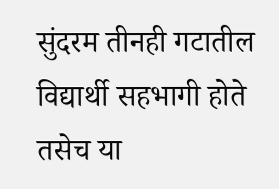सुंदरम तीनही गटातील विद्यार्थी सहभागी होते तसेच या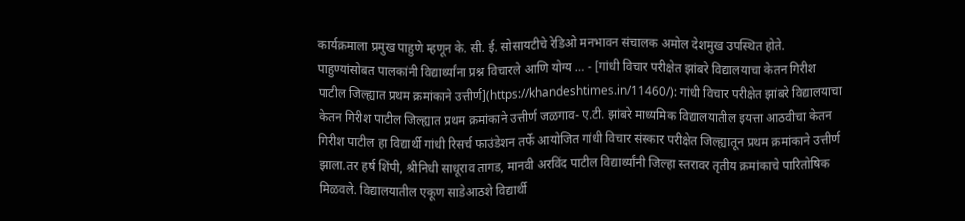कार्यक्रमाला प्रमुख पाहुणे म्हणून के. सी. ई. सोसायटीचे रेडिओ मनभावन संचालक अमोल देशमुख उपस्थित होते. पाहुण्यांसोबत पालकांनी विद्यार्थ्यांना प्रश्न विचारले आणि योग्य … - [गांधी विचार परीक्षेत झांबरे विद्यालयाचा केतन गिरीश पाटील जिल्ह्यात प्रथम क्रमांकाने उत्तीर्ण](https://khandeshtimes.in/11460/): गांधी विचार परीक्षेत झांबरे विद्यालयाचा केतन गिरीश पाटील जिल्ह्यात प्रथम क्रमांकाने उत्तीर्ण जळगाव- ए.टी. झांबरे माध्यमिक विद्यालयातील इयत्ता आठवीचा केतन गिरीश पाटील हा विद्यार्थी गांधी रिसर्च फाउंडेशन तर्फे आयोजित गांधी विचार संस्कार परीक्षेत जिल्ह्यातून प्रथम क्रमांकाने उत्तीर्ण झाला.तर हर्ष शिंपी, श्रीनिधी साधूराव तागड, मानवी अरविंद पाटील विद्यार्थ्यांनी जिल्हा स्तरावर तृतीय क्रमांकाचे पारितोषिक मिळवले. विद्यालयातील एकूण साडेआठशे विद्यार्थी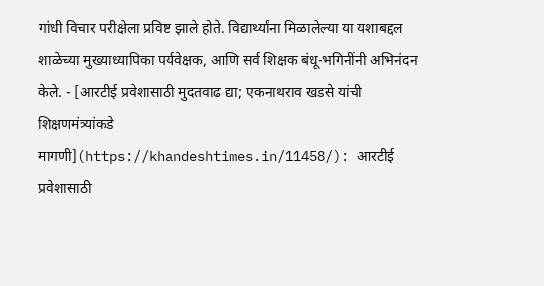गांधी विचार परीक्षेला प्रविष्ट झाले होते. विद्यार्थ्यांना मिळालेल्या या यशाबद्दल शाळेच्या मुख्याध्यापिका पर्यवेक्षक, आणि सर्व शिक्षक बंधू-भगिनींनी अभिनंदन केले. - [आरटीई प्रवेशासाठी मुदतवाढ द्या; एकनाथराव खडसे यांची शिक्षणमंत्र्यांकडे मागणी](https://khandeshtimes.in/11458/): आरटीई प्रवेशासाठी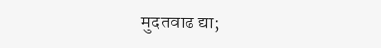मुदतवाढ द्या;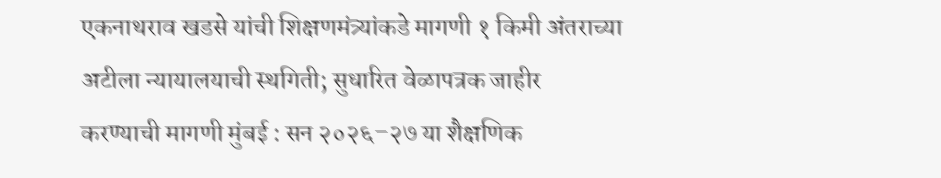एकनाथराव खडसे यांची शिक्षणमंत्र्यांकडे मागणी १ किमी अंतराच्या अटीला न्यायालयाची स्थगिती; सुधारित वेळापत्रक जाहीर करण्याची मागणी मुंबई : सन २०२६–२७ या शैक्षणिक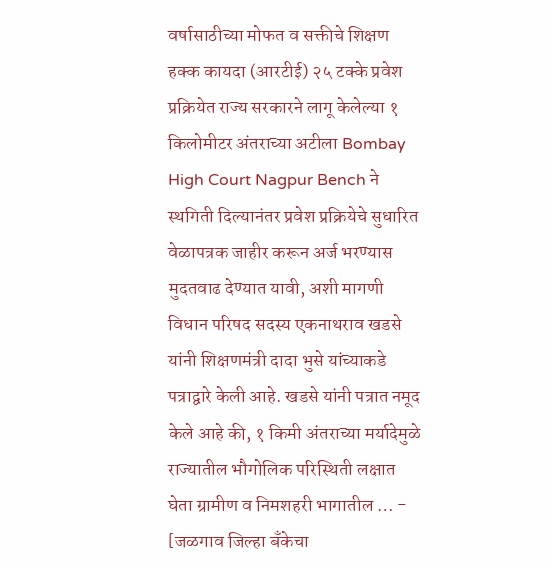वर्षासाठीच्या मोफत व सक्तीचे शिक्षण हक्क कायदा (आरटीई) २५ टक्के प्रवेश प्रक्रियेत राज्य सरकारने लागू केलेल्या १ किलोमीटर अंतराच्या अटीला Bombay High Court Nagpur Bench ने स्थगिती दिल्यानंतर प्रवेश प्रक्रियेचे सुधारित वेळापत्रक जाहीर करून अर्ज भरण्यास मुदतवाढ देण्यात यावी, अशी मागणी विधान परिषद सदस्य एकनाथराव खडसे यांनी शिक्षणमंत्री दादा भुसे यांच्याकडे पत्राद्वारे केली आहे. खडसे यांनी पत्रात नमूद केले आहे की, १ किमी अंतराच्या मर्यादेमुळे राज्यातील भौगोलिक परिस्थिती लक्षात घेता ग्रामीण व निमशहरी भागातील … - [जळगाव जिल्हा बँकेचा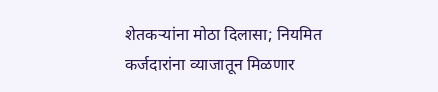शेतकऱ्यांना मोठा दिलासा; नियमित कर्जदारांना व्याजातून मिळणार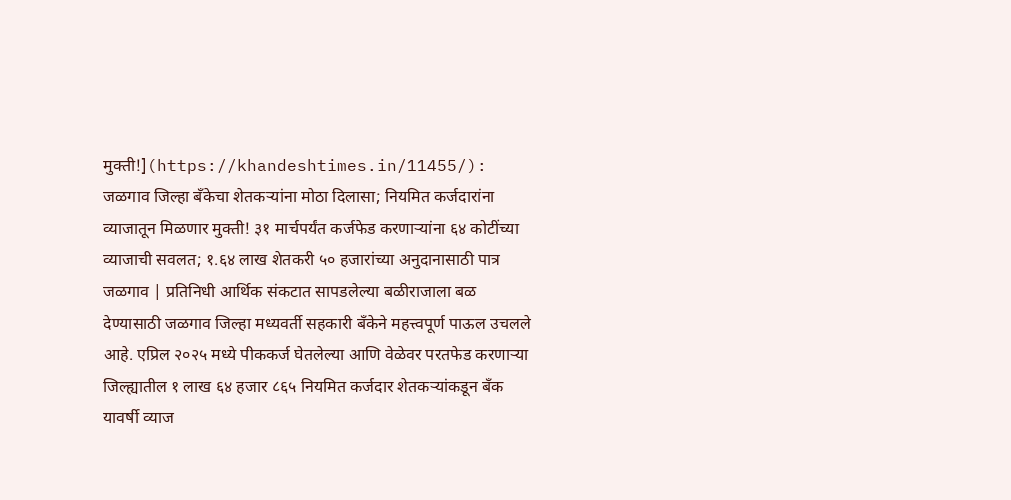मुक्ती!](https://khandeshtimes.in/11455/): जळगाव जिल्हा बँकेचा शेतकऱ्यांना मोठा दिलासा; नियमित कर्जदारांना व्याजातून मिळणार मुक्ती! ३१ मार्चपर्यंत कर्जफेड करणाऱ्यांना ६४ कोटींच्या व्याजाची सवलत; १.६४ लाख शेतकरी ५० हजारांच्या अनुदानासाठी पात्र जळगाव | प्रतिनिधी आर्थिक संकटात सापडलेल्या बळीराजाला बळ देण्यासाठी जळगाव जिल्हा मध्यवर्ती सहकारी बँकेने महत्त्वपूर्ण पाऊल उचलले आहे. एप्रिल २०२५ मध्ये पीककर्ज घेतलेल्या आणि वेळेवर परतफेड करणाऱ्या जिल्ह्यातील १ लाख ६४ हजार ८६५ नियमित कर्जदार शेतकऱ्यांकडून बँक यावर्षी व्याज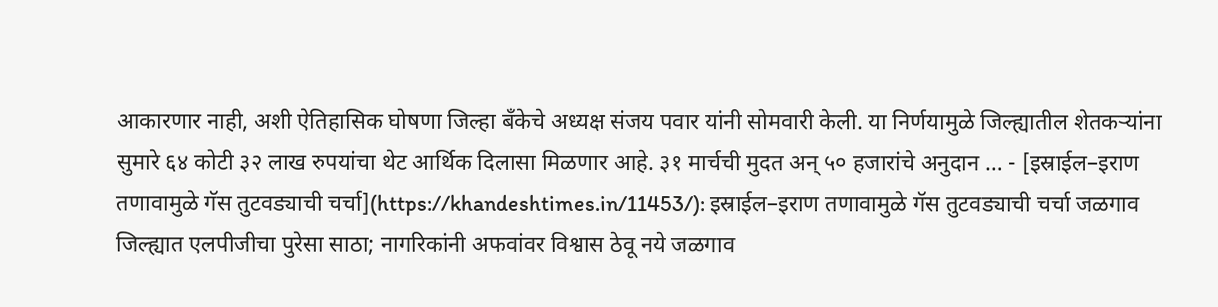आकारणार नाही, अशी ऐतिहासिक घोषणा जिल्हा बँकेचे अध्यक्ष संजय पवार यांनी सोमवारी केली. या निर्णयामुळे जिल्ह्यातील शेतकऱ्यांना सुमारे ६४ कोटी ३२ लाख रुपयांचा थेट आर्थिक दिलासा मिळणार आहे. ३१ मार्चची मुदत अन् ५० हजारांचे अनुदान … - [इस्राईल–इराण तणावामुळे गॅस तुटवड्याची चर्चा](https://khandeshtimes.in/11453/): इस्राईल–इराण तणावामुळे गॅस तुटवड्याची चर्चा जळगाव जिल्ह्यात एलपीजीचा पुरेसा साठा; नागरिकांनी अफवांवर विश्वास ठेवू नये जळगाव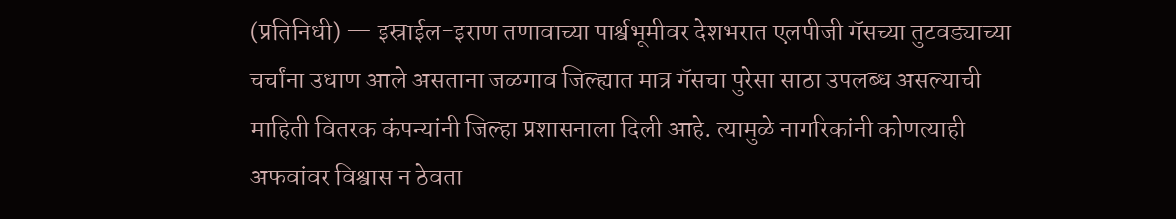(प्रतिनिधी) — इस्राईल-इराण तणावाच्या पार्श्वभूमीवर देशभरात एलपीजी गॅसच्या तुटवड्याच्या चर्चांना उधाण आले असताना जळगाव जिल्ह्यात मात्र गॅसचा पुरेसा साठा उपलब्ध असल्याची माहिती वितरक कंपन्यांनी जिल्हा प्रशासनाला दिली आहे. त्यामुळे नागरिकांनी कोणत्याही अफवांवर विश्वास न ठेवता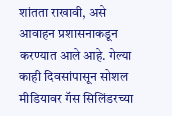शांतता राखावी, असे आवाहन प्रशासनाकडून करण्यात आले आहे. गेल्या काही दिवसांपासून सोशल मीडियावर गॅस सिलिंडरच्या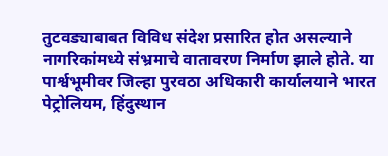तुटवड्याबाबत विविध संदेश प्रसारित होत असल्याने नागरिकांमध्ये संभ्रमाचे वातावरण निर्माण झाले होते. या पार्श्वभूमीवर जिल्हा पुरवठा अधिकारी कार्यालयाने भारत पेट्रोलियम, हिंदुस्थान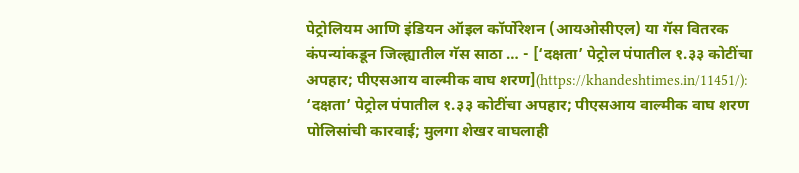पेट्रोलियम आणि इंडियन ऑइल कॉर्पोरेशन (आयओसीएल) या गॅस वितरक कंपन्यांकडून जिल्ह्यातील गॅस साठा … - [‘दक्षता’ पेट्रोल पंपातील १.३३ कोटींचा अपहार; पीएसआय वाल्मीक वाघ शरण](https://khandeshtimes.in/11451/): ‘दक्षता’ पेट्रोल पंपातील १.३३ कोटींचा अपहार; पीएसआय वाल्मीक वाघ शरण पोलिसांची कारवाई; मुलगा शेखर वाघलाही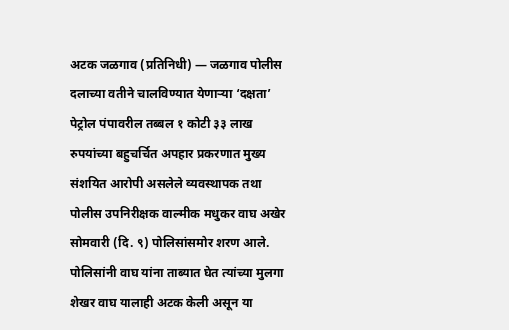अटक जळगाव (प्रतिनिधी) — जळगाव पोलीस दलाच्या वतीने चालविण्यात येणाऱ्या ‘दक्षता’ पेट्रोल पंपावरील तब्बल १ कोटी ३३ लाख रुपयांच्या बहुचर्चित अपहार प्रकरणात मुख्य संशयित आरोपी असलेले व्यवस्थापक तथा पोलीस उपनिरीक्षक वाल्मीक मधुकर वाघ अखेर सोमवारी (दि. ९) पोलिसांसमोर शरण आले. पोलिसांनी वाघ यांना ताब्यात घेत त्यांच्या मुलगा शेखर वाघ यालाही अटक केली असून या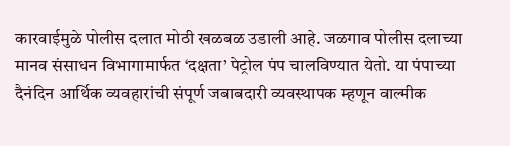कारवाईमुळे पोलीस दलात मोठी खळबळ उडाली आहे. जळगाव पोलीस दलाच्या मानव संसाधन विभागामार्फत ‘दक्षता’ पेट्रोल पंप चालविण्यात येतो. या पंपाच्या दैनंदिन आर्थिक व्यवहारांची संपूर्ण जबाबदारी व्यवस्थापक म्हणून वाल्मीक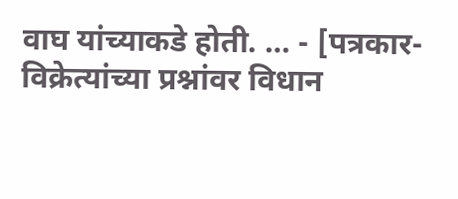वाघ यांच्याकडे होती. … - [पत्रकार-विक्रेत्यांच्या प्रश्नांवर विधान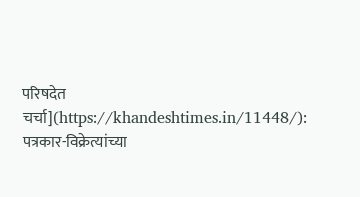परिषदेत चर्चा](https://khandeshtimes.in/11448/): पत्रकार-विक्रेत्यांच्या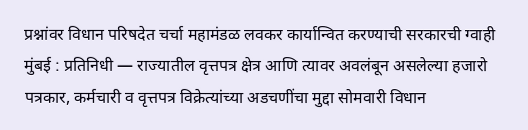प्रश्नांवर विधान परिषदेत चर्चा महामंडळ लवकर कार्यान्वित करण्याची सरकारची ग्वाही मुंबई : प्रतिनिधी — राज्यातील वृत्तपत्र क्षेत्र आणि त्यावर अवलंबून असलेल्या हजारो पत्रकार, कर्मचारी व वृत्तपत्र विक्रेत्यांच्या अडचणींचा मुद्दा सोमवारी विधान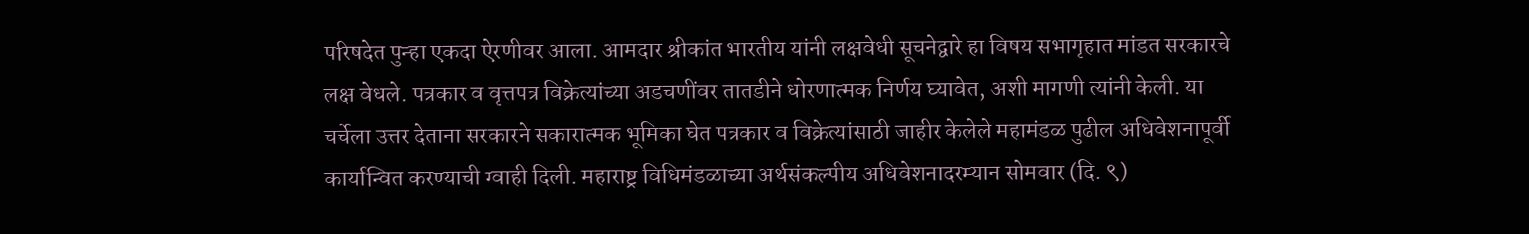परिषदेत पुन्हा एकदा ऐरणीवर आला. आमदार श्रीकांत भारतीय यांनी लक्षवेधी सूचनेद्वारे हा विषय सभागृहात मांडत सरकारचे लक्ष वेधले. पत्रकार व वृत्तपत्र विक्रेत्यांच्या अडचणींवर तातडीने धोरणात्मक निर्णय घ्यावेत, अशी मागणी त्यांनी केली. या चर्चेला उत्तर देताना सरकारने सकारात्मक भूमिका घेत पत्रकार व विक्रेत्यांसाठी जाहीर केलेले महामंडळ पुढील अधिवेशनापूर्वी कार्यान्वित करण्याची ग्वाही दिली. महाराष्ट्र विधिमंडळाच्या अर्थसंकल्पीय अधिवेशनादरम्यान सोमवार (दि. ९)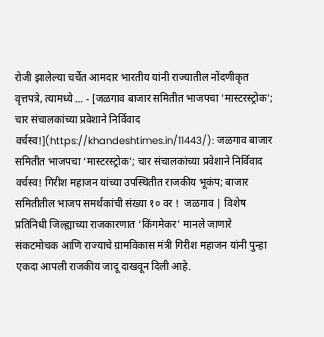रोजी झालेल्या चर्चेत आमदार भारतीय यांनी राज्यातील नोंदणीकृत वृत्तपत्रे, त्यामध्ये … - [जळगाव बाजार समितीत भाजपचा 'मास्टरस्ट्रोक'; चार संचालकांच्या प्रवेशाने निर्विवाद वर्चस्व!](https://khandeshtimes.in/11443/): जळगाव बाजार समितीत भाजपचा ‘मास्टरस्ट्रोक’; चार संचालकांच्या प्रवेशाने निर्विवाद वर्चस्व! गिरीश महाजन यांच्या उपस्थितीत राजकीय भूकंप; बाजार समितीतील भाजप समर्थकांची संख्या १० वर !  जळगाव | विशेष प्रतिनिधी जिल्ह्याच्या राजकारणात ‘किंगमेकर’ मानले जाणारे संकटमोचक आणि राज्याचे ग्रामविकास मंत्री गिरीश महाजन यांनी पुन्हा एकदा आपली राजकीय जादू दाखवून दिली आहे.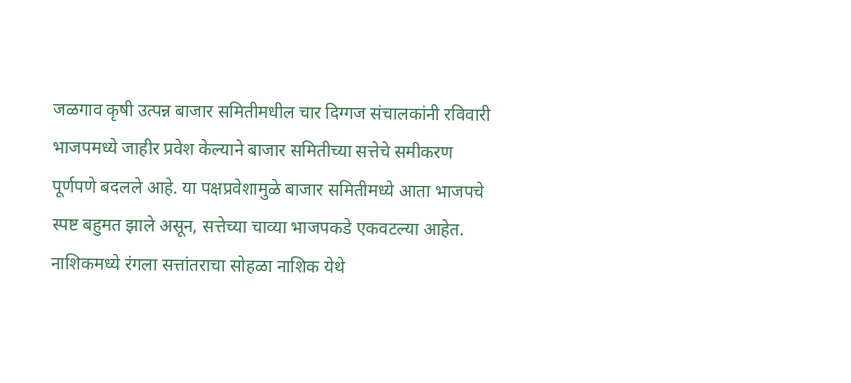जळगाव कृषी उत्पन्न बाजार समितीमधील चार दिग्गज संचालकांनी रविवारी भाजपमध्ये जाहीर प्रवेश केल्याने बाजार समितीच्या सत्तेचे समीकरण पूर्णपणे बदलले आहे. या पक्षप्रवेशामुळे बाजार समितीमध्ये आता भाजपचे स्पष्ट बहुमत झाले असून, सत्तेच्या चाव्या भाजपकडे एकवटल्या आहेत. नाशिकमध्ये रंगला सत्तांतराचा सोहळा नाशिक येथे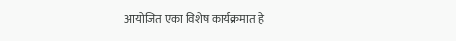आयोजित एका विशेष कार्यक्रमात हे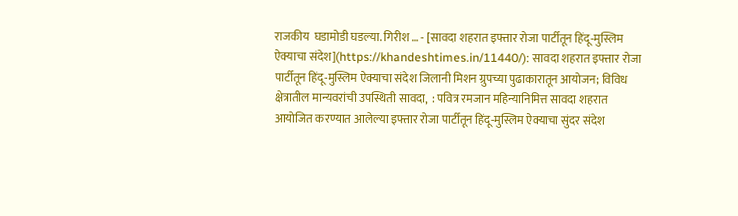राजकीय  घडामोडी घडल्या. गिरीश … - [सावदा शहरात इफ्तार रोजा पार्टीतून हिंदू-मुस्लिम ऐक्याचा संदेश](https://khandeshtimes.in/11440/): सावदा शहरात इफ्तार रोजा पार्टीतून हिंदू-मुस्लिम ऐक्याचा संदेश जिलानी मिशन ग्रुपच्या पुढाकारातून आयोजन; विविध क्षेत्रातील मान्यवरांची उपस्थिती सावदा,  : पवित्र रमजान महिन्यानिमित्त सावदा शहरात आयोजित करण्यात आलेल्या इफ्तार रोजा पार्टीतून हिंदू-मुस्लिम ऐक्याचा सुंदर संदेश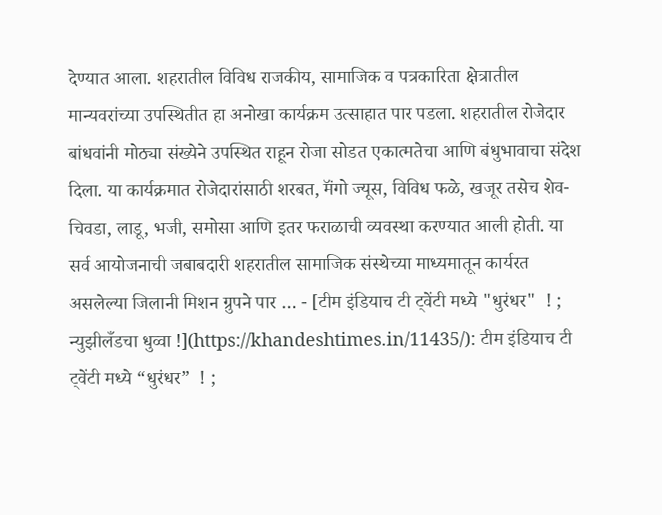देण्यात आला. शहरातील विविध राजकीय, सामाजिक व पत्रकारिता क्षेत्रातील मान्यवरांच्या उपस्थितीत हा अनोखा कार्यक्रम उत्साहात पार पडला. शहरातील रोजेदार बांधवांनी मोठ्या संख्येने उपस्थित राहून रोजा सोडत एकात्मतेचा आणि बंधुभावाचा संदेश दिला. या कार्यक्रमात रोजेदारांसाठी शरबत, मॅंगो ज्यूस, विविध फळे, खजूर तसेच शेव-चिवडा, लाडू, भजी, समोसा आणि इतर फराळाची व्यवस्था करण्यात आली होती. या सर्व आयोजनाची जबाबदारी शहरातील सामाजिक संस्थेच्या माध्यमातून कार्यरत असलेल्या जिलानी मिशन ग्रुपने पार … - [टीम इंडियाच टी ट्वेंटी मध्ये "धुरंधर"  ! ; न्युझीलँडचा धुव्वा !](https://khandeshtimes.in/11435/): टीम इंडियाच टी ट्वेंटी मध्ये “धुरंधर”  ! ;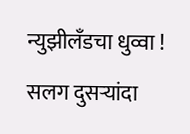न्युझीलँडचा धुव्वा ! सलग दुसऱ्यांदा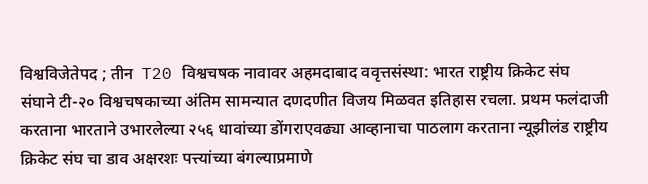विश्वविजेतेपद ; तीन  T20 विश्वचषक नावावर अहमदाबाद ववृत्तसंस्था: भारत राष्ट्रीय क्रिकेट संघ संघाने टी-२० विश्वचषकाच्या अंतिम सामन्यात दणदणीत विजय मिळवत इतिहास रचला. प्रथम फलंदाजी करताना भारताने उभारलेल्या २५६ धावांच्या डोंगराएवढ्या आव्हानाचा पाठलाग करताना न्यूझीलंड राष्ट्रीय क्रिकेट संघ चा डाव अक्षरशः पत्त्यांच्या बंगल्याप्रमाणे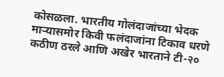कोसळला. भारतीय गोलंदाजांच्या भेदक माऱ्यासमोर किवी फलंदाजांना टिकाव धरणे कठीण ठरले आणि अखेर भारताने टी-२०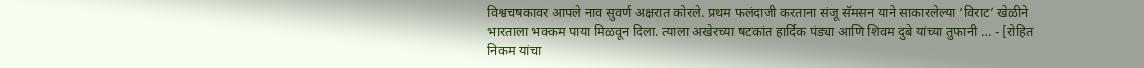विश्वचषकावर आपले नाव सुवर्ण अक्षरात कोरले. प्रथम फलंदाजी करताना संजू सॅमसन याने साकारलेल्या ‘विराट’ खेळीने भारताला भक्कम पाया मिळवून दिला. त्याला अखेरच्या षटकांत हार्दिक पंड्या आणि शिवम दुबे यांच्या तुफानी … - [रोहित निकम यांचा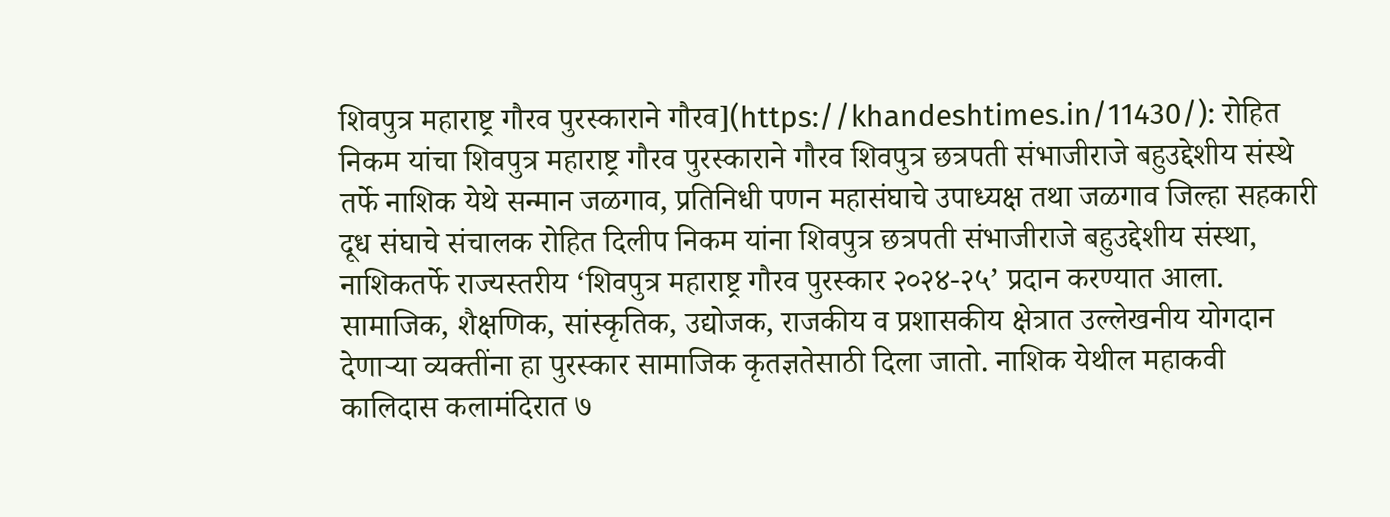शिवपुत्र महाराष्ट्र गौरव पुरस्काराने गौरव](https://khandeshtimes.in/11430/): रोहित निकम यांचा शिवपुत्र महाराष्ट्र गौरव पुरस्काराने गौरव शिवपुत्र छत्रपती संभाजीराजे बहुउद्देशीय संस्थे तर्फे नाशिक येथे सन्मान जळगाव, प्रतिनिधी पणन महासंघाचे उपाध्यक्ष तथा जळगाव जिल्हा सहकारी दूध संघाचे संचालक रोहित दिलीप निकम यांना शिवपुत्र छत्रपती संभाजीराजे बहुउद्देशीय संस्था, नाशिकतर्फे राज्यस्तरीय ‘शिवपुत्र महाराष्ट्र गौरव पुरस्कार २०२४-२५’ प्रदान करण्यात आला. सामाजिक, शैक्षणिक, सांस्कृतिक, उद्योजक, राजकीय व प्रशासकीय क्षेत्रात उल्लेखनीय योगदान देणाऱ्या व्यक्तींना हा पुरस्कार सामाजिक कृतज्ञतेसाठी दिला जातो. नाशिक येथील महाकवी कालिदास कलामंदिरात ७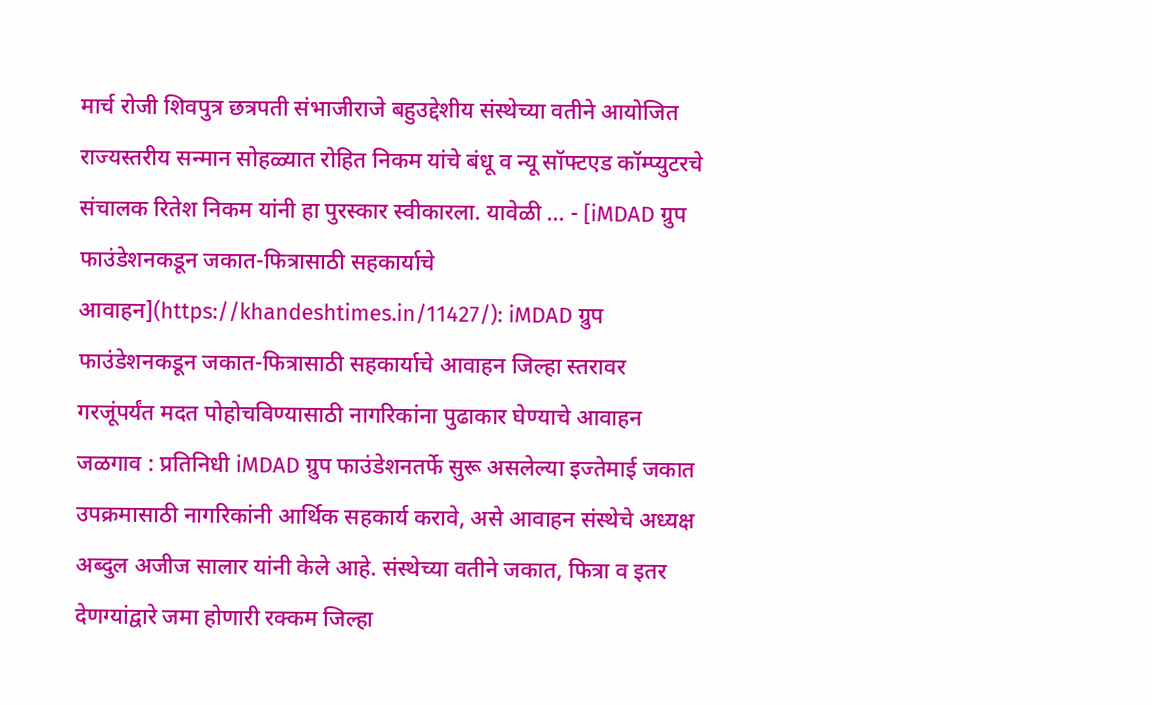मार्च रोजी शिवपुत्र छत्रपती संभाजीराजे बहुउद्देशीय संस्थेच्या वतीने आयोजित राज्यस्तरीय सन्मान सोहळ्यात रोहित निकम यांचे बंधू व न्यू सॉफ्टएड कॉम्प्युटरचे संचालक रितेश निकम यांनी हा पुरस्कार स्वीकारला. यावेळी … - [iMDAD ग्रुप फाउंडेशनकडून जकात-फित्रासाठी सहकार्याचे आवाहन](https://khandeshtimes.in/11427/): iMDAD ग्रुप फाउंडेशनकडून जकात-फित्रासाठी सहकार्याचे आवाहन जिल्हा स्तरावर गरजूंपर्यंत मदत पोहोचविण्यासाठी नागरिकांना पुढाकार घेण्याचे आवाहन जळगाव : प्रतिनिधी iMDAD ग्रुप फाउंडेशनतर्फे सुरू असलेल्या इज्तेमाई जकात उपक्रमासाठी नागरिकांनी आर्थिक सहकार्य करावे, असे आवाहन संस्थेचे अध्यक्ष अब्दुल अजीज सालार यांनी केले आहे. संस्थेच्या वतीने जकात, फित्रा व इतर देणग्यांद्वारे जमा होणारी रक्कम जिल्हा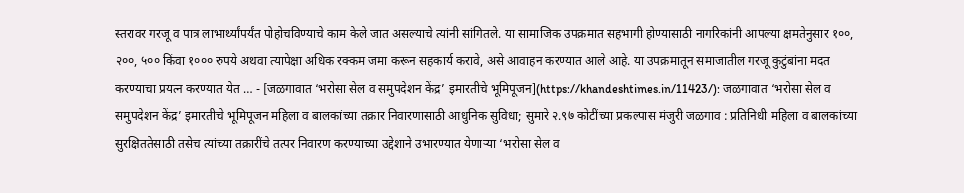स्तरावर गरजू व पात्र लाभार्थ्यांपर्यंत पोहोचविण्याचे काम केले जात असल्याचे त्यांनी सांगितले. या सामाजिक उपक्रमात सहभागी होण्यासाठी नागरिकांनी आपल्या क्षमतेनुसार १००, २००, ५०० किंवा १००० रुपये अथवा त्यापेक्षा अधिक रक्कम जमा करून सहकार्य करावे, असे आवाहन करण्यात आले आहे. या उपक्रमातून समाजातील गरजू कुटुंबांना मदत करण्याचा प्रयत्न करण्यात येत … - [जळगावात ‘भरोसा सेल व समुपदेशन केंद्र’ इमारतीचे भूमिपूजन](https://khandeshtimes.in/11423/): जळगावात ‘भरोसा सेल व समुपदेशन केंद्र’ इमारतीचे भूमिपूजन महिला व बालकांच्या तक्रार निवारणासाठी आधुनिक सुविधा; सुमारे २.९७ कोटींच्या प्रकल्पास मंजुरी जळगाव : प्रतिनिधी महिला व बालकांच्या सुरक्षिततेसाठी तसेच त्यांच्या तक्रारींचे तत्पर निवारण करण्याच्या उद्देशाने उभारण्यात येणाऱ्या ‘भरोसा सेल व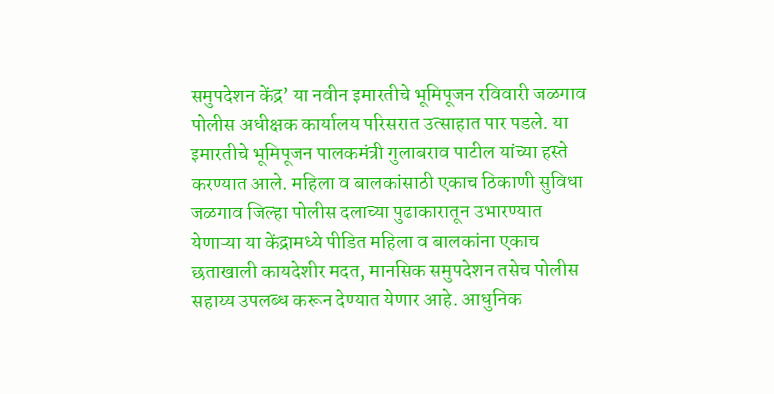समुपदेशन केंद्र’ या नवीन इमारतीचे भूमिपूजन रविवारी जळगाव पोलीस अधीक्षक कार्यालय परिसरात उत्साहात पार पडले. या इमारतीचे भूमिपूजन पालकमंत्री गुलाबराव पाटील यांच्या हस्ते करण्यात आले. महिला व बालकांसाठी एकाच ठिकाणी सुविधा जळगाव जिल्हा पोलीस दलाच्या पुढाकारातून उभारण्यात येणाऱ्या या केंद्रामध्ये पीडित महिला व बालकांना एकाच छताखाली कायदेशीर मदत, मानसिक समुपदेशन तसेच पोलीस सहाय्य उपलब्ध करून देण्यात येणार आहे. आधुनिक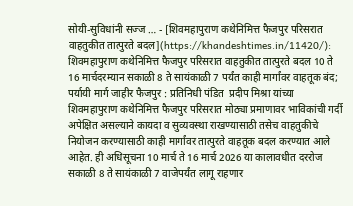सोयी-सुविधांनी सज्ज … - [शिवमहापुराण कथेनिमित्त फैजपुर परिसरात वाहतुकीत तात्पुरते बदल](https://khandeshtimes.in/11420/): शिवमहापुराण कथेनिमित्त फैजपुर परिसरात वाहतुकीत तात्पुरते बदल 10 ते 16 मार्चदरम्यान सकाळी 8 ते सायंकाळी 7 पर्यंत काही मार्गांवर वाहतूक बंद; पर्यायी मार्ग जाहीर फैजपुर : प्रतिनिधी पंडित  प्रदीप मिश्रा यांच्या शिवमहापुराण कथेनिमित्त फैजपुर परिसरात मोठ्या प्रमाणावर भाविकांची गर्दी अपेक्षित असल्याने कायदा व सुव्यवस्था राखण्यासाठी तसेच वाहतुकीचे नियोजन करण्यासाठी काही मार्गांवर तात्पुरते वाहतूक बदल करण्यात आले आहेत. ही अधिसूचना 10 मार्च ते 16 मार्च 2026 या कालावधीत दररोज सकाळी 8 ते सायंकाळी 7 वाजेपर्यंत लागू राहणार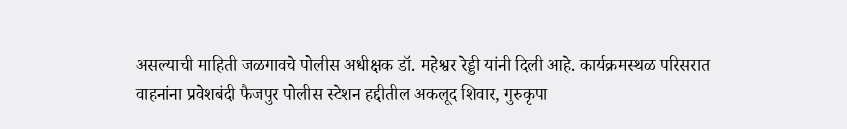असल्याची माहिती जळगावचे पोलीस अधीक्षक डॉ. महेश्वर रेड्डी यांनी दिली आहे. कार्यक्रमस्थळ परिसरात वाहनांना प्रवेशबंदी फैजपुर पोलीस स्टेशन हद्दीतील अकलूद शिवार, गुरुकृपा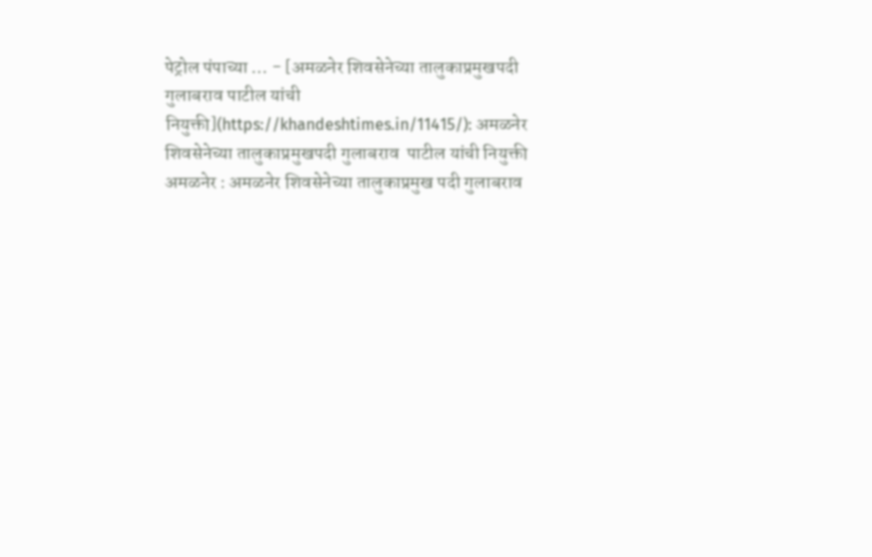पेट्रोल पंपाच्या … - [अमळनेर शिवसेनेच्या तालुकाप्रमुखपदी गुलाबराव पाटील यांची नियुक्ती](https://khandeshtimes.in/11415/): अमळनेर शिवसेनेच्या तालुकाप्रमुखपदी गुलाबराव  पाटील यांची नियुक्ती अमळनेर : अमळनेर शिवसेनेच्या तालुकाप्रमुख पदी गुलाबराव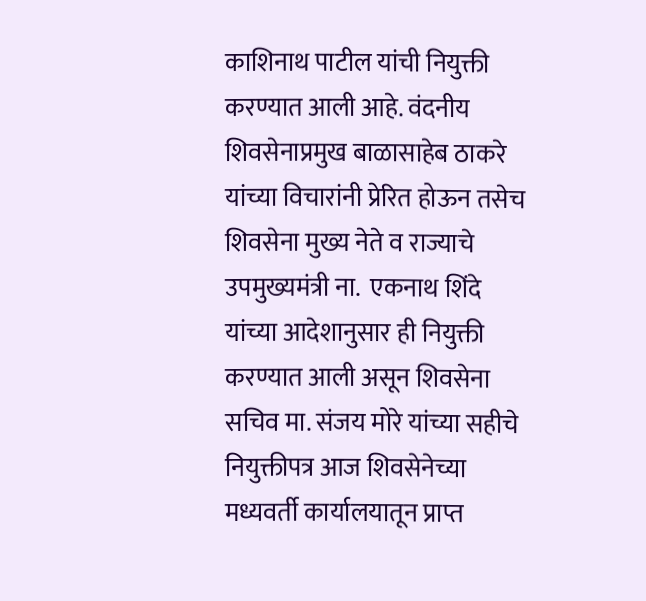काशिनाथ पाटील यांची नियुक्ती करण्यात आली आहे. वंदनीय शिवसेनाप्रमुख बाळासाहेब ठाकरे यांच्या विचारांनी प्रेरित होऊन तसेच शिवसेना मुख्य नेते व राज्याचे उपमुख्यमंत्री ना.  एकनाथ शिंदे  यांच्या आदेशानुसार ही नियुक्ती करण्यात आली असून शिवसेना सचिव मा. संजय मोरे यांच्या सहीचे नियुक्तीपत्र आज शिवसेनेच्या मध्यवर्ती कार्यालयातून प्राप्त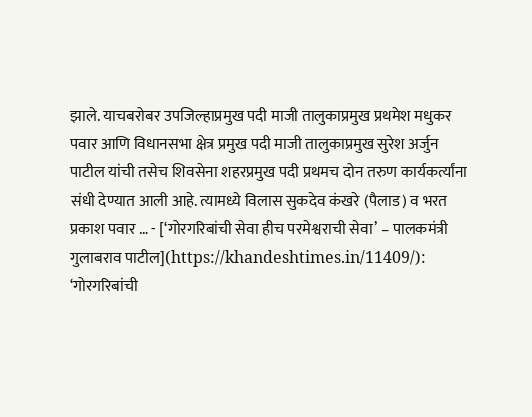झाले. याचबरोबर उपजिल्हाप्रमुख पदी माजी तालुकाप्रमुख प्रथमेश मधुकर पवार आणि विधानसभा क्षेत्र प्रमुख पदी माजी तालुकाप्रमुख सुरेश अर्जुन पाटील यांची तसेच शिवसेना शहरप्रमुख पदी प्रथमच दोन तरुण कार्यकर्त्यांना संधी देण्यात आली आहे. त्यामध्ये विलास सुकदेव कंखरे (पैलाड) व भरत प्रकाश पवार … - [‘गोरगरिबांची सेवा हीच परमेश्वराची सेवा’ – पालकमंत्री गुलाबराव पाटील](https://khandeshtimes.in/11409/): ‘गोरगरिबांची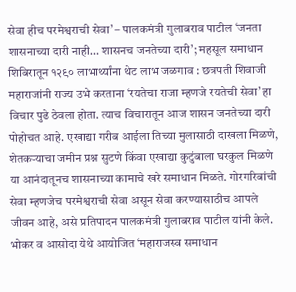सेवा हीच परमेश्वराची सेवा’ – पालकमंत्री गुलाबराव पाटील ‘जनता शासनाच्या दारी नाही… शासनच जनतेच्या दारी’; महसूल समाधान शिबिरातून १२९० लाभार्थ्यांना थेट लाभ जळगाव : छत्रपती शिवाजी महाराजांनी राज्य उभे करताना ‘रयतेचा राजा म्हणजे रयतेची सेवा’ हा विचार पुढे ठेवला होता. त्याच विचारातून आज शासन जनतेच्या दारी पोहोचत आहे. एखाद्या गरीब आईला तिच्या मुलासाठी दाखला मिळणे, शेतकऱ्याचा जमीन प्रश्न सुटणे किंवा एखाद्या कुटुंबाला घरकुल मिळणे या आनंदातूनच शासनाच्या कामाचे खरे समाधान मिळते. गोरगरिबांची सेवा म्हणजेच परमेश्वराची सेवा असून सेवा करण्यासाठीच आपले जीवन आहे, असे प्रतिपादन पालकमंत्री गुलाबराव पाटील यांनी केले. भोकर व आसोदा येथे आयोजित ‘महाराजस्व समाधान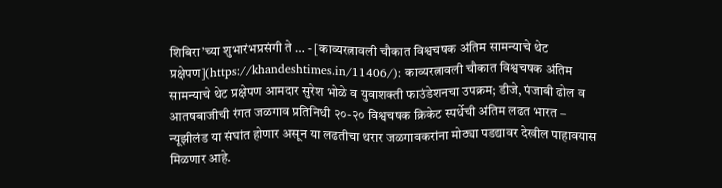शिबिरा’च्या शुभारंभप्रसंगी ते … - [काव्यरत्नावली चौकात विश्वचषक अंतिम सामन्याचे थेट प्रक्षेपण](https://khandeshtimes.in/11406/): काव्यरत्नावली चौकात विश्वचषक अंतिम सामन्याचे थेट प्रक्षेपण आमदार सुरेश भोळे व युवाशक्ती फाउंडेशनचा उपक्रम; डीजे, पंजाबी ढोल व आतषबाजीची रंगत जळगाव प्रतिनिधी २०-२० विश्वचषक क्रिकेट स्पर्धेची अंतिम लढत भारत – न्यूझीलंड या संघांत होणार असून या लढतीचा थरार जळगावकरांना मोठ्या पडद्यावर देखील पाहावयास मिळणार आहे.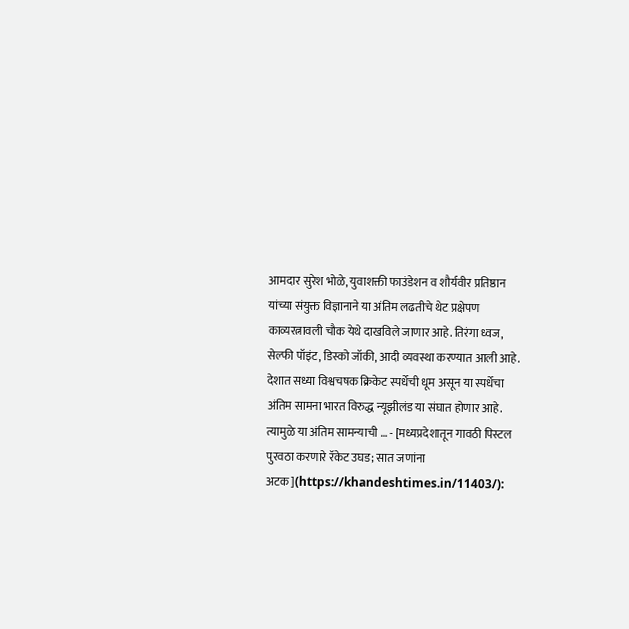आमदार सुरेश भोळे, युवाशक्ती फाउंडेशन व शौर्यवीर प्रतिष्ठान यांच्या संयुक्त विज्ञानाने या अंतिम लढतीचे थेट प्रक्षेपण काव्यरत्नावली चौक येथे दाखविले जाणार आहे. तिरंगा ध्वज, सेल्फी पॉइंट, डिस्को जॉकी, आदी व्यवस्था करण्यात आली आहे. देशात सध्या विश्वचषक क्रिकेट स्पर्धेची धूम असून या स्पर्धेचा अंतिम सामना भारत विरुद्ध न्यूझीलंड या संघात होणार आहे. त्यामुळे या अंतिम सामन्याची … - [मध्यप्रदेशातून गावठी पिस्टल पुरवठा करणारे रॅकेट उघड; सात जणांना अटक](https://khandeshtimes.in/11403/):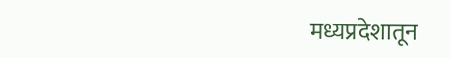मध्यप्रदेशातून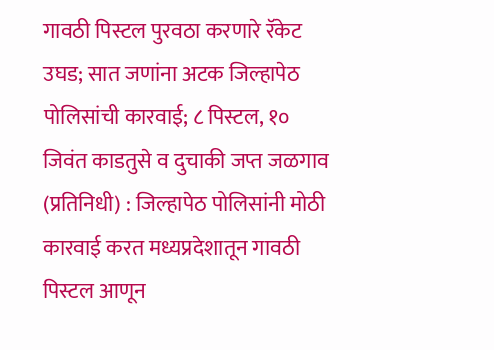गावठी पिस्टल पुरवठा करणारे रॅकेट उघड; सात जणांना अटक जिल्हापेठ पोलिसांची कारवाई; ८ पिस्टल, १० जिवंत काडतुसे व दुचाकी जप्त जळगाव (प्रतिनिधी) : जिल्हापेठ पोलिसांनी मोठी कारवाई करत मध्यप्रदेशातून गावठी पिस्टल आणून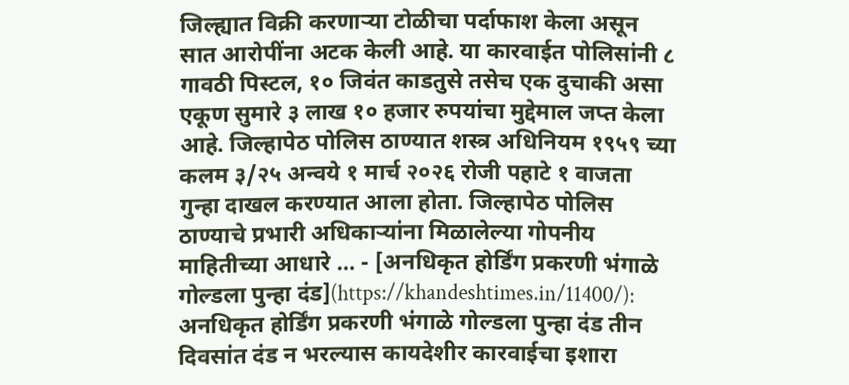जिल्ह्यात विक्री करणाऱ्या टोळीचा पर्दाफाश केला असून सात आरोपींना अटक केली आहे. या कारवाईत पोलिसांनी ८ गावठी पिस्टल, १० जिवंत काडतुसे तसेच एक दुचाकी असा एकूण सुमारे ३ लाख १० हजार रुपयांचा मुद्देमाल जप्त केला आहे. जिल्हापेठ पोलिस ठाण्यात शस्त्र अधिनियम १९५९ च्या कलम ३/२५ अन्वये १ मार्च २०२६ रोजी पहाटे १ वाजता गुन्हा दाखल करण्यात आला होता. जिल्हापेठ पोलिस ठाण्याचे प्रभारी अधिकाऱ्यांना मिळालेल्या गोपनीय माहितीच्या आधारे … - [अनधिकृत होर्डिंग प्रकरणी भंगाळे गोल्डला पुन्हा दंड](https://khandeshtimes.in/11400/): अनधिकृत होर्डिंग प्रकरणी भंगाळे गोल्डला पुन्हा दंड तीन दिवसांत दंड न भरल्यास कायदेशीर कारवाईचा इशारा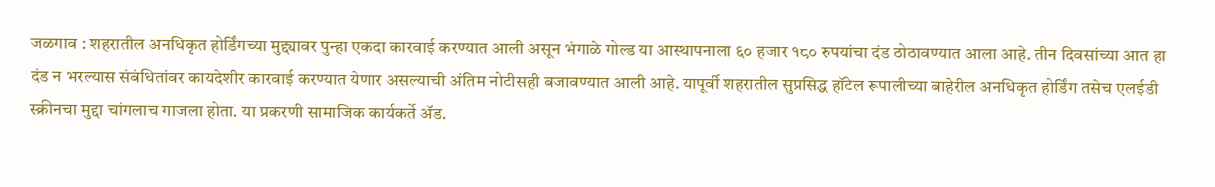जळगाव : शहरातील अनधिकृत होर्डिंगच्या मुद्द्यावर पुन्हा एकदा कारवाई करण्यात आली असून भंगाळे गोल्ड या आस्थापनाला ६० हजार १८० रुपयांचा दंड ठोठावण्यात आला आहे. तीन दिवसांच्या आत हा दंड न भरल्यास संबंधितांवर कायदेशीर कारवाई करण्यात येणार असल्याची अंतिम नोटीसही बजावण्यात आली आहे. यापूर्वी शहरातील सुप्रसिद्ध हॉटेल रूपालीच्या बाहेरील अनधिकृत होर्डिंग तसेच एलईडी स्क्रीनचा मुद्दा चांगलाच गाजला होता. या प्रकरणी सामाजिक कार्यकर्ते ॲड.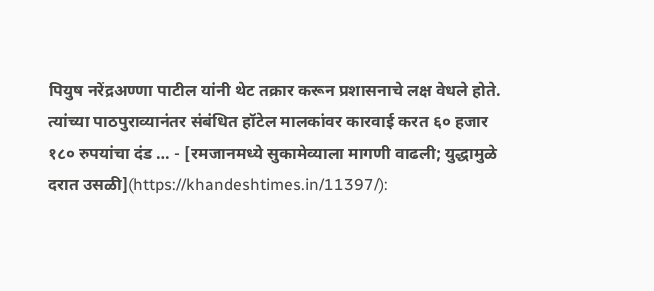पियुष नरेंद्रअण्णा पाटील यांनी थेट तक्रार करून प्रशासनाचे लक्ष वेधले होते. त्यांच्या पाठपुराव्यानंतर संबंधित हॉटेल मालकांवर कारवाई करत ६० हजार १८० रुपयांचा दंड … - [रमजानमध्ये सुकामेव्याला मागणी वाढली; युद्धामुळे दरात उसळी](https://khandeshtimes.in/11397/):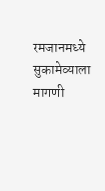रमजानमध्ये सुकामेव्याला मागणी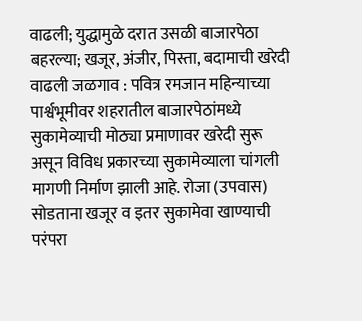वाढली; युद्धामुळे दरात उसळी बाजारपेठा बहरल्या; खजूर, अंजीर, पिस्ता, बदामाची खरेदी वाढली जळगाव : पवित्र रमजान महिन्याच्या पार्श्वभूमीवर शहरातील बाजारपेठांमध्ये सुकामेव्याची मोठ्या प्रमाणावर खरेदी सुरू असून विविध प्रकारच्या सुकामेव्याला चांगली मागणी निर्माण झाली आहे. रोजा (उपवास) सोडताना खजूर व इतर सुकामेवा खाण्याची परंपरा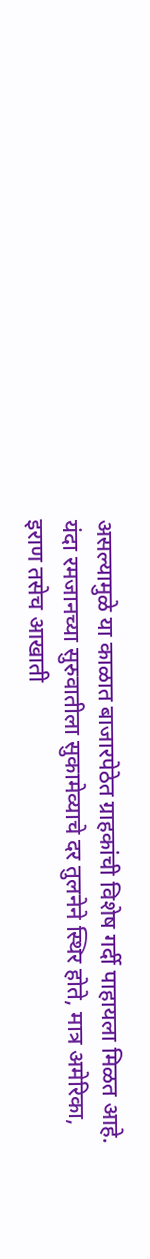असल्यामुळे या काळात बाजारपेठेत ग्राहकांची विशेष गर्दी पाहायला मिळत आहे. यंदा रमजानच्या सुरुवातीला सुकामेव्याचे दर तुलनेने स्थिर होते, मात्र अमेरिका, इराण तसेच आखाती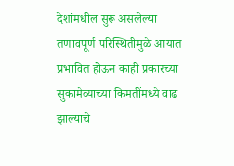देशांमधील सुरू असलेल्या तणावपूर्ण परिस्थितीमुळे आयात प्रभावित होऊन काही प्रकारच्या सुकामेव्याच्या किमतींमध्ये वाढ झाल्याचे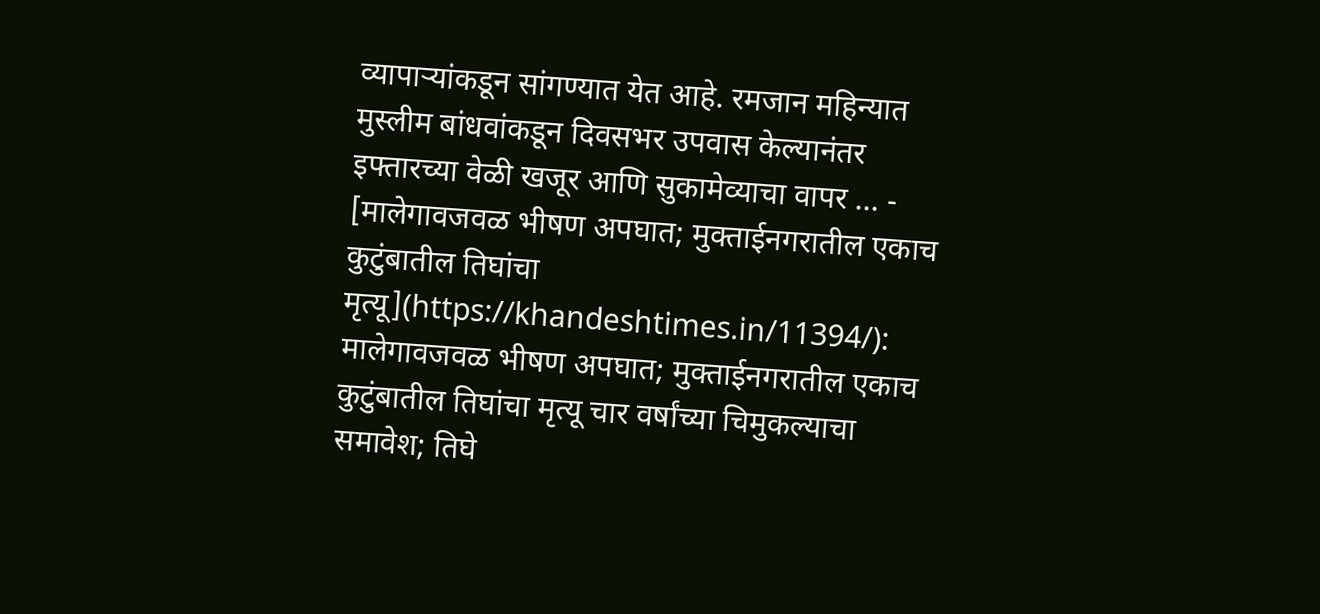व्यापाऱ्यांकडून सांगण्यात येत आहे. रमजान महिन्यात मुस्लीम बांधवांकडून दिवसभर उपवास केल्यानंतर इफ्तारच्या वेळी खजूर आणि सुकामेव्याचा वापर … - [मालेगावजवळ भीषण अपघात; मुक्ताईनगरातील एकाच कुटुंबातील तिघांचा मृत्यू](https://khandeshtimes.in/11394/): मालेगावजवळ भीषण अपघात; मुक्ताईनगरातील एकाच कुटुंबातील तिघांचा मृत्यू चार वर्षांच्या चिमुकल्याचा समावेश; तिघे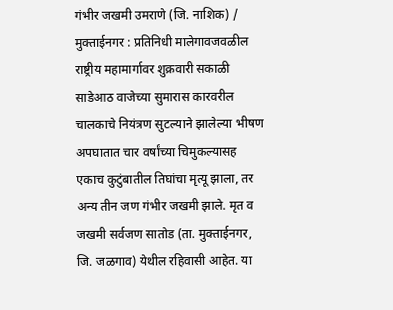गंभीर जखमी उमराणे (जि. नाशिक) / मुक्ताईनगर : प्रतिनिधी मालेगावजवळील राष्ट्रीय महामार्गावर शुक्रवारी सकाळी साडेआठ वाजेच्या सुमारास कारवरील चालकाचे नियंत्रण सुटल्याने झालेल्या भीषण अपघातात चार वर्षांच्या चिमुकल्यासह एकाच कुटुंबातील तिघांचा मृत्यू झाला, तर अन्य तीन जण गंभीर जखमी झाले. मृत व जखमी सर्वजण सातोड (ता. मुक्ताईनगर, जि. जळगाव) येथील रहिवासी आहेत. या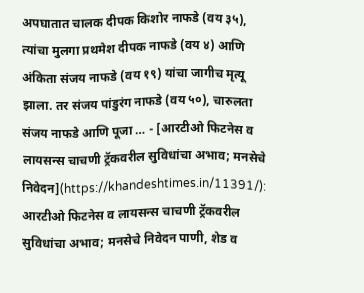अपघातात चालक दीपक किशोर नाफडे (वय ३५), त्यांचा मुलगा प्रथमेश दीपक नाफडे (वय ४) आणि अंकिता संजय नाफडे (वय १९) यांचा जागीच मृत्यू झाला. तर संजय पांडुरंग नाफडे (वय ५०), चारुलता संजय नाफडे आणि पूजा … - [आरटीओ फिटनेस व लायसन्स चाचणी ट्रॅकवरील सुविधांचा अभाव; मनसेचे निवेदन](https://khandeshtimes.in/11391/): आरटीओ फिटनेस व लायसन्स चाचणी ट्रॅकवरील सुविधांचा अभाव; मनसेचे निवेदन पाणी, शेड व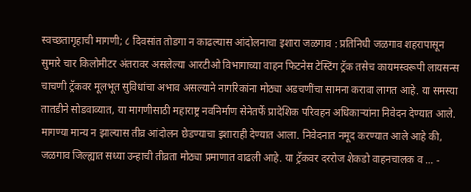स्वच्छतागृहाची मागणी; ८ दिवसांत तोडगा न काढल्यास आंदोलनाचा इशारा जळगाव : प्रतिनिधी जळगाव शहरापासून सुमारे चार किलोमीटर अंतरावर असलेल्या आरटीओ विभागाच्या वाहन फिटनेस टेस्टिंग ट्रॅक तसेच कायमस्वरूपी लायसन्स चाचणी ट्रॅकवर मूलभूत सुविधांचा अभाव असल्याने नागरिकांना मोठ्या अडचणींचा सामना करावा लागत आहे. या समस्या तातडीने सोडवाव्यात, या मागणीसाठी महाराष्ट्र नवनिर्माण सेनेतर्फे प्रादेशिक परिवहन अधिकाऱ्यांना निवेदन देण्यात आले. मागण्या मान्य न झाल्यास तीव्र आंदोलन छेडण्याचा इशाराही देण्यात आला. निवेदनात नमूद करण्यात आले आहे की, जळगाव जिल्ह्यात सध्या उन्हाची तीव्रता मोठ्या प्रमाणात वाढली आहे. या ट्रॅकवर दररोज शेकडो वाहनचालक व … -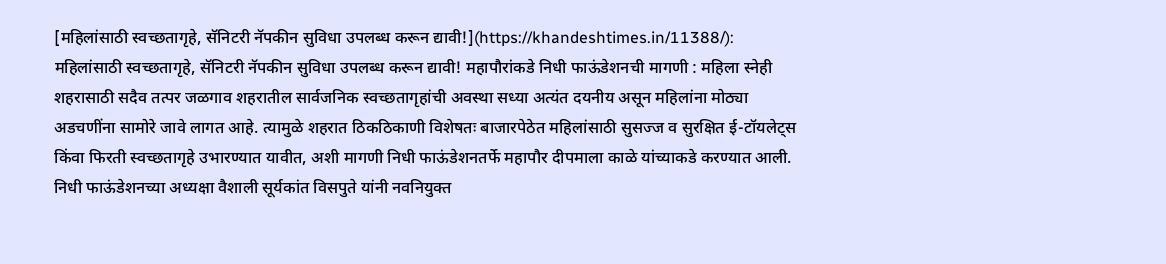[महिलांसाठी स्वच्छतागृहे, सॅनिटरी नॅपकीन सुविधा उपलब्ध करून द्यावी!](https://khandeshtimes.in/11388/): महिलांसाठी स्वच्छतागृहे, सॅनिटरी नॅपकीन सुविधा उपलब्ध करून द्यावी! महापौरांकडे निधी फाऊंडेशनची मागणी : महिला स्नेही शहरासाठी सदैव तत्पर जळगाव शहरातील सार्वजनिक स्वच्छतागृहांची अवस्था सध्या अत्यंत दयनीय असून महिलांना मोठ्या अडचणींना सामोरे जावे लागत आहे. त्यामुळे शहरात ठिकठिकाणी विशेषतः बाजारपेठेत महिलांसाठी सुसज्ज व सुरक्षित ई-टॉयलेट्स किंवा फिरती स्वच्छतागृहे उभारण्यात यावीत, अशी मागणी निधी फाऊंडेशनतर्फे महापौर दीपमाला काळे यांच्याकडे करण्यात आली. निधी फाऊंडेशनच्या अध्यक्षा वैशाली सूर्यकांत विसपुते यांनी नवनियुक्त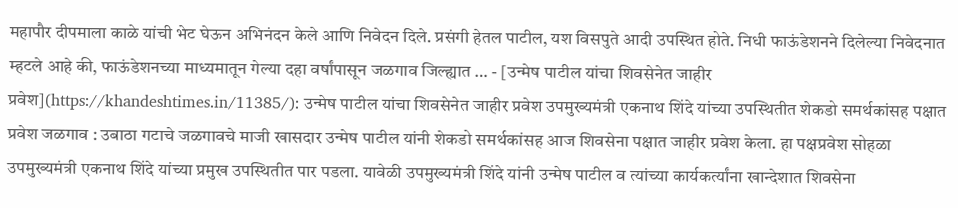महापौर दीपमाला काळे यांची भेट घेऊन अभिनंदन केले आणि निवेदन दिले. प्रसंगी हेतल पाटील, यश विसपुते आदी उपस्थित होते. निधी फाऊंडेशनने दिलेल्या निवेदनात म्हटले आहे की, फाऊंडेशनच्या माध्यमातून गेल्या दहा वर्षांपासून जळगाव जिल्ह्यात … - [उन्मेष पाटील यांचा शिवसेनेत जाहीर प्रवेश](https://khandeshtimes.in/11385/): उन्मेष पाटील यांचा शिवसेनेत जाहीर प्रवेश उपमुख्यमंत्री एकनाथ शिंदे यांच्या उपस्थितीत शेकडो समर्थकांसह पक्षात प्रवेश जळगाव : उबाठा गटाचे जळगावचे माजी खासदार उन्मेष पाटील यांनी शेकडो समर्थकांसह आज शिवसेना पक्षात जाहीर प्रवेश केला. हा पक्षप्रवेश सोहळा उपमुख्यमंत्री एकनाथ शिंदे यांच्या प्रमुख उपस्थितीत पार पडला. यावेळी उपमुख्यमंत्री शिंदे यांनी उन्मेष पाटील व त्यांच्या कार्यकर्त्यांना खान्देशात शिवसेना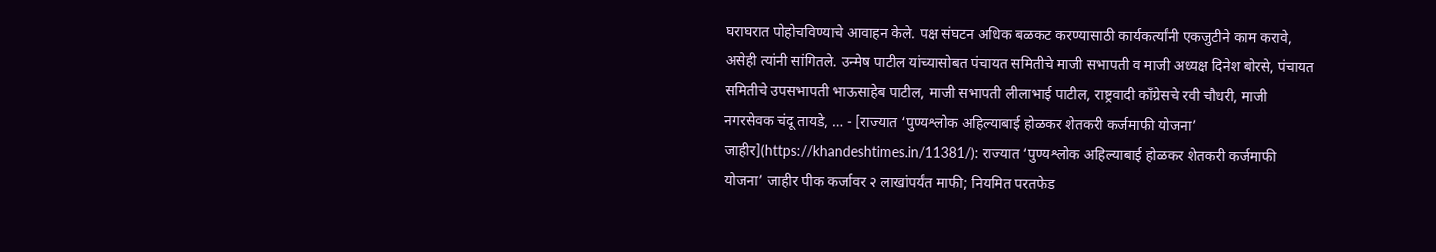घराघरात पोहोचविण्याचे आवाहन केले. पक्ष संघटन अधिक बळकट करण्यासाठी कार्यकर्त्यांनी एकजुटीने काम करावे, असेही त्यांनी सांगितले. उन्मेष पाटील यांच्यासोबत पंचायत समितीचे माजी सभापती व माजी अध्यक्ष दिनेश बोरसे, पंचायत समितीचे उपसभापती भाऊसाहेब पाटील, माजी सभापती लीलाभाई पाटील, राष्ट्रवादी काँग्रेसचे रवी चौधरी, माजी नगरसेवक चंदू तायडे, … - [राज्यात ‘पुण्यश्लोक अहिल्याबाई होळकर शेतकरी कर्जमाफी योजना’ जाहीर](https://khandeshtimes.in/11381/): राज्यात ‘पुण्यश्लोक अहिल्याबाई होळकर शेतकरी कर्जमाफी योजना’ जाहीर पीक कर्जावर २ लाखांपर्यंत माफी; नियमित परतफेड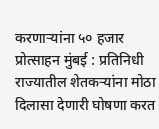करणाऱ्यांना ५० हजार प्रोत्साहन मुंबई : प्रतिनिधी राज्यातील शेतकऱ्यांना मोठा दिलासा देणारी घोषणा करत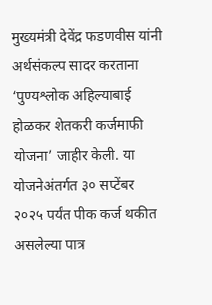मुख्यमंत्री देवेंद्र फडणवीस यांनी अर्थसंकल्प सादर करताना ‘पुण्यश्लोक अहिल्याबाई होळकर शेतकरी कर्जमाफी योजना’ जाहीर केली. या योजनेअंतर्गत ३० सप्टेंबर २०२५ पर्यंत पीक कर्ज थकीत असलेल्या पात्र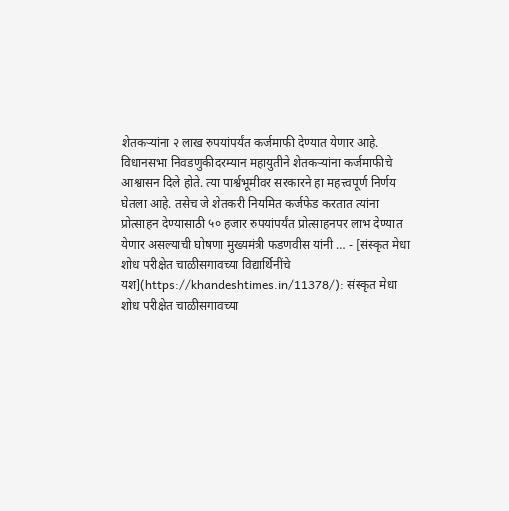शेतकऱ्यांना २ लाख रुपयांपर्यंत कर्जमाफी देण्यात येणार आहे. विधानसभा निवडणुकीदरम्यान महायुतीने शेतकऱ्यांना कर्जमाफीचे आश्वासन दिले होते. त्या पार्श्वभूमीवर सरकारने हा महत्त्वपूर्ण निर्णय घेतला आहे. तसेच जे शेतकरी नियमित कर्जफेड करतात त्यांना प्रोत्साहन देण्यासाठी ५० हजार रुपयांपर्यंत प्रोत्साहनपर लाभ देण्यात येणार असल्याची घोषणा मुख्यमंत्री फडणवीस यांनी … - [संस्कृत मेधा शोध परीक्षेत चाळीसगावच्या विद्यार्थिनींचे यश](https://khandeshtimes.in/11378/): संस्कृत मेधा शोध परीक्षेत चाळीसगावच्या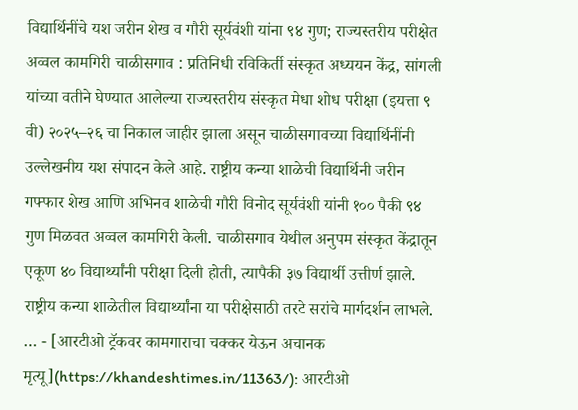विद्यार्थिनींचे यश जरीन शेख व गौरी सूर्यवंशी यांना ९४ गुण; राज्यस्तरीय परीक्षेत अव्वल कामगिरी चाळीसगाव : प्रतिनिधी रविकिर्ती संस्कृत अध्ययन केंद्र, सांगली यांच्या वतीने घेण्यात आलेल्या राज्यस्तरीय संस्कृत मेधा शोध परीक्षा (इयत्ता ९ वी) २०२५–२६ चा निकाल जाहीर झाला असून चाळीसगावच्या विद्यार्थिनींनी उल्लेखनीय यश संपादन केले आहे. राष्ट्रीय कन्या शाळेची विद्यार्थिनी जरीन गफ्फार शेख आणि अभिनव शाळेची गौरी विनोद सूर्यवंशी यांनी १०० पैकी ९४ गुण मिळवत अव्वल कामगिरी केली. चाळीसगाव येथील अनुपम संस्कृत केंद्रातून एकूण ४० विद्यार्थ्यांनी परीक्षा दिली होती, त्यापैकी ३७ विद्यार्थी उत्तीर्ण झाले. राष्ट्रीय कन्या शाळेतील विद्यार्थ्यांना या परीक्षेसाठी तरटे सरांचे मार्गदर्शन लाभले. … - [आरटीओ ट्रॅकवर कामगाराचा चक्कर येऊन अचानक मृत्यू](https://khandeshtimes.in/11363/): आरटीओ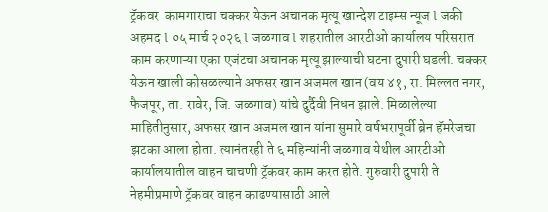ट्रॅकवर  कामगाराचा चक्कर येऊन अचानक मृत्यू खान्देश टाइम्स न्यूज l जकी अहमद l ०५ मार्च २०२६ l जळगाव l शहरातील आरटीओ कार्यालय परिसरात काम करणाऱ्या एका एजंटचा अचानक मृत्यू झाल्याची घटना दुपारी घडली. चक्कर येऊन खाली कोसळल्याने अफसर खान अजमल खान (वय ४१, रा. मिल्लत नगर, फैजपूर, ता. रावेर, जि. जळगाव) यांचे दुर्दैवी निधन झाले. मिळालेल्या माहितीनुसार, अफसर खान अजमल खान यांना सुमारे वर्षभरापूर्वी ब्रेन हॅमरेजचा झटका आला होता. त्यानंतरही ते ६ महिन्यांनी जळगाव येथील आरटीओ कार्यालयातील वाहन चाचणी ट्रॅकवर काम करत होते. गुरुवारी दुपारी ते नेहमीप्रमाणे ट्रॅकवर वाहन काढण्यासाठी आले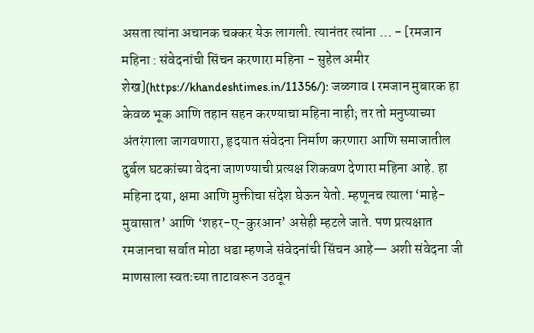असता त्यांना अचानक चक्कर येऊ लागली. त्यानंतर त्यांना … - [रमजान महिना : संवेदनांची सिंचन करणारा महिना - सुहेल अमीर शेख](https://khandeshtimes.in/11356/): जळगाव l रमजान मुबारक हा केवळ भूक आणि तहान सहन करण्याचा महिना नाही; तर तो मनुष्याच्या अंतरंगाला जागवणारा, हृदयात संवेदना निर्माण करणारा आणि समाजातील दुर्बल घटकांच्या वेदना जाणण्याची प्रत्यक्ष शिकवण देणारा महिना आहे. हा महिना दया, क्षमा आणि मुक्तीचा संदेश घेऊन येतो. म्हणूनच त्याला ‘माहे-मुवासात’ आणि ‘शहर-ए-कुरआन’ असेही म्हटले जाते. पण प्रत्यक्षात रमजानचा सर्वात मोठा धडा म्हणजे संवेदनांची सिंचन आहे— अशी संवेदना जी माणसाला स्वतःच्या ताटावरून उठवून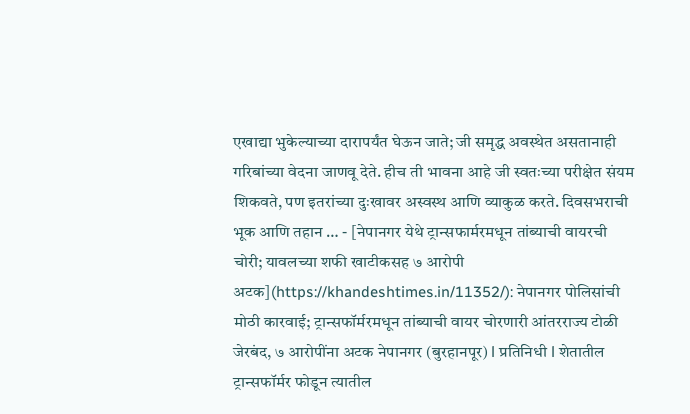एखाद्या भुकेल्याच्या दारापर्यंत घेऊन जाते; जी समृद्ध अवस्थेत असतानाही गरिबांच्या वेदना जाणवू देते. हीच ती भावना आहे जी स्वतःच्या परीक्षेत संयम शिकवते, पण इतरांच्या दुःखावर अस्वस्थ आणि व्याकुळ करते. दिवसभराची भूक आणि तहान … - [नेपानगर येथे ट्रान्सफार्मरमधून तांब्याची वायरची चोरी; यावलच्या शफी खाटीकसह ७ आरोपी अटक](https://khandeshtimes.in/11352/): नेपानगर पोलिसांची मोठी कारवाई; ट्रान्सफॉर्मरमधून तांब्याची वायर चोरणारी आंतरराज्य टोळी जेरबंद, ७ आरोपींना अटक नेपानगर (बुरहानपूर) l प्रतिनिधी l शेतातील ट्रान्सफॉर्मर फोडून त्यातील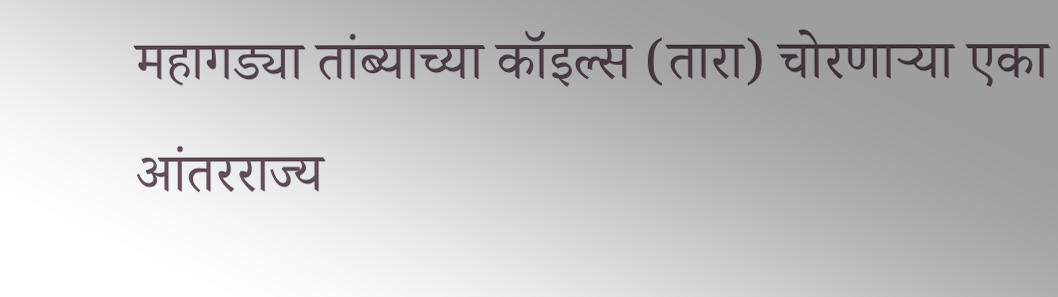महागड्या तांब्याच्या कॉइल्स (तारा) चोरणाऱ्या एका आंतरराज्य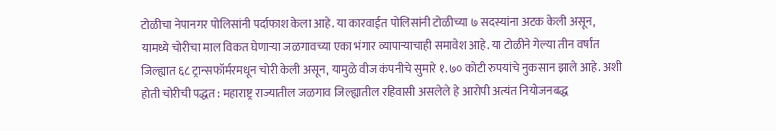टोळीचा नेपानगर पोलिसांनी पर्दाफाश केला आहे. या कारवाईत पोलिसांनी टोळीच्या ७ सदस्यांना अटक केली असून, यामध्ये चोरीचा माल विकत घेणाऱ्या जळगावच्या एका भंगार व्यापाऱ्याचाही समावेश आहे. या टोळीने गेल्या तीन वर्षांत जिल्ह्यात ६८ ट्रान्सफॉर्मरमधून चोरी केली असून, यामुळे वीज कंपनीचे सुमारे १.७० कोटी रुपयांचे नुकसान झाले आहे. अशी होती चोरीची पद्धत : महाराष्ट्र राज्यातील जळगाव जिल्ह्यातील रहिवासी असलेले हे आरोपी अत्यंत नियोजनबद्ध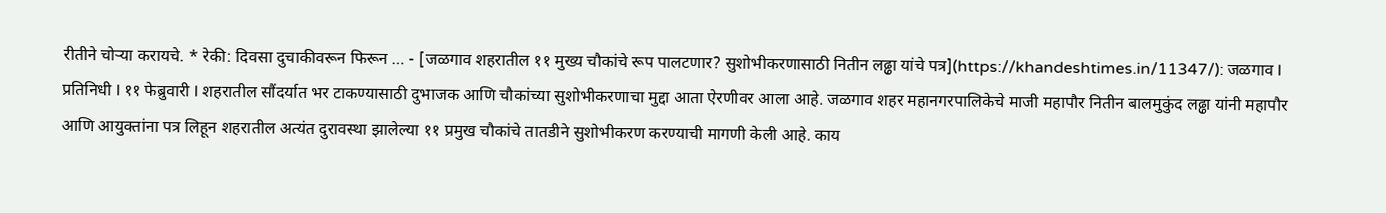रीतीने चोऱ्या करायचे. * रेकी: दिवसा दुचाकीवरून फिरून … - [जळगाव शहरातील ११ मुख्य चौकांचे रूप पालटणार? सुशोभीकरणासाठी नितीन लढ्ढा यांचे पत्र](https://khandeshtimes.in/11347/): जळगाव l प्रतिनिधी l ११ फेब्रुवारी l शहरातील सौंदर्यात भर टाकण्यासाठी दुभाजक आणि चौकांच्या सुशोभीकरणाचा मुद्दा आता ऐरणीवर आला आहे. जळगाव शहर महानगरपालिकेचे माजी महापौर नितीन बालमुकुंद लढ्ढा यांनी महापौर आणि आयुक्तांना पत्र लिहून शहरातील अत्यंत दुरावस्था झालेल्या ११ प्रमुख चौकांचे तातडीने सुशोभीकरण करण्याची मागणी केली आहे. काय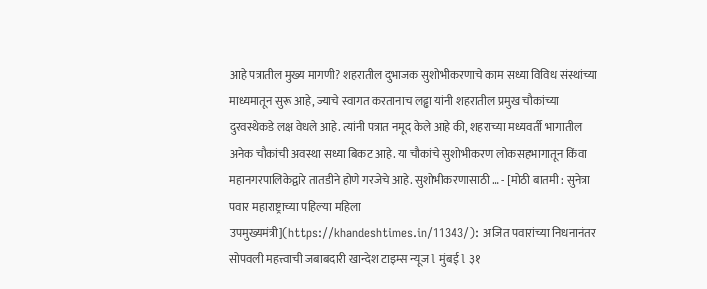आहे पत्रातील मुख्य मागणी? शहरातील दुभाजक सुशोभीकरणाचे काम सध्या विविध संस्थांच्या माध्यमातून सुरू आहे, ज्याचे स्वागत करतानाच लढ्ढा यांनी शहरातील प्रमुख चौकांच्या दुरवस्थेकडे लक्ष वेधले आहे. त्यांनी पत्रात नमूद केले आहे की, शहराच्या मध्यवर्ती भागातील अनेक चौकांची अवस्था सध्या बिकट आहे. या चौकांचे सुशोभीकरण लोकसहभागातून किंवा महानगरपालिकेद्वारे तातडीने होणे गरजेचे आहे. सुशोभीकरणासाठी … - [मोठी बातमी : सुनेत्रा पवार महाराष्ट्राच्या पहिल्या महिला उपमुख्यमंत्री](https://khandeshtimes.in/11343/): अजित पवारांच्या निधनानंतर सोपवली महत्त्वाची जबाबदारी खान्देश टाइम्स न्यूज l मुंबई l ३१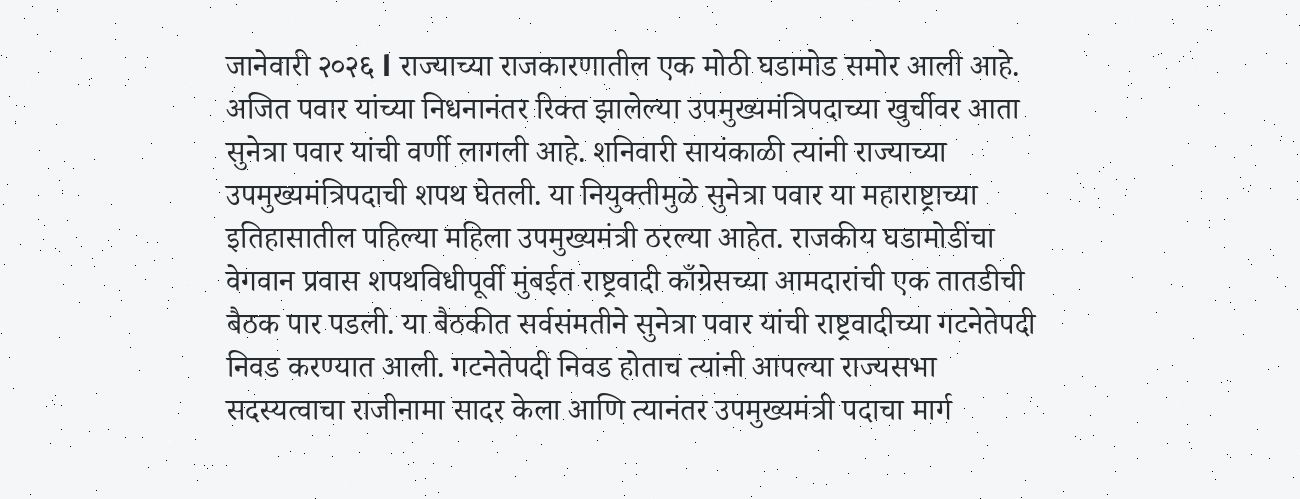जानेवारी २०२६ l राज्याच्या राजकारणातील एक मोठी घडामोड समोर आली आहे. अजित पवार यांच्या निधनानंतर रिक्त झालेल्या उपमुख्यमंत्रिपदाच्या खुर्चीवर आता सुनेत्रा पवार यांची वर्णी लागली आहे. शनिवारी सायंकाळी त्यांनी राज्याच्या उपमुख्यमंत्रिपदाची शपथ घेतली. या नियुक्तीमुळे सुनेत्रा पवार या महाराष्ट्राच्या इतिहासातील पहिल्या महिला उपमुख्यमंत्री ठरल्या आहेत. राजकीय घडामोडींचा वेगवान प्रवास शपथविधीपूर्वी मुंबईत राष्ट्रवादी काँग्रेसच्या आमदारांची एक तातडीची बैठक पार पडली. या बैठकीत सर्वसंमतीने सुनेत्रा पवार यांची राष्ट्रवादीच्या गटनेतेपदी निवड करण्यात आली. गटनेतेपदी निवड होताच त्यांनी आपल्या राज्यसभा सदस्यत्वाचा राजीनामा सादर केला आणि त्यानंतर उपमुख्यमंत्री पदाचा मार्ग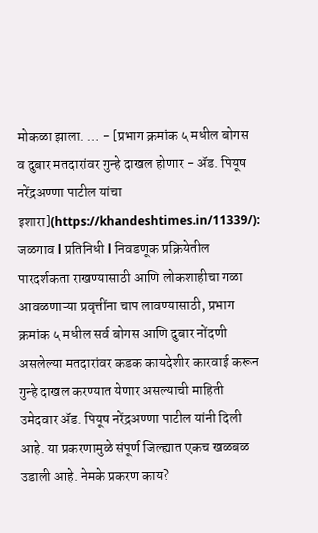मोकळा झाला. … - [प्रभाग क्रमांक ५ मधील बोगस व दुबार मतदारांवर गुन्हे दाखल होणार - ॲड. पियूष नरेंद्रअण्णा पाटील यांचा इशारा](https://khandeshtimes.in/11339/): जळगाव l प्रतिनिधी l निवडणूक प्रक्रियेतील पारदर्शकता राखण्यासाठी आणि लोकशाहीचा गळा आवळणाऱ्या प्रवृत्तींना चाप लावण्यासाठी, प्रभाग क्रमांक ५ मधील सर्व बोगस आणि दुबार नोंदणी असलेल्या मतदारांवर कडक कायदेशीर कारवाई करून गुन्हे दाखल करण्यात येणार असल्याची माहिती उमेदवार ॲड. पियूष नरेंद्रअण्णा पाटील यांनी दिली आहे. या प्रकरणामुळे संपूर्ण जिल्ह्यात एकच खळबळ उडाली आहे. नेमके प्रकरण काय?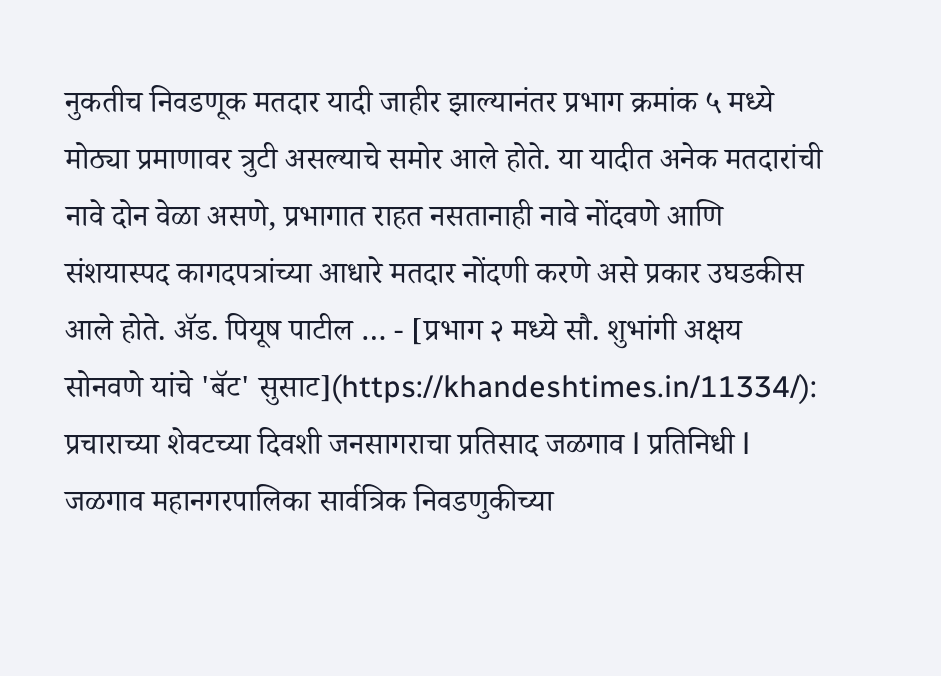नुकतीच निवडणूक मतदार यादी जाहीर झाल्यानंतर प्रभाग क्रमांक ५ मध्ये मोठ्या प्रमाणावर त्रुटी असल्याचे समोर आले होते. या यादीत अनेक मतदारांची नावे दोन वेळा असणे, प्रभागात राहत नसतानाही नावे नोंदवणे आणि संशयास्पद कागदपत्रांच्या आधारे मतदार नोंदणी करणे असे प्रकार उघडकीस आले होते. ॲड. पियूष पाटील … - [प्रभाग २ मध्ये सौ. शुभांगी अक्षय सोनवणे यांचे 'बॅट' सुसाट](https://khandeshtimes.in/11334/): प्रचाराच्या शेवटच्या दिवशी जनसागराचा प्रतिसाद जळगाव l प्रतिनिधी l जळगाव महानगरपालिका सार्वत्रिक निवडणुकीच्या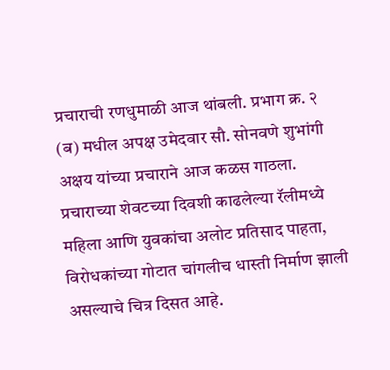प्रचाराची रणधुमाळी आज थांबली. प्रभाग क्र. २ (ब) मधील अपक्ष उमेदवार सौ. सोनवणे शुभांगी अक्षय यांच्या प्रचाराने आज कळस गाठला. प्रचाराच्या शेवटच्या दिवशी काढलेल्या रॅलीमध्ये महिला आणि युवकांचा अलोट प्रतिसाद पाहता, विरोधकांच्या गोटात चांगलीच धास्ती निर्माण झाली असल्याचे चित्र दिसत आहे.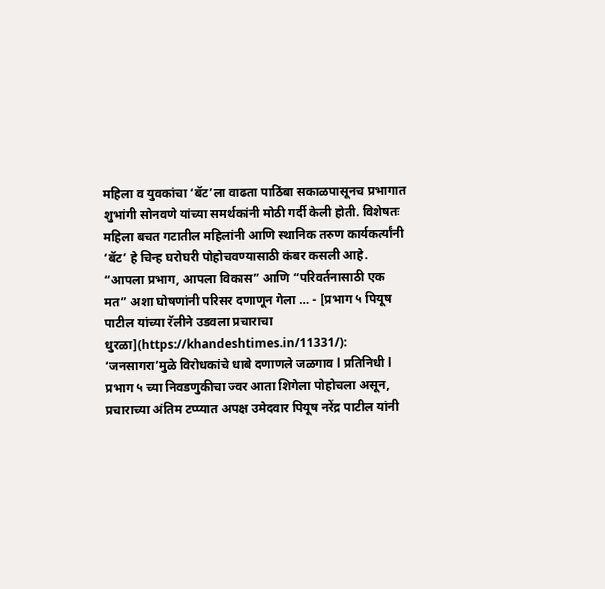महिला व युवकांचा ‘बॅट’ला वाढता पाठिंबा सकाळपासूनच प्रभागात शुभांगी सोनवणे यांच्या समर्थकांनी मोठी गर्दी केली होती. विशेषतः महिला बचत गटातील महिलांनी आणि स्थानिक तरुण कार्यकर्त्यांनी ‘बॅट’ हे चिन्ह घरोघरी पोहोचवण्यासाठी कंबर कसली आहे. “आपला प्रभाग, आपला विकास” आणि “परिवर्तनासाठी एक मत” अशा घोषणांनी परिसर दणाणून गेला … - [प्रभाग ५ पियूष पाटील यांच्या रॅलीने उडवला प्रचाराचा धुरळा](https://khandeshtimes.in/11331/): ‘जनसागरा’मुळे विरोधकांचे धाबे दणाणले जळगाव l प्रतिनिधी l प्रभाग ५ च्या निवडणुकीचा ज्वर आता शिगेला पोहोचला असून, प्रचाराच्या अंतिम टप्प्यात अपक्ष उमेदवार पियूष नरेंद्र पाटील यांनी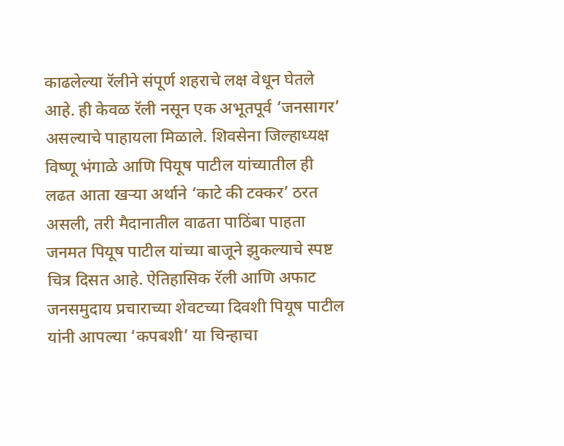काढलेल्या रॅलीने संपूर्ण शहराचे लक्ष वेधून घेतले आहे. ही केवळ रॅली नसून एक अभूतपूर्व ‘जनसागर’ असल्याचे पाहायला मिळाले. शिवसेना जिल्हाध्यक्ष विष्णू भंगाळे आणि पियूष पाटील यांच्यातील ही लढत आता खऱ्या अर्थाने ‘काटे की टक्कर’ ठरत असली, तरी मैदानातील वाढता पाठिंबा पाहता जनमत पियूष पाटील यांच्या बाजूने झुकल्याचे स्पष्ट चित्र दिसत आहे. ऐतिहासिक रॅली आणि अफाट जनसमुदाय प्रचाराच्या शेवटच्या दिवशी पियूष पाटील यांनी आपल्या ‘कपबशी’ या चिन्हाचा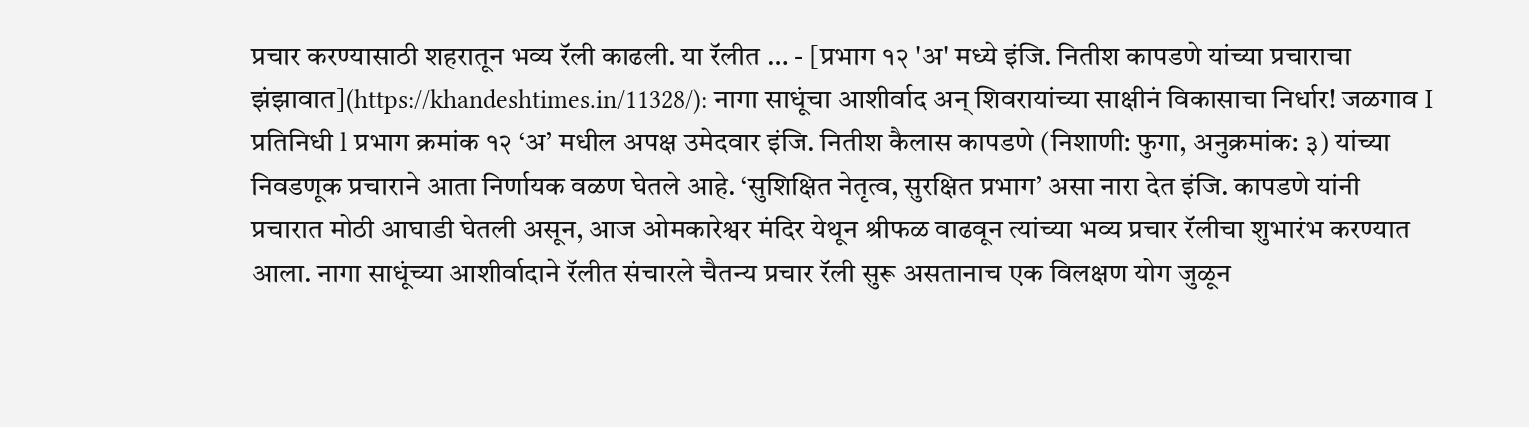प्रचार करण्यासाठी शहरातून भव्य रॅली काढली. या रॅलीत … - [प्रभाग १२ 'अ' मध्ये इंजि. नितीश कापडणे यांच्या प्रचाराचा झंझावात](https://khandeshtimes.in/11328/): नागा साधूंचा आशीर्वाद अन् शिवरायांच्या साक्षीनं विकासाचा निर्धार! जळगाव I प्रतिनिधी l प्रभाग क्रमांक १२ ‘अ’ मधील अपक्ष उमेदवार इंजि. नितीश कैलास कापडणे (निशाणी: फुगा, अनुक्रमांक: ३) यांच्या निवडणूक प्रचाराने आता निर्णायक वळण घेतले आहे. ‘सुशिक्षित नेतृत्व, सुरक्षित प्रभाग’ असा नारा देत इंजि. कापडणे यांनी प्रचारात मोठी आघाडी घेतली असून, आज ओमकारेश्वर मंदिर येथून श्रीफळ वाढवून त्यांच्या भव्य प्रचार रॅलीचा शुभारंभ करण्यात आला. नागा साधूंच्या आशीर्वादाने रॅलीत संचारले चैतन्य प्रचार रॅली सुरू असतानाच एक विलक्षण योग जुळून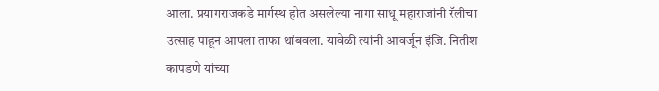आला. प्रयागराजकडे मार्गस्थ होत असलेल्या नागा साधू महाराजांनी रॅलीचा उत्साह पाहून आपला ताफा थांबवला. यावेळी त्यांनी आवर्जून इंजि. नितीश कापडणे यांच्या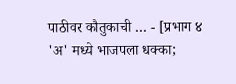पाठीवर कौतुकाची … - [प्रभाग ४ 'अ' मध्ये भाजपला धक्का;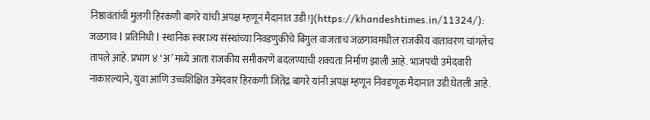निष्ठावंतांची मुलगी हिरकणी बागरे यांची अपक्ष म्हणून मैदानात उडी!](https://khandeshtimes.in/11324/): जळगाव l प्रतिनिधी l स्थानिक स्वराज्य संस्थांच्या निवडणुकीचे बिगुल वाजताच जळगावमधील राजकीय वातावरण चांगलेच तापले आहे. प्रभाग ४ ‘अ’ मध्ये आता राजकीय समीकरणे बदलण्याची शक्यता निर्माण झाली आहे. भाजपची उमेदवारी नाकारल्याने, युवा आणि उच्चशिक्षित उमेदवार हिरकणी जितेंद्र बागरे यांनी अपक्ष म्हणून निवडणूक मैदानात उडी घेतली आहे.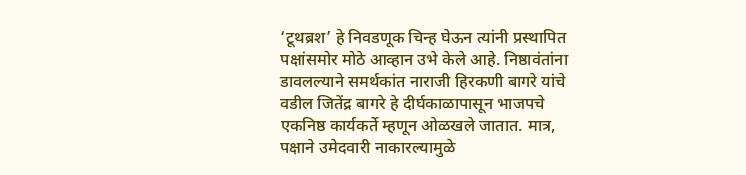‘टूथब्रश’ हे निवडणूक चिन्ह घेऊन त्यांनी प्रस्थापित पक्षांसमोर मोठे आव्हान उभे केले आहे. निष्ठावंतांना डावलल्याने समर्थकांत नाराजी हिरकणी बागरे यांचे वडील जितेंद्र बागरे हे दीर्घकाळापासून भाजपचे एकनिष्ठ कार्यकर्ते म्हणून ओळखले जातात. मात्र, पक्षाने उमेदवारी नाकारल्यामुळे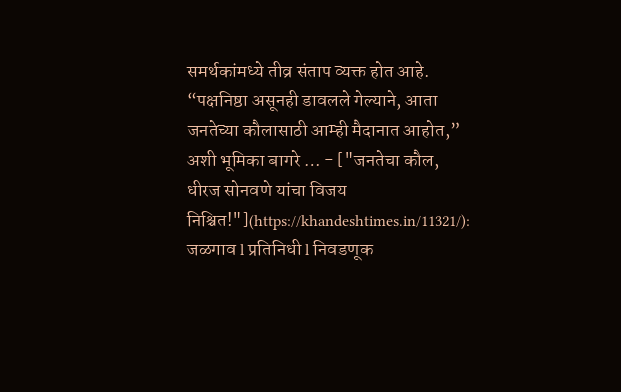समर्थकांमध्ये तीव्र संताप व्यक्त होत आहे. “पक्षनिष्ठा असूनही डावलले गेल्याने, आता जनतेच्या कौलासाठी आम्ही मैदानात आहोत,” अशी भूमिका बागरे … - ["जनतेचा कौल, धीरज सोनवणे यांचा विजय निश्चित!"](https://khandeshtimes.in/11321/): जळगाव l प्रतिनिधी l निवडणूक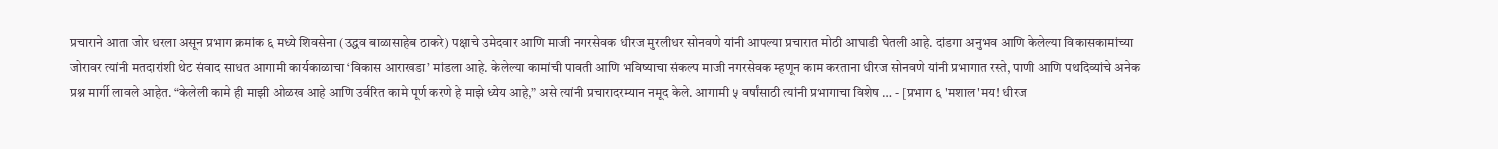प्रचाराने आता जोर धरला असून प्रभाग क्रमांक ६ मध्ये शिवसेना (उद्धव बाळासाहेब ठाकरे) पक्षाचे उमेदवार आणि माजी नगरसेवक धीरज मुरलीधर सोनवणे यांनी आपल्या प्रचारात मोठी आघाडी घेतली आहे. दांडगा अनुभव आणि केलेल्या विकासकामांच्या जोरावर त्यांनी मतदारांशी थेट संवाद साधत आगामी कार्यकाळाचा ‘विकास आराखडा’ मांडला आहे. केलेल्या कामांची पावती आणि भविष्याचा संकल्प माजी नगरसेवक म्हणून काम करताना धीरज सोनवणे यांनी प्रभागात रस्ते, पाणी आणि पथदिव्यांचे अनेक प्रश्न मार्गी लावले आहेत. “केलेली कामे ही माझी ओळख आहे आणि उर्वरित कामे पूर्ण करणे हे माझे ध्येय आहे,” असे त्यांनी प्रचारादरम्यान नमूद केले. आगामी ५ वर्षांसाठी त्यांनी प्रभागाचा विशेष … - [प्रभाग ६ 'मशाल'मय! धीरज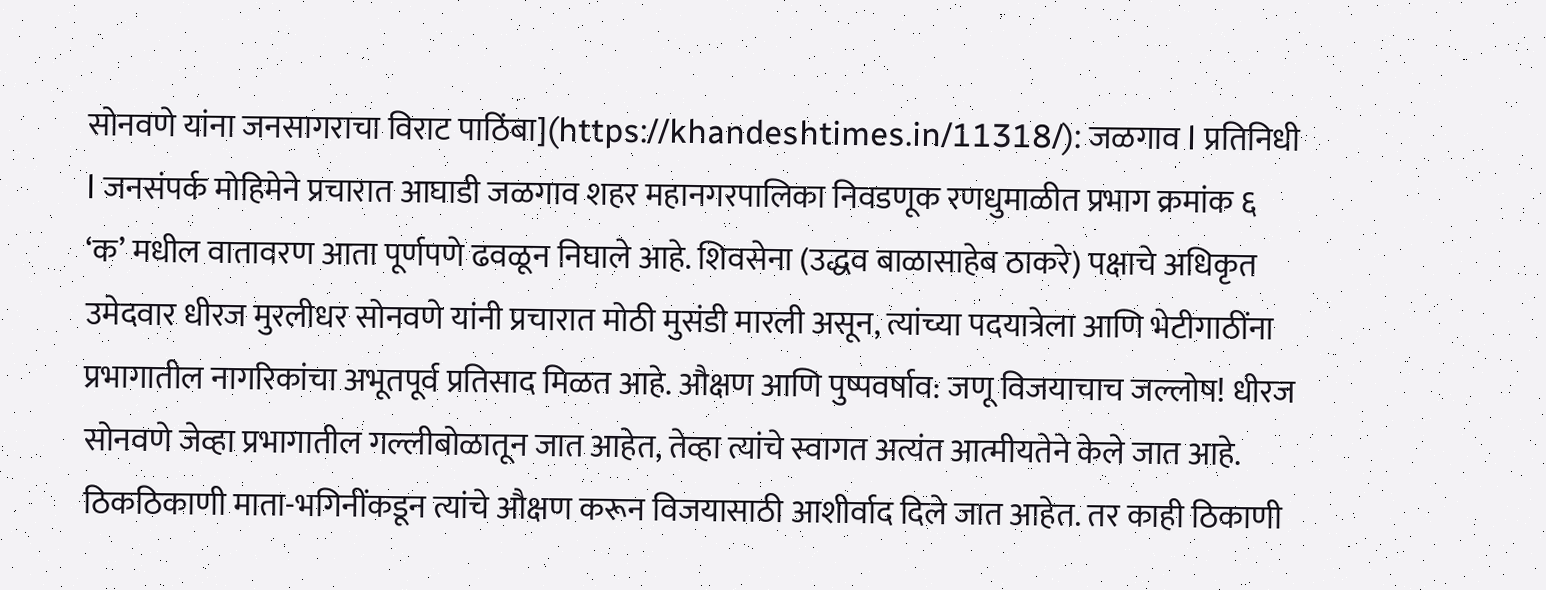सोनवणे यांना जनसागराचा विराट पाठिंबा](https://khandeshtimes.in/11318/): जळगाव l प्रतिनिधी l जनसंपर्क मोहिमेने प्रचारात आघाडी जळगाव शहर महानगरपालिका निवडणूक रणधुमाळीत प्रभाग क्रमांक ६ ‘क’ मधील वातावरण आता पूर्णपणे ढवळून निघाले आहे. शिवसेना (उद्धव बाळासाहेब ठाकरे) पक्षाचे अधिकृत उमेदवार धीरज मुरलीधर सोनवणे यांनी प्रचारात मोठी मुसंडी मारली असून, त्यांच्या पदयात्रेला आणि भेटीगाठींना प्रभागातील नागरिकांचा अभूतपूर्व प्रतिसाद मिळत आहे. औक्षण आणि पुष्पवर्षाव: जणू विजयाचाच जल्लोष! धीरज सोनवणे जेव्हा प्रभागातील गल्लीबोळातून जात आहेत, तेव्हा त्यांचे स्वागत अत्यंत आत्मीयतेने केले जात आहे. ठिकठिकाणी माता-भगिनींकडून त्यांचे औक्षण करून विजयासाठी आशीर्वाद दिले जात आहेत. तर काही ठिकाणी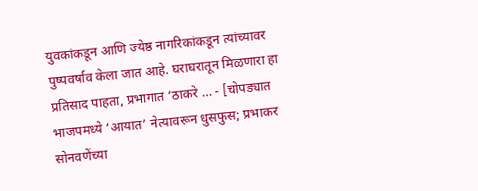युवकांकडून आणि ज्येष्ठ नागरिकांकडून त्यांच्यावर पुष्पवर्षाव केला जात आहे. घराघरातून मिळणारा हा प्रतिसाद पाहता, प्रभागात ‘ठाकरे … - [चोपड्यात भाजपमध्ये ‘आयात’ नेत्यावरून धुसफुस; प्रभाकर सोनवणेंच्या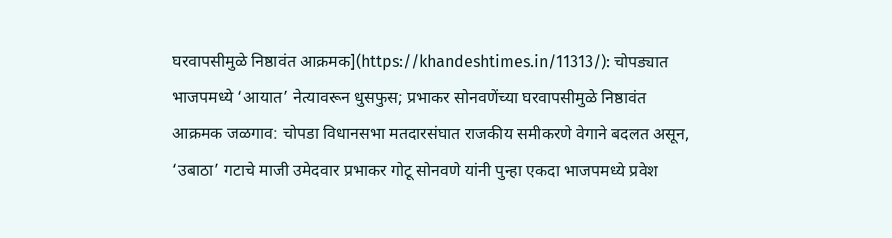घरवापसीमुळे निष्ठावंत आक्रमक](https://khandeshtimes.in/11313/): चोपड्यात भाजपमध्ये ‘आयात’ नेत्यावरून धुसफुस; प्रभाकर सोनवणेंच्या घरवापसीमुळे निष्ठावंत आक्रमक जळगाव: चोपडा विधानसभा मतदारसंघात राजकीय समीकरणे वेगाने बदलत असून, ‘उबाठा’ गटाचे माजी उमेदवार प्रभाकर गोटू सोनवणे यांनी पुन्हा एकदा भाजपमध्ये प्रवेश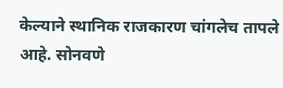केल्याने स्थानिक राजकारण चांगलेच तापले आहे. सोनवणे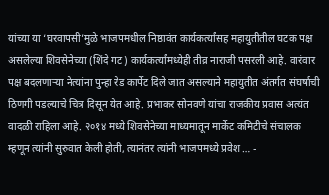यांच्या या ‘घरवापसी’मुळे भाजपमधील निष्ठावंत कार्यकर्त्यांसह महायुतीतील घटक पक्ष असलेल्या शिवसेनेच्या (शिंदे गट) कार्यकर्त्यांमध्येही तीव्र नाराजी पसरली आहे. वारंवार पक्ष बदलणाऱ्या नेत्यांना पुन्हा रेड कार्पेट दिले जात असल्याने महायुतीत अंतर्गत संघर्षाची ठिणगी पडल्याचे चित्र दिसून येत आहे. प्रभाकर सोनवणे यांचा राजकीय प्रवास अत्यंत वादळी राहिला आहे. २०१४ मध्ये शिवसेनेच्या माध्यमातून मार्केट कमिटीचे संचालक म्हणून त्यांनी सुरुवात केली होती, त्यानंतर त्यांनी भाजपमध्ये प्रवेश … -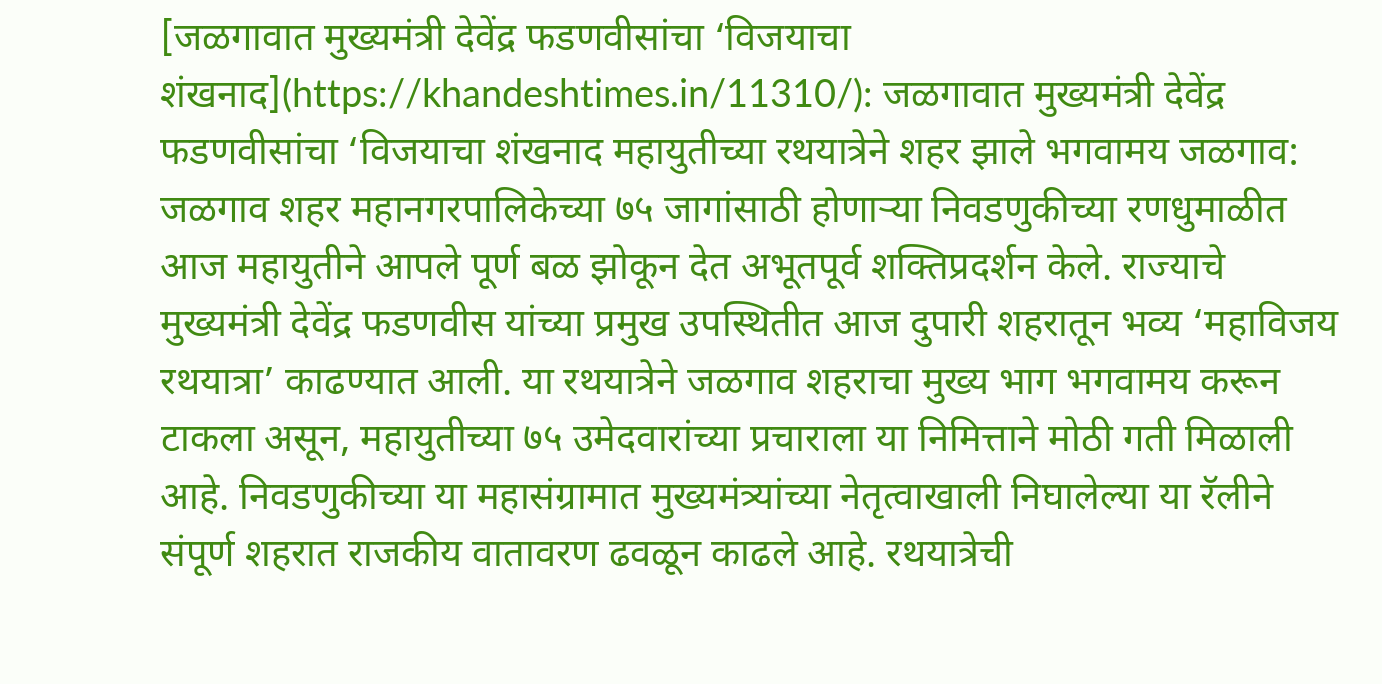[जळगावात मुख्यमंत्री देवेंद्र फडणवीसांचा ‘विजयाचा शंखनाद](https://khandeshtimes.in/11310/): जळगावात मुख्यमंत्री देवेंद्र फडणवीसांचा ‘विजयाचा शंखनाद महायुतीच्या रथयात्रेने शहर झाले भगवामय जळगाव: जळगाव शहर महानगरपालिकेच्या ७५ जागांसाठी होणाऱ्या निवडणुकीच्या रणधुमाळीत आज महायुतीने आपले पूर्ण बळ झोकून देत अभूतपूर्व शक्तिप्रदर्शन केले. राज्याचे मुख्यमंत्री देवेंद्र फडणवीस यांच्या प्रमुख उपस्थितीत आज दुपारी शहरातून भव्य ‘महाविजय रथयात्रा’ काढण्यात आली. या रथयात्रेने जळगाव शहराचा मुख्य भाग भगवामय करून टाकला असून, महायुतीच्या ७५ उमेदवारांच्या प्रचाराला या निमित्ताने मोठी गती मिळाली आहे. निवडणुकीच्या या महासंग्रामात मुख्यमंत्र्यांच्या नेतृत्वाखाली निघालेल्या या रॅलीने संपूर्ण शहरात राजकीय वातावरण ढवळून काढले आहे. रथयात्रेची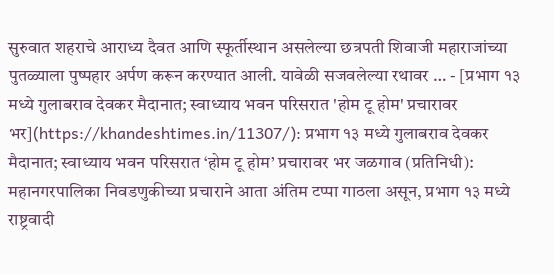सुरुवात शहराचे आराध्य दैवत आणि स्फूर्तीस्थान असलेल्या छत्रपती शिवाजी महाराजांच्या पुतळ्याला पुष्पहार अर्पण करून करण्यात आली. यावेळी सजवलेल्या रथावर … - [प्रभाग १३ मध्ये गुलाबराव देवकर मैदानात; स्वाध्याय भवन परिसरात 'होम टू होम' प्रचारावर भर](https://khandeshtimes.in/11307/): प्रभाग १३ मध्ये गुलाबराव देवकर मैदानात; स्वाध्याय भवन परिसरात ‘होम टू होम’ प्रचारावर भर जळगाव (प्रतिनिधी): महानगरपालिका निवडणुकीच्या प्रचाराने आता अंतिम टप्पा गाठला असून, प्रभाग १३ मध्ये राष्ट्रवादी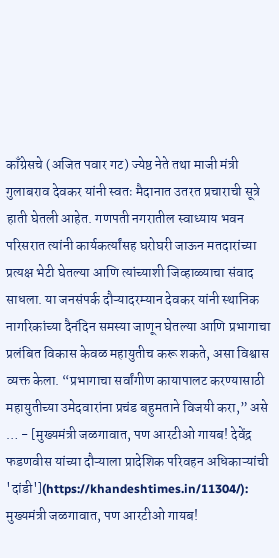काँग्रेसचे (अजित पवार गट) ज्येष्ठ नेते तथा माजी मंत्री गुलाबराव देवकर यांनी स्वतः मैदानात उतरत प्रचाराची सूत्रे हाती घेतली आहेत. गणपती नगरातील स्वाध्याय भवन परिसरात त्यांनी कार्यकर्त्यांसह घरोघरी जाऊन मतदारांच्या प्रत्यक्ष भेटी घेतल्या आणि त्यांच्याशी जिव्हाळ्याचा संवाद साधला. या जनसंपर्क दौऱ्यादरम्यान देवकर यांनी स्थानिक नागरिकांच्या दैनंदिन समस्या जाणून घेतल्या आणि प्रभागाचा प्रलंबित विकास केवळ महायुतीच करू शकते, असा विश्वास व्यक्त केला. “प्रभागाचा सर्वांगीण कायापालट करण्यासाठी महायुतीच्या उमेदवारांना प्रचंड बहुमताने विजयी करा,” असे … - [मुख्यमंत्री जळगावात, पण आरटीओ गायब! देवेंद्र फडणवीस यांच्या दौऱ्याला प्रादेशिक परिवहन अधिकाऱ्यांची 'दांडी'](https://khandeshtimes.in/11304/): मुख्यमंत्री जळगावात, पण आरटीओ गायब!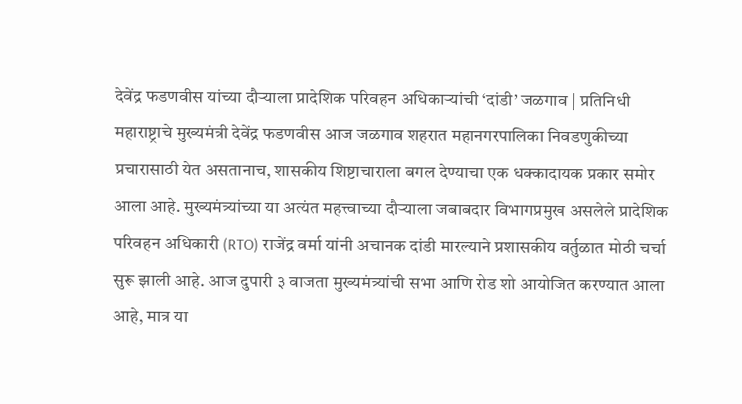देवेंद्र फडणवीस यांच्या दौऱ्याला प्रादेशिक परिवहन अधिकाऱ्यांची ‘दांडी’ जळगाव | प्रतिनिधी महाराष्ट्राचे मुख्यमंत्री देवेंद्र फडणवीस आज जळगाव शहरात महानगरपालिका निवडणुकीच्या प्रचारासाठी येत असतानाच, शासकीय शिष्टाचाराला बगल देण्याचा एक धक्कादायक प्रकार समोर आला आहे. मुख्यमंत्र्यांच्या या अत्यंत महत्त्वाच्या दौऱ्याला जबाबदार विभागप्रमुख असलेले प्रादेशिक परिवहन अधिकारी (RTO) राजेंद्र वर्मा यांनी अचानक दांडी मारल्याने प्रशासकीय वर्तुळात मोठी चर्चा सुरू झाली आहे. आज दुपारी ३ वाजता मुख्यमंत्र्यांची सभा आणि रोड शो आयोजित करण्यात आला आहे, मात्र या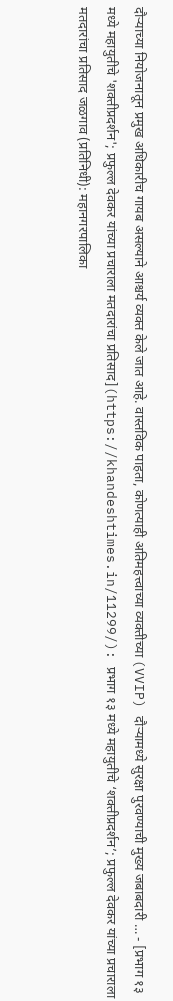दौऱ्याच्या नियोजनातून प्रमुख अधिकारीच गायब असल्याने आश्चर्य व्यक्त केले जात आहे. वास्तविक पाहता, कोणत्याही अतिमहत्त्वाच्या व्यक्तीच्या (VVIP) दौऱ्यामध्ये सुरक्षा पुरवण्याची मुख्य जबाबदारी … - [प्रभाग १३ मध्ये महायुतीचे 'शक्तीप्रदर्शन'; प्रफुल्ल देवकर यांच्या प्रचाराला मतदारांचा प्रतिसाद](https://khandeshtimes.in/11299/): प्रभाग १३ मध्ये महायुतीचे ‘शक्तीप्रदर्शन’; प्रफुल्ल देवकर यांच्या प्रचाराला मतदारांचा प्रतिसाद जळगाव (प्रतिनिधी): महानगरपालिका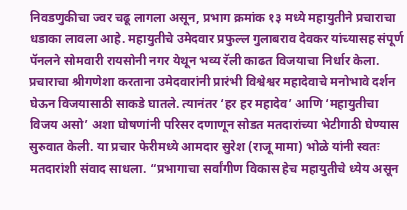निवडणुकीचा ज्वर चढू लागला असून, प्रभाग क्रमांक १३ मध्ये महायुतीने प्रचाराचा धडाका लावला आहे. महायुतीचे उमेदवार प्रफुल्ल गुलाबराव देवकर यांच्यासह संपूर्ण पॅनलने सोमवारी रायसोनी नगर येथून भव्य रॅली काढत विजयाचा निर्धार केला. प्रचाराचा श्रीगणेशा करताना उमेदवारांनी प्रारंभी विश्वेश्वर महादेवाचे मनोभावे दर्शन घेऊन विजयासाठी साकडे घातले. त्यानंतर ‘हर हर महादेव’ आणि ‘महायुतीचा विजय असो’ अशा घोषणांनी परिसर दणाणून सोडत मतदारांच्या भेटीगाठी घेण्यास सुरुवात केली. या प्रचार फेरीमध्ये आमदार सुरेश (राजू मामा) भोळे यांनी स्वतः मतदारांशी संवाद साधला. “प्रभागाचा सर्वांगीण विकास हेच महायुतीचे ध्येय असून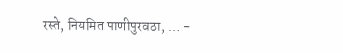रस्ते, नियमित पाणीपुरवठा, … -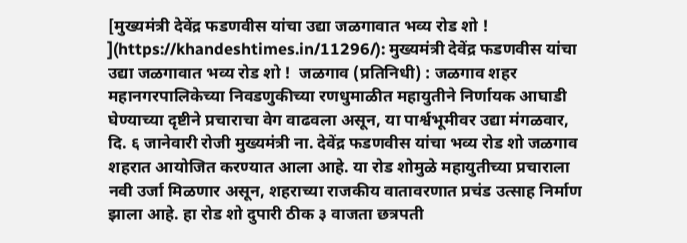[मुख्यमंत्री देवेंद्र फडणवीस यांचा उद्या जळगावात भव्य रोड शो ! ](https://khandeshtimes.in/11296/): मुख्यमंत्री देवेंद्र फडणवीस यांचा उद्या जळगावात भव्य रोड शो !  जळगाव (प्रतिनिधी) : जळगाव शहर महानगरपालिकेच्या निवडणुकीच्या रणधुमाळीत महायुतीने निर्णायक आघाडी घेण्याच्या दृष्टीने प्रचाराचा वेग वाढवला असून, या पार्श्वभूमीवर उद्या मंगळवार, दि. ६ जानेवारी रोजी मुख्यमंत्री ना. देवेंद्र फडणवीस यांचा भव्य रोड शो जळगाव शहरात आयोजित करण्यात आला आहे. या रोड शोमुळे महायुतीच्या प्रचाराला नवी उर्जा मिळणार असून, शहराच्या राजकीय वातावरणात प्रचंड उत्साह निर्माण झाला आहे. हा रोड शो दुपारी ठीक ३ वाजता छत्रपती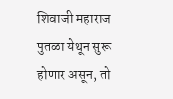शिवाजी महाराज पुतळा येथून सुरू होणार असून, तो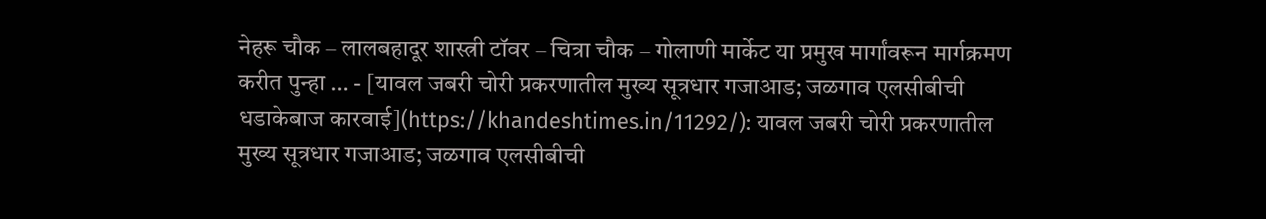नेहरू चौक – लालबहादूर शास्त्री टॉवर – चित्रा चौक – गोलाणी मार्केट या प्रमुख मार्गांवरून मार्गक्रमण करीत पुन्हा … - [यावल जबरी चोरी प्रकरणातील मुख्य सूत्रधार गजाआड; जळगाव एलसीबीची धडाकेबाज कारवाई](https://khandeshtimes.in/11292/): यावल जबरी चोरी प्रकरणातील मुख्य सूत्रधार गजाआड; जळगाव एलसीबीची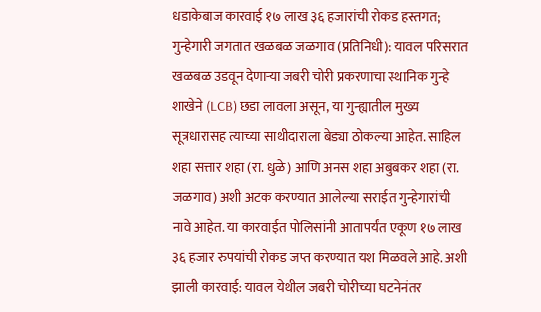धडाकेबाज कारवाई १७ लाख ३६ हजारांची रोकड हस्तगत; गुन्हेगारी जगतात खळबळ जळगाव (प्रतिनिधी): यावल परिसरात खळबळ उडवून देणाऱ्या जबरी चोरी प्रकरणाचा स्थानिक गुन्हे शाखेने (LCB) छडा लावला असून, या गुन्ह्यातील मुख्य सूत्रधारासह त्याच्या साथीदाराला बेड्या ठोकल्या आहेत. साहिल शहा सत्तार शहा (रा. धुळे) आणि अनस शहा अबुबकर शहा (रा. जळगाव) अशी अटक करण्यात आलेल्या सराईत गुन्हेगारांची नावे आहेत. या कारवाईत पोलिसांनी आतापर्यंत एकूण १७ लाख ३६ हजार रुपयांची रोकड जप्त करण्यात यश मिळवले आहे. अशी झाली कारवाई: यावल येथील जबरी चोरीच्या घटनेनंतर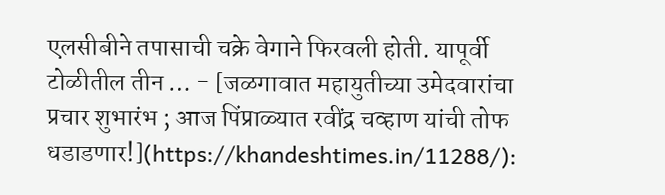एलसीबीने तपासाची चक्रे वेगाने फिरवली होती. यापूर्वी टोळीतील तीन … - [जळगावात महायुतीच्या उमेदवारांचा प्रचार शुभारंभ ; आज पिंप्राळ्यात रवींद्र चव्हाण यांची तोफ धडाडणार!](https://khandeshtimes.in/11288/):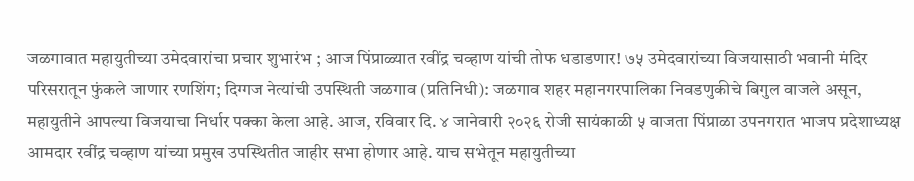जळगावात महायुतीच्या उमेदवारांचा प्रचार शुभारंभ ; आज पिंप्राळ्यात रवींद्र चव्हाण यांची तोफ धडाडणार! ७५ उमेदवारांच्या विजयासाठी भवानी मंदिर परिसरातून फुंकले जाणार रणशिंग; दिग्गज नेत्यांची उपस्थिती जळगाव (प्रतिनिधी): जळगाव शहर महानगरपालिका निवडणुकीचे बिगुल वाजले असून, महायुतीने आपल्या विजयाचा निर्धार पक्का केला आहे. आज, रविवार दि. ४ जानेवारी २०२६ रोजी सायंकाळी ५ वाजता पिंप्राळा उपनगरात भाजप प्रदेशाध्यक्ष आमदार रवींद्र चव्हाण यांच्या प्रमुख उपस्थितीत जाहीर सभा होणार आहे. याच सभेतून महायुतीच्या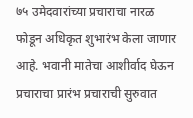७५ उमेदवारांच्या प्रचाराचा नारळ फोडून अधिकृत शुभारंभ केला जाणार आहे. भवानी मातेचा आशीर्वाद घेऊन प्रचाराचा प्रारंभ प्रचाराची सुरुवात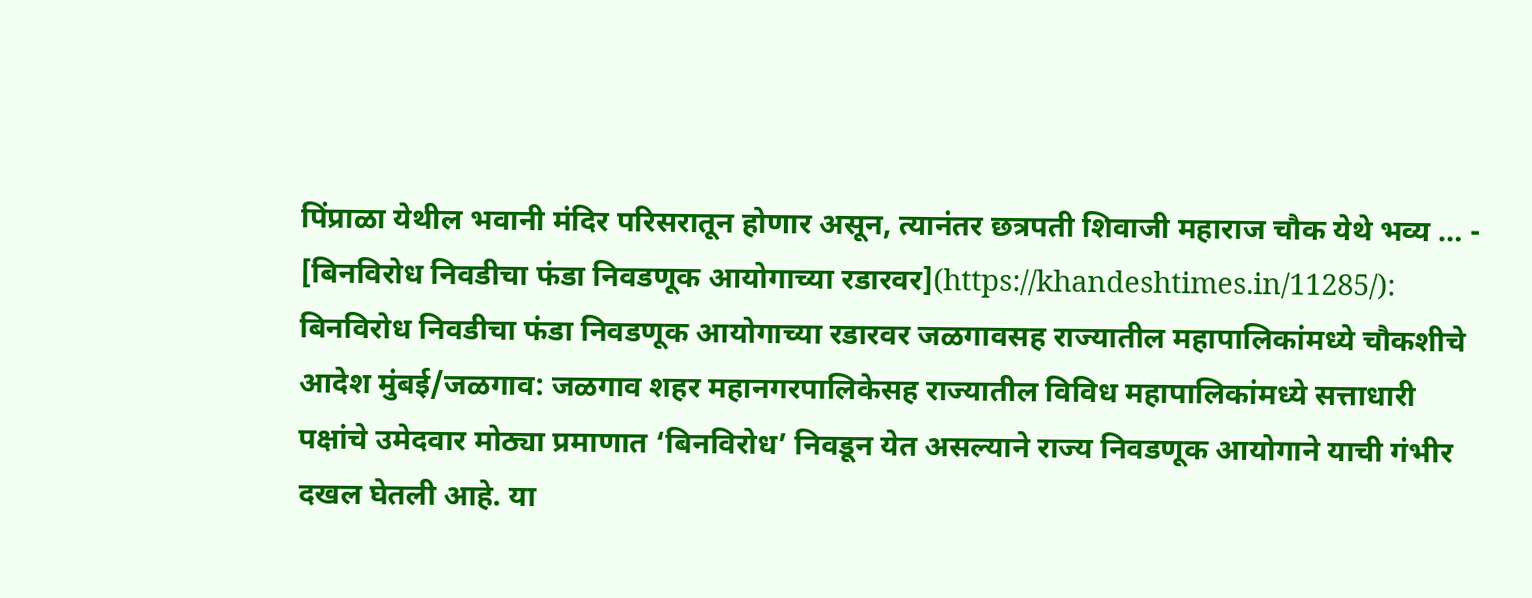पिंप्राळा येथील भवानी मंदिर परिसरातून होणार असून, त्यानंतर छत्रपती शिवाजी महाराज चौक येथे भव्य … - [बिनविरोध निवडीचा फंडा निवडणूक आयोगाच्या रडारवर](https://khandeshtimes.in/11285/): बिनविरोध निवडीचा फंडा निवडणूक आयोगाच्या रडारवर जळगावसह राज्यातील महापालिकांमध्ये चौकशीचे आदेश मुंबई/जळगाव: जळगाव शहर महानगरपालिकेसह राज्यातील विविध महापालिकांमध्ये सत्ताधारी पक्षांचे उमेदवार मोठ्या प्रमाणात ‘बिनविरोध’ निवडून येत असल्याने राज्य निवडणूक आयोगाने याची गंभीर दखल घेतली आहे. या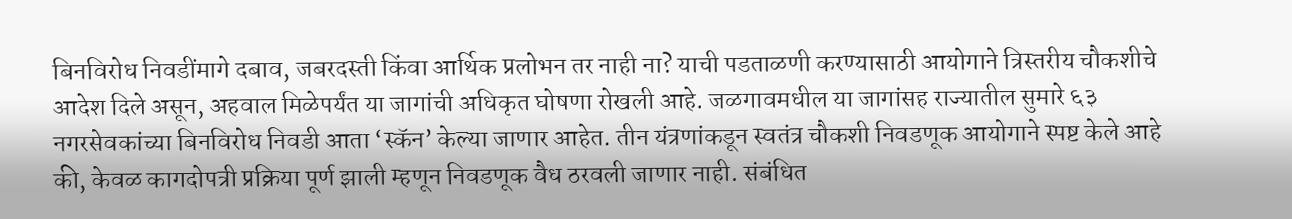बिनविरोध निवडींमागे दबाव, जबरदस्ती किंवा आर्थिक प्रलोभन तर नाही ना? याची पडताळणी करण्यासाठी आयोगाने त्रिस्तरीय चौकशीचे आदेश दिले असून, अहवाल मिळेपर्यंत या जागांची अधिकृत घोषणा रोखली आहे. जळगावमधील या जागांसह राज्यातील सुमारे ६३ नगरसेवकांच्या बिनविरोध निवडी आता ‘स्कॅन’ केल्या जाणार आहेत. तीन यंत्रणांकडून स्वतंत्र चौकशी निवडणूक आयोगाने स्पष्ट केले आहे की, केवळ कागदोपत्री प्रक्रिया पूर्ण झाली म्हणून निवडणूक वैध ठरवली जाणार नाही. संबंधित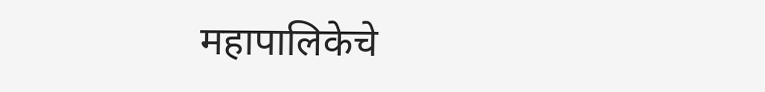महापालिकेचे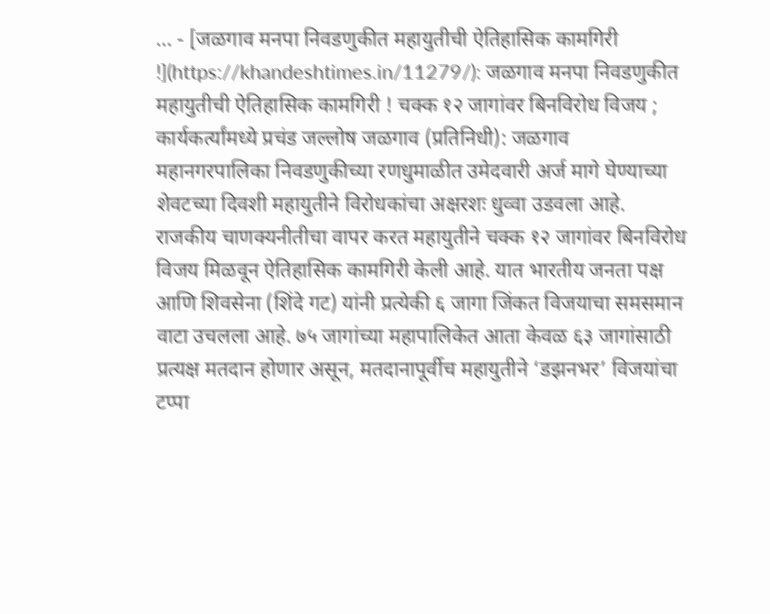… - [जळगाव मनपा निवडणुकीत महायुतीची ऐतिहासिक कामगिरी !](https://khandeshtimes.in/11279/): जळगाव मनपा निवडणुकीत महायुतीची ऐतिहासिक कामगिरी ! चक्क १२ जागांवर बिनविरोध विजय ; कार्यकर्त्यांमध्ये प्रचंड जल्लोष जळगाव (प्रतिनिधी): जळगाव महानगरपालिका निवडणुकीच्या रणधुमाळीत उमेदवारी अर्ज मागे घेण्याच्या शेवटच्या दिवशी महायुतीने विरोधकांचा अक्षरशः धुव्वा उडवला आहे. राजकीय चाणक्यनीतीचा वापर करत महायुतीने चक्क १२ जागांवर बिनविरोध विजय मिळवून ऐतिहासिक कामगिरी केली आहे. यात भारतीय जनता पक्ष आणि शिवसेना (शिंदे गट) यांनी प्रत्येकी ६ जागा जिंकत विजयाचा समसमान वाटा उचलला आहे. ७५ जागांच्या महापालिकेत आता केवळ ६३ जागांसाठी प्रत्यक्ष मतदान होणार असून, मतदानापूर्वीच महायुतीने ‘डझनभर’ विजयांचा टप्पा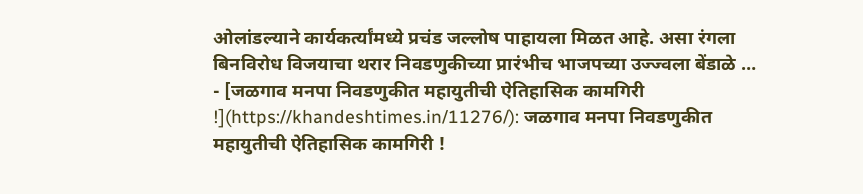ओलांडल्याने कार्यकर्त्यांमध्ये प्रचंड जल्लोष पाहायला मिळत आहे. असा रंगला बिनविरोध विजयाचा थरार निवडणुकीच्या प्रारंभीच भाजपच्या उज्ज्वला बेंडाळे … - [जळगाव मनपा निवडणुकीत महायुतीची ऐतिहासिक कामगिरी !](https://khandeshtimes.in/11276/): जळगाव मनपा निवडणुकीत महायुतीची ऐतिहासिक कामगिरी !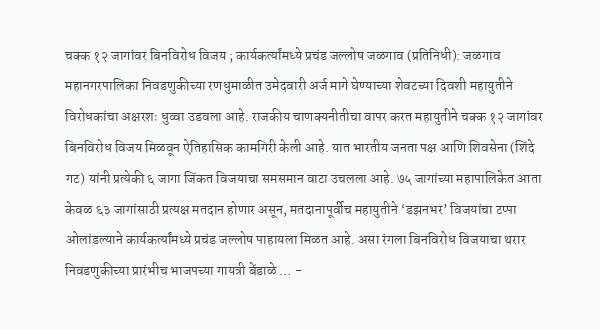चक्क १२ जागांवर बिनविरोध विजय ; कार्यकर्त्यांमध्ये प्रचंड जल्लोष जळगाव (प्रतिनिधी): जळगाव महानगरपालिका निवडणुकीच्या रणधुमाळीत उमेदवारी अर्ज मागे घेण्याच्या शेवटच्या दिवशी महायुतीने विरोधकांचा अक्षरशः धुव्वा उडवला आहे. राजकीय चाणक्यनीतीचा वापर करत महायुतीने चक्क १२ जागांवर बिनविरोध विजय मिळवून ऐतिहासिक कामगिरी केली आहे. यात भारतीय जनता पक्ष आणि शिवसेना (शिंदे गट) यांनी प्रत्येकी ६ जागा जिंकत विजयाचा समसमान वाटा उचलला आहे. ७५ जागांच्या महापालिकेत आता केवळ ६३ जागांसाठी प्रत्यक्ष मतदान होणार असून, मतदानापूर्वीच महायुतीने ‘डझनभर’ विजयांचा टप्पा ओलांडल्याने कार्यकर्त्यांमध्ये प्रचंड जल्लोष पाहायला मिळत आहे. असा रंगला बिनविरोध विजयाचा थरार निवडणुकीच्या प्रारंभीच भाजपच्या गायत्री बेंडाळे … -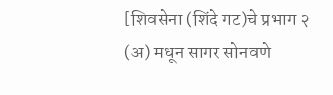[शिवसेना (शिंदे गट)चे प्रभाग २ (अ) मधून सागर सोनवणे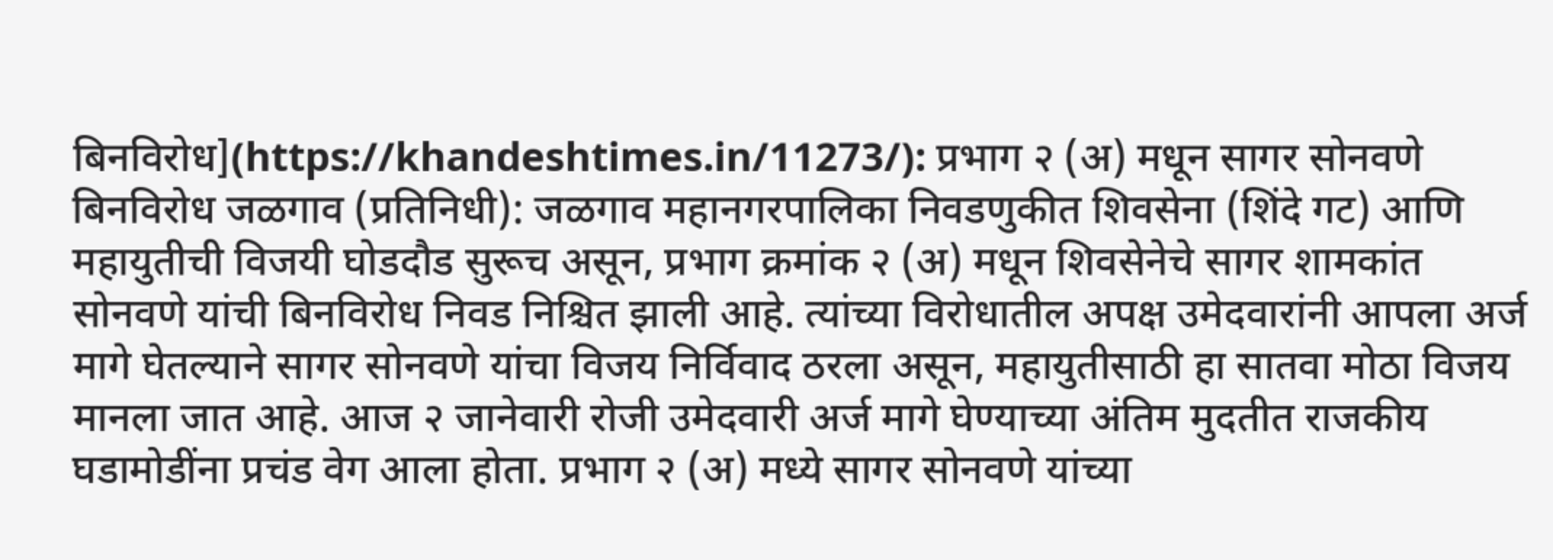बिनविरोध](https://khandeshtimes.in/11273/): प्रभाग २ (अ) मधून सागर सोनवणे बिनविरोध जळगाव (प्रतिनिधी): जळगाव महानगरपालिका निवडणुकीत शिवसेना (शिंदे गट) आणि महायुतीची विजयी घोडदौड सुरूच असून, प्रभाग क्रमांक २ (अ) मधून शिवसेनेचे सागर शामकांत सोनवणे यांची बिनविरोध निवड निश्चित झाली आहे. त्यांच्या विरोधातील अपक्ष उमेदवारांनी आपला अर्ज मागे घेतल्याने सागर सोनवणे यांचा विजय निर्विवाद ठरला असून, महायुतीसाठी हा सातवा मोठा विजय मानला जात आहे. आज २ जानेवारी रोजी उमेदवारी अर्ज मागे घेण्याच्या अंतिम मुदतीत राजकीय घडामोडींना प्रचंड वेग आला होता. प्रभाग २ (अ) मध्ये सागर सोनवणे यांच्या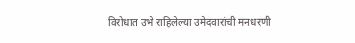विरोधात उभे राहिलेल्या उमेदवारांची मनधरणी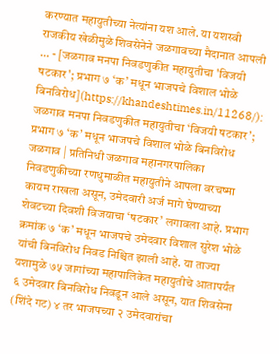करण्यात महायुतीच्या नेत्यांना यश आले. या यशस्वी राजकीय खेळीमुळे शिवसेनेने जळगावच्या मैदानात आपली … - [जळगाव मनपा निवडणुकीत महायुतीचा 'विजयी षटकार'; प्रभाग ७ ‘क’ मधून भाजपचे विशाल भोळे बिनविरोध](https://khandeshtimes.in/11268/): जळगाव मनपा निवडणुकीत महायुतीचा ‘विजयी षटकार’; प्रभाग ७ ‘क’ मधून भाजपचे विशाल भोळे बिनविरोध जळगाव | प्रतिनिधी जळगाव महानगरपालिका निवडणुकीच्या रणधुमाळीत महायुतीने आपला वरचष्मा कायम राखला असून, उमेदवारी अर्ज मागे घेण्याच्या शेवटच्या दिवशी विजयाचा ‘षटकार’ लगावला आहे. प्रभाग क्रमांक ७ ‘क’ मधून भाजपचे उमेदवार विशाल सुरेश भोळे यांची बिनविरोध निवड निश्चित झाली आहे. या ताज्या यशामुळे ७५ जागांच्या महापालिकेत महायुतीचे आतापर्यंत ६ उमेदवार बिनविरोध निवडून आले असून, यात शिवसेना (शिंदे गट) ४ तर भाजपच्या २ उमेदवारांचा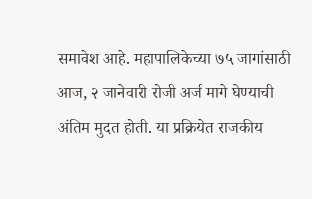समावेश आहे. महापालिकेच्या ७५ जागांसाठी आज, २ जानेवारी रोजी अर्ज मागे घेण्याची अंतिम मुदत होती. या प्रक्रियेत राजकीय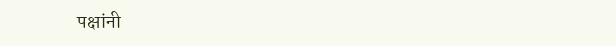पक्षांनी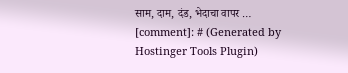साम, दाम, दंड, भेदाचा वापर … [comment]: # (Generated by Hostinger Tools Plugin)